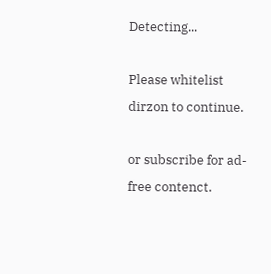Detecting...

Please whitelist dirzon to continue.

or subscribe for ad-free contenct.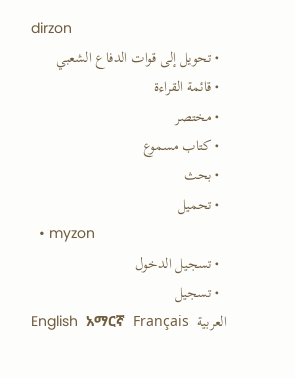dirzon
  • تحويل إلى قوات الدفاع الشعبي
  • قائمة القراءة
  • مختصر
  • كتاب مسموع
  • بحث
  • تحميل
  • myzon
  • تسجيل الدخول
  • تسجيل
English  አማርኛ  Français  العربية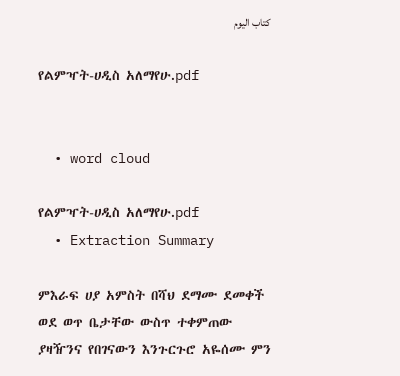كتاب اليوم

የልምዣት-ሀዲስ አለማየሁ.pdf


  • word cloud

የልምዣት-ሀዲስ አለማየሁ.pdf
  • Extraction Summary

ምእራፍ ሀያ አምስት በሻህ ደማሙ ደመቀች ወደ ወጥ ቤታቸው ውስጥ ተቀምጠው ያዛዥንና የበገናውን እንጉርጉሮ አዬሰሙ ምን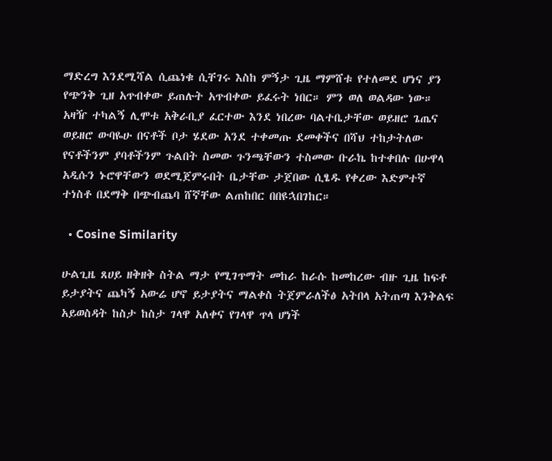ማድረግ እንደሚሻል ሲጨነቁ ሲቸገሩ እስከ ምኝታ ጊዜ ማምሸቱ የተለመደ ሆነና ያን የጭንቅ ጊዘ አጥብቀው ይጠሉት አጥብቀው ይፈሩት ነበር። ምን ወለ ወልዳው ነው። አዛዥ ተካልኝ ሊሞቱ አቅራቢያ ፈርተው እንደ ነበረው ባልተቤታቸው ወይዘሮ ጌጤና ወይዘሮ ውባዬሁ በናቶች ቦታ ሄደው አንደ ተቀመጡ ደመቀችና በሻህ ተከታትለው የናቶችንም ያባቶችንም ጉልበት ስመው ጉንጫቸውን ተስመው ቡራኬ ከተቀበሉ በሁዋላ አዲሱን ኑሮዋቸውን ወደሚጀምሩበት ቤታቸው ታጀበው ሲፄዱ የቀረው እድምተኛ ተነስቶ በደማቅ በጭብጨባ ሸኛቸው ልጠከበር በበዩኋበገከር።

  • Cosine Similarity

ሁልጊዜ ጸሀይ ዘቅዘቅ ስትል ማታ የሚገጥማት መከራ ከራሱ ከመከረው ብዙ ጊዜ ከፍቶ ይታያትና ጨካኝ አውሬ ሆኖ ይታያትና ማልቀስ ትጀምራለችፅ አትበላ አትጠጣ እንቅልፍ አይወስዳት ከስታ ከስታ ገላዋ አለቀና የገላዋ ጥላ ሆነች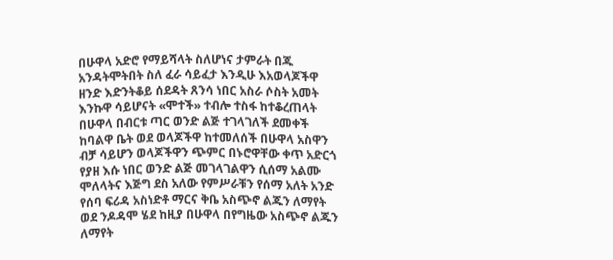በሁዋላ አድሮ የማይሻላት ስለሆነና ታምራት በጁ አንዳትሞትበት ስለ ፈራ ሳይፈታ እንዲሁ እአወላጆችዋ ዘንድ እድንትቆይ ሰደዳት ጸንሳ ነበር አስራ ሶስት አመት እንኩዋ ሳይሆናት «ሞተች» ተብሎ ተስፋ ከተቆረጠላት በሁዋላ በብርቱ ጣር ወንድ ልጅ ተገላገለች ደመቀች ከባልዋ ቤት ወደ ወላጆችዋ ከተመለሰች በሁዋላ አስዋን ብቻ ሳይሆን ወላጆችዋን ጭምር በኑሮዋቸው ቀጥ አድርጎ የያዘ እሱ ነበር ወንድ ልጅ መገላገልዋን ሲሰማ አልሙ ሞለላትና እጅግ ደስ አለው የምሥራቹን የሰማ አለት አንድ የሰባ ፍሪዳ አስነድቶ ማርና ቅቤ አስጭኖ ልጁን ለማየት ወደ ንዶዳሞ ሄደ ከዚያ በሁዋላ በየግዜው አስጭኖ ልጁን ለማየት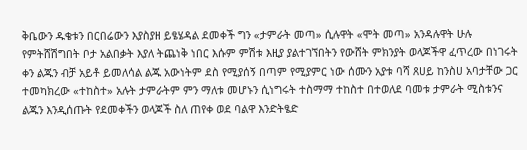ቅቤውን ዱቄቱን በርበሬውን እያስያዘ ይፄሄዳል ደመቀች ግን «ታምራት መጣ» ሲሉዋት «ሞት መጣ» አንዳሉዋት ሁሉ የምትሸሽግበት ቦታ አልበቃት እያለ ትጨነቅ ነበር እሱም ምሽቱ እዚያ ያልተገኘበትን የውሸት ምክንያት ወላጆችዋ ፈጥረው በነገሩት ቀን ልጁን ብቻ አይቶ ይመለሳል ልጁ አውነትም ደስ የሚያሰኝ በጣም የሚያምር ነው ሰሙን አያቱ ባሻ ጸሀይ ከንስሀ አባታቸው ጋር ተመካክረው «ተከስተ» አሉት ታምራትም ምን ማለቱ መሆኑን ሲነግሩት ተስማማ ተከስተ በተወለደ ባመቱ ታምራት ሚስቱንና ልጁን እንዲሰጡት የደመቀችን ወላጆች ስለ ጠየቀ ወደ ባልዋ እንድትፄድ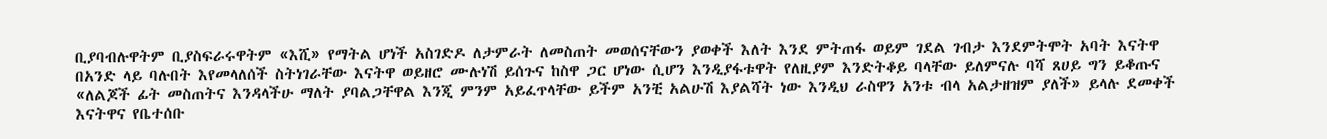ቢያባብሉዋትም ቢያስፍራሩዋትም «እሺ» የማትል ሆነች አስገድዶ ለታምራት ለመስጠት መወሰናቸውን ያወቀች እለት እንደ ምትጠፋ ወይም ገደል ገብታ እንደምትሞት አባት እናትዋ በአንድ ላይ ባሉበት እየመላለሰች ስትነገራቸው እናትዋ ወይዘሮ ሙሉነሽ ይሰጉና ከስዋ ጋር ሆነው ሲሆን እንዲያፋቱዋት የለዚያም እንድትቆይ ባላቸው ይለምናሉ ባሻ ጸሀይ ግን ይቆጡና «ለልጆች ፊት መስጠትና እንዳላችሁ ማለት ያባልጋቸዋል እንጂ ምንም አይፈጥላቸው ይችም አንቺ አልሁሽ እያልሻት ነው እንዲህ ራስዋን አንቱ ብላ አልታዘዝም ያለች» ይላሉ ደመቀች እናትዋና የቤተሰቡ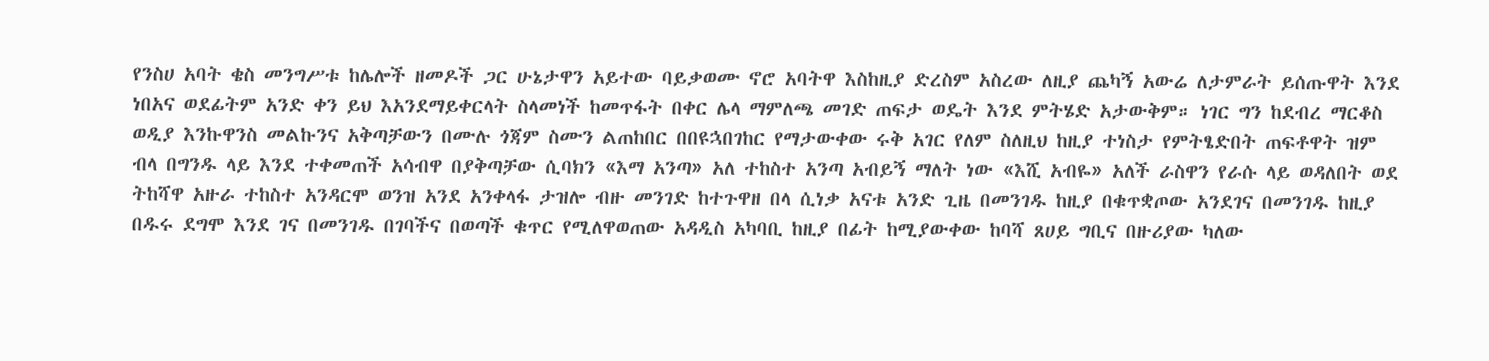የንስሀ አባት ቄስ መንግሥቱ ከሌሎች ዘመዶች ጋር ሁኔታዋን አይተው ባይቃወሙ ኖሮ አባትዋ እስከዚያ ድረስም አስረው ለዚያ ጨካኝ አውሬ ለታምራት ይሰጡዋት እንደ ነበአና ወደፊትም አንድ ቀን ይህ እአንደማይቀርላት ስላመነች ከመጥፋት በቀር ሌላ ማምለጫ መገድ ጠፍታ ወዴት እንደ ምትሄድ አታውቅም። ነገር ግን ከደብረ ማርቆስ ወዲያ እንኩዋንስ መልኩንና አቅጣቻውን በሙሉ ጎጃም ስሙን ልጠከበር በበዩኋበገከር የማታውቀው ሩቅ አገር የለም ስለዚህ ከዚያ ተነስታ የምትፄድበት ጠፍቶዋት ዝም ብላ በግንዱ ላይ እንደ ተቀመጠች አሳብዋ በያቅጣቻው ሲባክን «እማ አንጣ» አለ ተከስተ አንጣ አብይኝ ማለት ነው «እሺ አብዬ» አለች ራስዋን የራሱ ላይ ወዳለበት ወደ ትከሻዋ አዙራ ተከስተ አንዳርሞ ወንዝ አንደ አንቀላፋ ታዝሎ ብዙ መንገድ ከተጉዋዘ በላ ሲነቃ አናቱ አንድ ጊዜ በመንገዱ ከዚያ በቁጥቋጦው አንደገና በመንገዱ ከዚያ በዱሩ ደግሞ እንደ ገና በመንገዱ በገባችና በወጣች ቁጥር የሚለዋወጠው አዳዲስ አካባቢ ከዚያ በፊት ከሚያውቀው ከባሻ ጸሀይ ግቢና በዙሪያው ካለው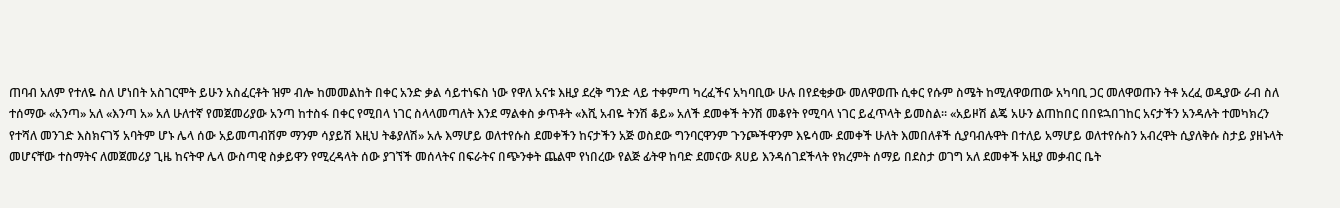ጠባብ አለም የተለዬ ስለ ሆነበት አስገርሞት ይሁን አስፈርቶት ዝም ብሎ ከመመልከት በቀር አንድ ቃል ሳይተነፍስ ነው የዋለ አናቱ እዚያ ደረቅ ግንድ ላይ ተቀምጣ ካረፈችና አካባቢው ሁሉ በየደቂቃው መለዋወጡ ሲቀር የሱም ስሜት ከሚለዋወጠው አካባቢ ጋር መለዋወጡን ትቶ አረፈ ወዲያው ራብ ስለ ተሰማው «አንጣ» አለ «እንጣ አ» አለ ሁለተኛ የመጀመሪያው አንጣ ከተስፋ በቀር የሚበላ ነገር ስላላመጣለት እንደ ማልቀስ ቃጥቶት «እሺ አብዬ ትንሽ ቆይ» አለች ደመቀች ትንሽ መቆየት የሚባላ ነገር ይፈጥላት ይመስል። «አይዞሽ ልጄ አሁን ልጠከበር በበዩኋበገከር አናታችን አንዳሉት ተመካክረን የተሻለ መንገድ እስክናገኝ አባትም ሆኑ ሌላ ሰው አይመጣብሽም ማንም ሳያይሽ እዚህ ትቆያለሽ» አሉ እማሆይ ወለተየሱስ ደመቀችን ከናታችን አጅ ወስደው ግንባርዋንም ጉንጮችዋንም እዬሳሙ ደመቀች ሁለት እመበለቶች ሲያባብሉዋት በተለይ አማሆይ ወለተየሱስን አብረዋት ሲያለቅሱ ስታይ ያዘኑላት መሆናቸው ተስማትና ለመጀመሪያ ጊዜ ከናትዋ ሌላ ውስጣዊ ስቃይዋን የሚረዳላት ሰው ያገኘች መሰላትና በፍራትና በጭንቀት ጨልሞ የነበረው የልጅ ፊትዋ ከባድ ደመናው ጸሀይ እንዳሰገደችላት የክረምት ሰማይ በደስታ ወገግ አለ ደመቀች አዚያ መቃብር ቤት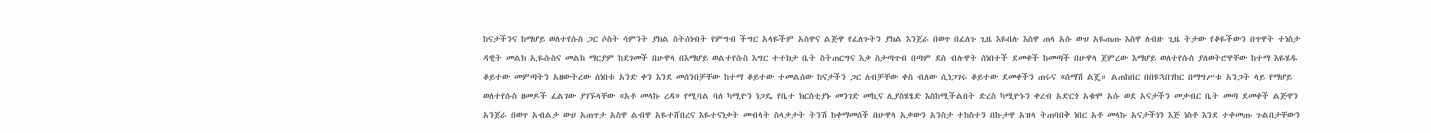ከናታችንና ከማሆይ ወለተየሱስ ጋር ሶስት ሳምንት ያክል ስትሰነብት የምግብ ችግር አላዬችም አስዋና ልጅዋ የፈለጉትን ያክል እንጀራ በወጥ በፈለጉ ጊዜ እዬበሉ እስዋ ጠላ አሱ ውሀ አዬጠጡ እስዋ ለብዙ ጊዜ ትታው የቆዬችውን በጥዋት ተነስታ ዳዊት መልክ ኢዬሱስና መልከ ማርያም ከደገመች በሁዋላ በእማሆይ ወልተየሱስ እግር ተተክታ ቤት ስትጠርግና እቃ ስታጣጥብ በጣም ደስ ብሉዋት ሰነበተች ደመቀች ከመጣች በሁዋላ ጀምረው እማሆይ ወለተየሱስ ያለወትሮዋቸው ከተማ እዬሄዱ ቆይተው መምጣትን አዘውትረው ሰነበቱ አንድ ቀን እንደ መሰንበቻቸው ከተማ ቆይተው ተመልሰው ከናታችን ጋር ለብቻቸው ቀስ ብለው ሲነጋገሩ ቆይተው ደመቀችን ጠሩና «ሰማሽ ልጄ። ልጠከበር በበዩኋበገከር በማግሥቱ አንጋት ላይ የማሆይ ወለተየሱስ ዘመዶች ፈልገው ያገኙላቸው «አቶ መላኩ ረዳ» የሚባል ባለ ካሚዮን ነጋዴ የቤተ ክርስቲያኑ መንገድ መኪና ሊያስሄፄድ እስከሚችልበት ድረስ ካሚዮኑን ቀረብ አድርጎ አቁሞ አሱ ወደ አናታችን መቃብር ቤት መጣ ደመቀች ልጅዋን አንጀራ በወጥ አብልታ ውሀ አጠጥታ አስዋ ልብዋ አዬተሸበረና እዬተናነቃት መብላት ስላቃታት ትንሽ ከቀማመሰች በሁዋላ አቃውን አንስታ ተከስተን በኩታዋ አዝላ ትጠባበቅ ነበር አቶ መላኩ አናታችነን እጅ ነስቶ እንደ ተቀመጡ ጉልበታቸውን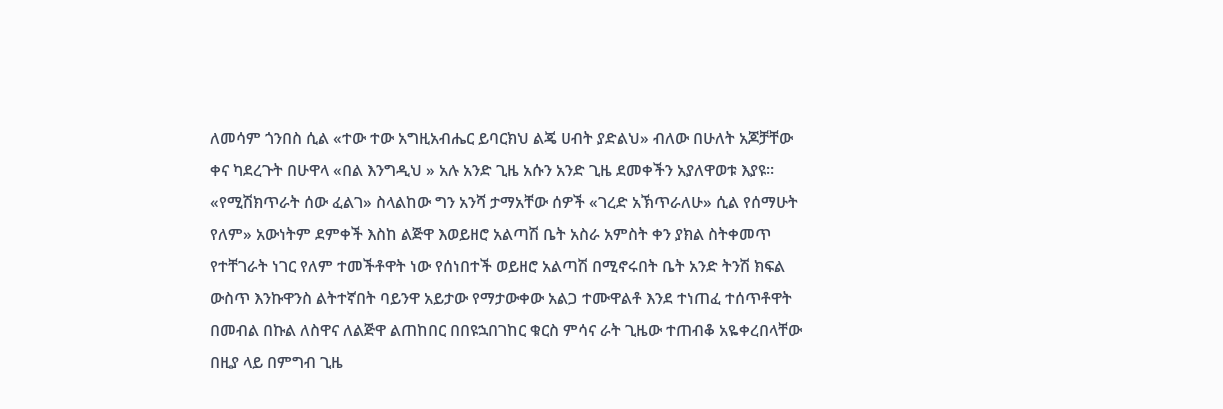ለመሳም ጎንበስ ሲል «ተው ተው አግዚአብሔር ይባርክህ ልጄ ሀብት ያድልህ» ብለው በሁለት አጆቻቸው ቀና ካደረጉት በሁዋላ «በል እንግዲህ » አሉ አንድ ጊዜ አሱን አንድ ጊዜ ደመቀችን አያለዋወቱ እያዩ። «የሚሽክጥራት ሰው ፈልገ» ስላልከው ግን አንሻ ታማአቸው ሰዎች «ገረድ አኽጥራለሁ» ሲል የሰማሁት የለም» አውነትም ደምቀች እስከ ልጅዋ እወይዘሮ አልጣሽ ቤት አስራ አምስት ቀን ያክል ስትቀመጥ የተቸገራት ነገር የለም ተመችቶዋት ነው የሰነበተች ወይዘሮ አልጣሽ በሚኖሩበት ቤት አንድ ትንሽ ክፍል ውስጥ እንኩዋንስ ልትተኛበት ባይንዋ አይታው የማታውቀው አልጋ ተሙዋልቶ እንደ ተነጠፈ ተሰጥቶዋት በመብል በኩል ለስዋና ለልጅዋ ልጠከበር በበዩኋበገከር ቁርስ ምሳና ራት ጊዜው ተጠብቆ አዬቀረበላቸው በዚያ ላይ በምግብ ጊዜ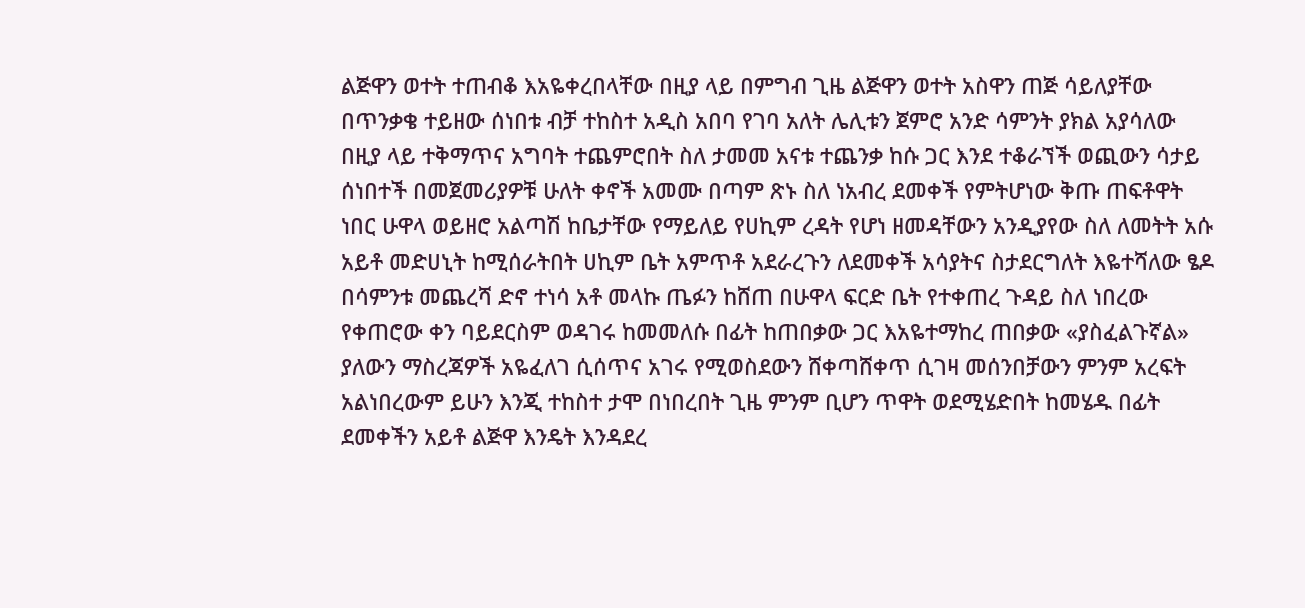ልጅዋን ወተት ተጠብቆ እአዬቀረበላቸው በዚያ ላይ በምግብ ጊዜ ልጅዋን ወተት አስዋን ጠጅ ሳይለያቸው በጥንቃቄ ተይዘው ሰነበቱ ብቻ ተከስተ አዲስ አበባ የገባ አለት ሌሊቱን ጀምሮ አንድ ሳምንት ያክል አያሳለው በዚያ ላይ ተቅማጥና አግባት ተጨምሮበት ስለ ታመመ አናቱ ተጨንቃ ከሱ ጋር እንደ ተቆራኘች ወጪውን ሳታይ ሰነበተች በመጀመሪያዎቹ ሁለት ቀኖች አመሙ በጣም ጽኑ ስለ ነአብረ ደመቀች የምትሆነው ቅጡ ጠፍቶዋት ነበር ሁዋላ ወይዘሮ አልጣሽ ከቤታቸው የማይለይ የሀኪም ረዳት የሆነ ዘመዳቸውን አንዲያየው ስለ ለመትት አሱ አይቶ መድሀኒት ከሚሰራትበት ሀኪም ቤት አምጥቶ አደራረጉን ለደመቀች አሳያትና ስታደርግለት እዬተሻለው ፄዶ በሳምንቱ መጨረሻ ድኖ ተነሳ አቶ መላኩ ጤፉን ከሸጠ በሁዋላ ፍርድ ቤት የተቀጠረ ጉዳይ ስለ ነበረው የቀጠሮው ቀን ባይደርስም ወዳገሩ ከመመለሱ በፊት ከጠበቃው ጋር እአዬተማከረ ጠበቃው «ያስፈልጉኛል» ያለውን ማስረጃዎች አዬፈለገ ሲሰጥና አገሩ የሚወስደውን ሸቀጣሸቀጥ ሲገዛ መሰንበቻውን ምንም አረፍት አልነበረውም ይሁን እንጂ ተከስተ ታሞ በነበረበት ጊዜ ምንም ቢሆን ጥዋት ወደሚሄድበት ከመሄዱ በፊት ደመቀችን አይቶ ልጅዋ እንዴት እንዳደረ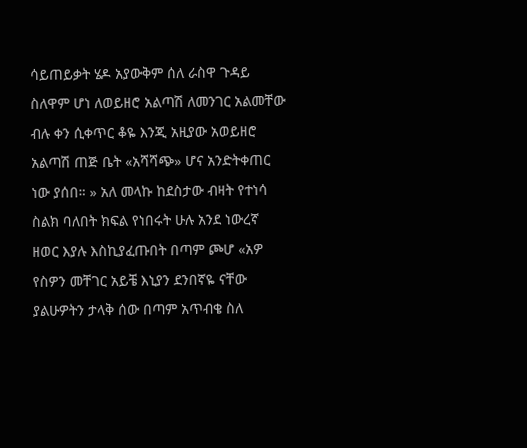ሳይጠይቃት ሄዶ አያውቅም ሰለ ራስዋ ጉዳይ ስለዋም ሆነ ለወይዘሮ አልጣሽ ለመንገር አልመቸው ብሉ ቀን ሲቀጥር ቆዬ እንጂ አዚያው አወይዘሮ አልጣሽ ጠጅ ቤት «አሻሻጭ» ሆና አንድትቀጠር ነው ያሰበ። » አለ መላኩ ከደስታው ብዛት የተነሳ ስልክ ባለበት ክፍል የነበሩት ሁሉ አንደ ነውረኛ ዘወር እያሉ እስኪያፈጡበት በጣም ጮሆ «አዎ የስዎን መቸገር አይቼ እኒያን ደንበኛዬ ናቸው ያልሁዎትን ታላቅ ሰው በጣም አጥብቄ ስለ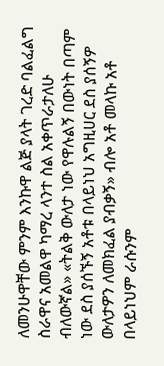ለመንሁዋቸው ምንም እንኩዋ ልጅ ያላት ገረድ ባልፈልግ ስራዋና አመልዋ ካማረ ላንተ ስል አቀጥራታለሁ ብለውኛል» «ትልቅ ውለታ ነው የዋሉልኝ በውነት በጣም ነው ደስ ያሰኙኝ አቶቱ በላይነህ አግዚሀር ደስ ያሰኝዎ ውለታዎን ለመክፈል ያብቃኝ» ብሎ አቶ መላኩ አቶ በላይነህም ራሱንም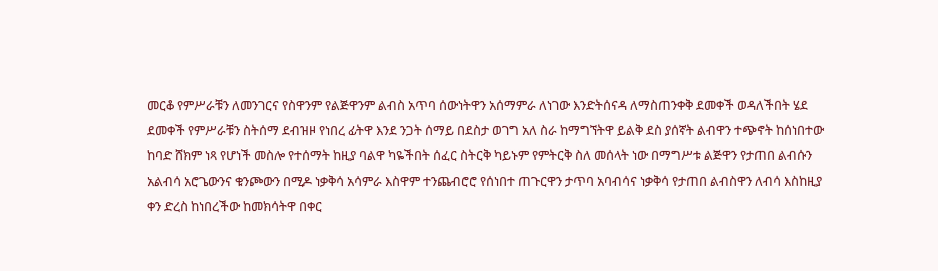መርቆ የምሥራቹን ለመንገርና የስዋንም የልጅዋንም ልብስ አጥባ ሰውነትዋን አሰማምራ ለነገው እንድትሰናዳ ለማስጠንቀቅ ደመቀች ወዳለችበት ሄደ ደመቀች የምሥራቹን ስትሰማ ደብዝዞ የነበረ ፊትዋ እንደ ንጋት ሰማይ በደስታ ወገግ አለ ስራ ከማግኘትዋ ይልቅ ደስ ያሰኛት ልብዋን ተጭኖት ከሰነበተው ከባድ ሸክም ነጻ የሆነች መስሎ የተሰማት ከዚያ ባልዋ ካዬችበት ሰፈር ስትርቅ ካይኑም የምትርቅ ስለ መሰላት ነው በማግሥቱ ልጅዋን የታጠበ ልብሱን አልብሳ አሮጌውንና ቁንጮውን በሚዶ ነቃቅሳ አሳምራ እስዋም ተንጨብሮሮ የሰነበተ ጠጉርዋን ታጥባ አባብሳና ነቃቅሳ የታጠበ ልብስዋን ለብሳ እስከዚያ ቀን ድረስ ከነበረችው ከመክሳትዋ በቀር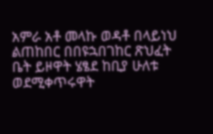አምራ አቶ መላኩ ወዳቶ በላይነህ ልጠከበር በበዩኋበገከር ጽህፈት ቤት ይዞዋት ሄፄደ ከቢያ ሁለቱ ወደሚቀጥሩዋት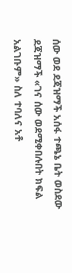ሰው ወደ ደጃዝማች አሰፋ ተጫኔ ቤት ወስደው ደጃዝማች «ገና ሰው ወደሚቀበሉበት ክፍል አልገቡም» ስለ ተባለና አቶ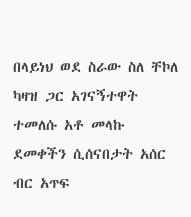በላይነህ ወደ ስራው ስለ ቸኮለ ካዛዝ ጋር አገናኝተዋት ተመለሱ አቶ መላኩ ደመቀችን ሲሰናበታት አሰር ብር አጥፍ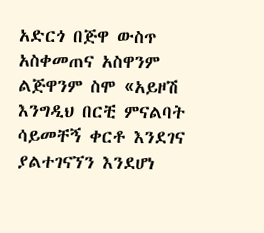አድርጎ በጅዋ ውስጥ አስቀመጠና አስዋንም ልጅዋንም ስሞ «አይዞሽ እንግዲህ በርቺ ምናልባት ሳይመቸኝ ቀርቶ እንደገና ያልተገናኘን እንደሆነ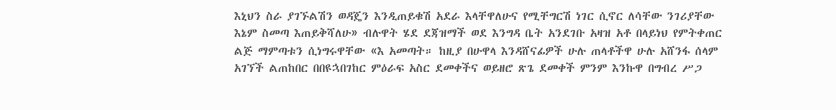እኒህን ስራ ያገኙልሽን ወዳጄን እንዲጠይቁሽ አደራ እላቸዋለሁና የሚቸግርሽ ነገር ሲኖር ለሳቸው ንገሪያቸው እኔም ስመጣ እጠይቅሻለሁ» ብሉዋት ሄደ ደጃዝማች ወደ እንግዳ ቤት አንደገቡ አዛዝ አቶ በላይነህ የምትቀጠር ልጅ ማምጣቱን ሲነግሩዋቸው «እ አመጣት። ከዚያ በሁዋላ እንዳሸናፊዎች ሁሉ ጠላቶችዋ ሁሉ አሸንፋ ሰላም አገኘች ልጠከበር በበዩኋበገከር ምዕራፍ አስር ደመቀችና ወይዘሮ ጽጌ ደመቀች ምንም እንኩዋ በግብረ ሥጋ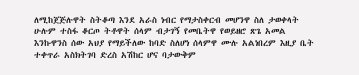ለሚከጀጅሉዋት ስትቆጣ እንደ አራስ ነብር የማታስቀርብ መሆንዋ ስለ ታወቀላት ሁሉም ተስፋ ቆርጦ ትቶዋት ሰላም ብታገኝ የመቤትዋ የወይዘሮ ጽጌ አመል እንኩዋንስ ሰው አህያ የማይችለው ከባድ ስለሆነ ሰላምዋ ሙሉ አልነበረም እዚያ ቤት ተቀጥራ አስክትገባ ድረስ አሽከር ሆና ባታውቅም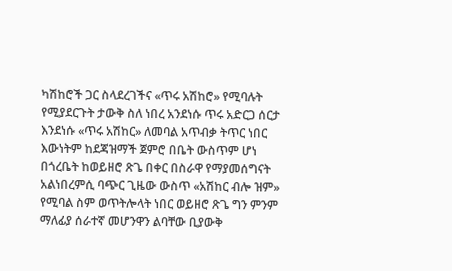ካሽከሮች ጋር ስላደረገችና «ጥሩ አሽከሮ» የሚባሉት የሚያደርጉት ታውቅ ስለ ነበረ አንደነሱ ጥሩ አድርጋ ሰርታ እንደነሱ «ጥሩ አሽከር» ለመባል አጥብቃ ትጥር ነበር እውነትም ከደጃዝማች ጀምሮ በቤት ውስጥም ሆነ በጎረቤት ከወይዘሮ ጽጌ በቀር በስራዋ የማያመሰግናት አልነበረምሲ ባጭር ጊዜው ውስጥ «አሽከር ብሎ ዝም» የሚባል ስም ወጥትሎላት ነበር ወይዘሮ ጽጌ ግን ምንም ማለፊያ ሰራተኛ መሆንዋን ልባቸው ቢያውቅ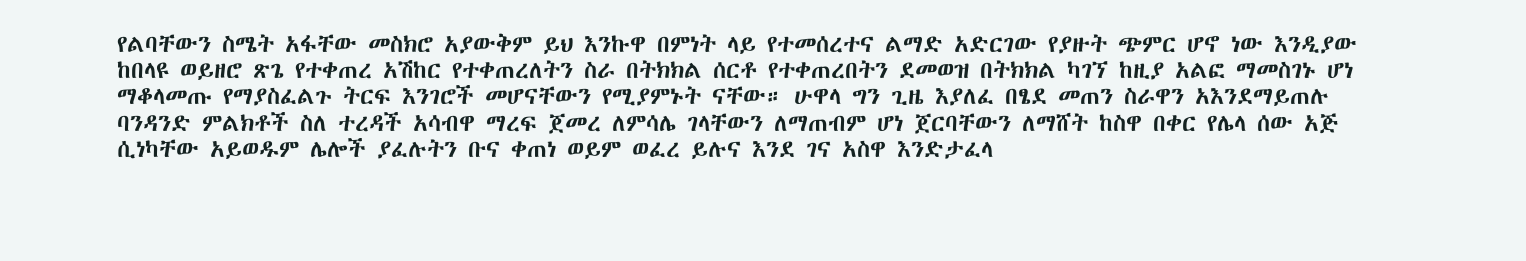የልባቸውን ስሜት አፋቸው መስክሮ አያውቅም ይህ እንኩዋ በምነት ላይ የተመሰረተና ልማድ አድርገው የያዙት ጭምር ሆኖ ነው እንዲያው ከበላዩ ወይዘሮ ጽጌ የተቀጠረ አሽከር የተቀጠረለትን ስራ በትክክል ሰርቶ የተቀጠረበትን ደመወዝ በትክክል ካገኘ ከዚያ አልፎ ማመስገኑ ሆነ ማቆላመጡ የማያስፈልጉ ትርፍ እንገሮች መሆናቸውን የሚያምኑት ናቸው። ሁዋላ ግን ጊዜ እያለፈ በፄደ መጠን ስራዋን አእንደማይጠሉ ባንዳንድ ምልክቶች ስለ ተረዳች አሳብዋ ማረፍ ጀመረ ለምሳሌ ገላቸውን ለማጠብም ሆነ ጀርባቸውን ለማሸት ከስዋ በቀር የሌላ ሰው አጅ ሲነካቸው አይወዱም ሌሎች ያፈሉትን ቡና ቀጠነ ወይም ወፈረ ይሉና እንደ ገና አስዋ እንድታፈላ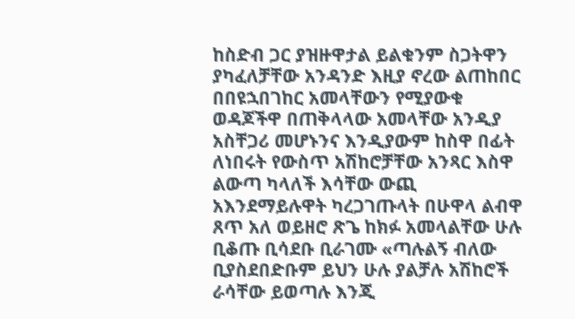ከስድብ ጋር ያዝዙዋታል ይልቁንም ስጋትዋን ያካፈለቻቸው አንዳንድ እዚያ ኖረው ልጠከበር በበዩኋበገከር አመላቸውን የሚያውቁ ወዳጆችዋ በጠቅላላው አመላቸው አንዲያ አስቸጋሪ መሆኑንና እንዲያውም ከስዋ በፊት ለነበሩት የውስጥ አሽከሮቻቸው አንጻር እስዋ ልውጣ ካላለች እሳቸው ውጪ አእንደማይሉዋት ካረጋገጡላት በሁዋላ ልብዋ ጸጥ አለ ወይዘሮ ጽጌ ከክፉ አመላልቸው ሁሉ ቢቆጡ ቢሳደቡ ቢራገሙ «ጣሉልኝ ብለው ቢያስደበድቡም ይህን ሁሉ ያልቻሉ አሽከሮች ራሳቸው ይወጣሉ እንጂ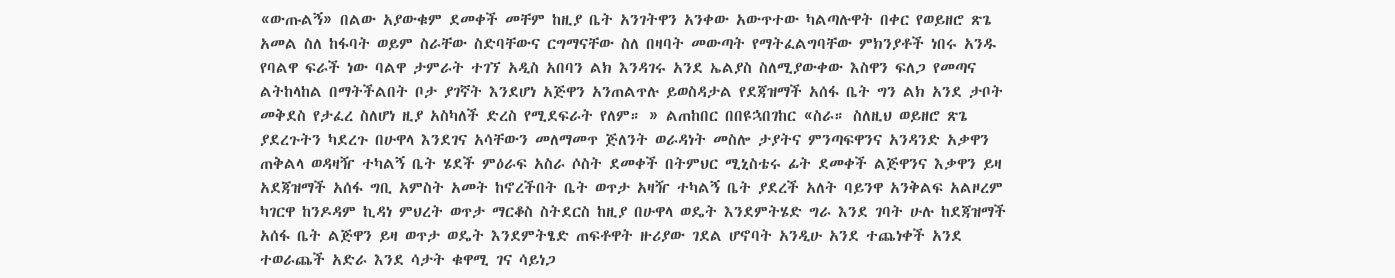«ውጡልኝ» በልው አያውቁም ደመቀች መቸም ከዚያ ቤት አንገትዋን አንቀው አውጥተው ካልጣሉዋት በቀር የወይዘሮ ጽጌ አመል ስለ ከፋባት ወይም ስራቸው ስድባቸውና ርግማናቸው ስለ በዛባት መውጣት የማትፈልግባቸው ምክንያቶች ነበሩ አንዱ የባልዋ ፍራች ነው ባልዋ ታምራት ተገኘ አዲስ አበባን ልክ እንዳገሩ አንደ ኤልያስ ስለሚያውቀው እስዋን ፍለጋ የመጣና ልትከላከል በማትችልበት ቦታ ያገኛት እንደሆነ አጅዋን አንጠልጥሉ ይወስዳታል የደጃዝማች አሰፋ ቤት ግን ልክ አንደ ታቦት መቅደስ የታፈረ ስለሆነ ዚያ አስካለች ድረስ የሚደፍራት የለም። » ልጠከበር በበዩኋበገከር «ስራ። ስለዚህ ወይዘሮ ጽጌ ያደረጉትን ካደረጉ በሁዋላ እንደገና አሳቸውን መለማመጥ ጅለንት ወራዳነት መስሎ ታያትና ምንጣፍዋንና አንዳንድ አቃዋን ጠቅልላ ወዳዛዥ ተካልኝ ቤት ሄደች ምዕራፍ አስራ ሶስት ደመቀች በትምህር ሚኒስቴሩ ፊት ደመቀች ልጅዋንና እቃዋን ይዛ አደጃዝማች አሰፋ ግቢ አምስት አመት ከኖረችበት ቤት ወጥታ አዛዥ ተካልኝ ቤት ያደረች አለት ባይንዋ አንቅልፍ አልዞረም ካገርዋ ከንዶዳም ኪዳነ ምህረት ወጥታ ማርቆስ ስትደርስ ከዚያ በሁዋላ ወዴት እንደምትሄድ ግራ እንደ ገባት ሁሉ ከደጃዝማች አሰፋ ቤት ልጅዋን ይዛ ወጥታ ወዴት እንደምትፄድ ጠፍቶዋት ዙሪያው ገደል ሆኖባት አንዲሁ አንደ ተጨነቀች አንደ ተወራጨች አድራ እንደ ሳታት ቁዋሚ ገና ሳይነጋ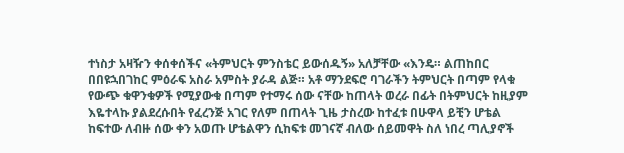ተነስታ አዛዥን ቀሰቀሰችና «ትምህርት ምንስቴር ይውሰዱኝ» አለቻቸው «እንዴ። ልጠከበር በበዩኋበገከር ምዕራፍ አስራ አምስት ያራዳ ልጅ። አቶ ማንደፍሮ ባገራችን ትምህርት በጣም የላቁ የውጭ ቁዋንቁዎች የሚያውቁ በጣም የተማሩ ሰው ናቸው ከጠላት ወረራ በፊት በትምህርት ከዚያም እዬተላኩ ያልደረሱበት የፈረንጅ አገር የለም በጠላት ጊዜ ታስረው ከተፈቱ በሁዋላ ይቺን ሆቴል ከፍተው ለብዙ ሰው ቀን አወጡ ሆቴልዋን ሲከፍቱ መገናኛ ብለው ሰይመዋት ስለ ነበረ ጣሊያኖች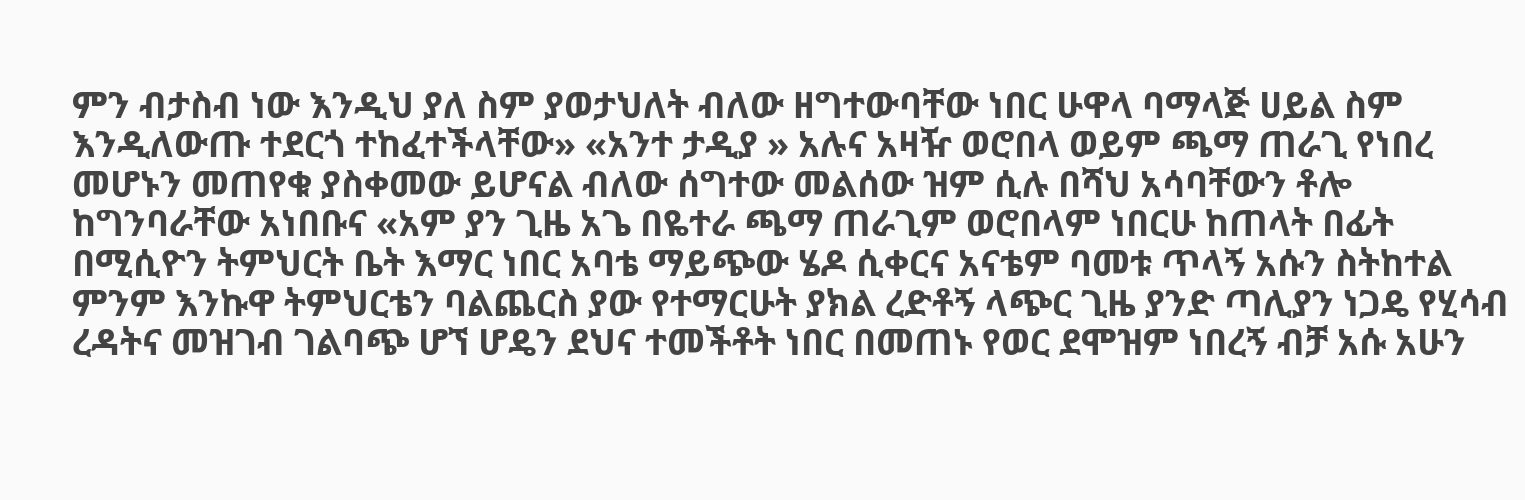ምን ብታስብ ነው እንዲህ ያለ ስም ያወታህለት ብለው ዘግተውባቸው ነበር ሁዋላ ባማላጅ ሀይል ስም እንዲለውጡ ተደርጎ ተከፈተችላቸው» «አንተ ታዲያ » አሉና አዛዥ ወሮበላ ወይም ጫማ ጠራጊ የነበረ መሆኑን መጠየቁ ያስቀመው ይሆናል ብለው ሰግተው መልሰው ዝም ሲሉ በሻህ አሳባቸውን ቶሎ ከግንባራቸው አነበቡና «አም ያን ጊዜ አጌ በዬተራ ጫማ ጠራጊም ወሮበላም ነበርሁ ከጠላት በፊት በሚሲዮን ትምህርት ቤት እማር ነበር አባቴ ማይጭው ሄዶ ሲቀርና አናቴም ባመቱ ጥላኝ አሱን ስትከተል ምንም እንኩዋ ትምህርቴን ባልጨርስ ያው የተማርሁት ያክል ረድቶኝ ላጭር ጊዜ ያንድ ጣሊያን ነጋዴ የሂሳብ ረዳትና መዝገብ ገልባጭ ሆኘ ሆዴን ደህና ተመችቶት ነበር በመጠኑ የወር ደሞዝም ነበረኝ ብቻ አሱ አሁን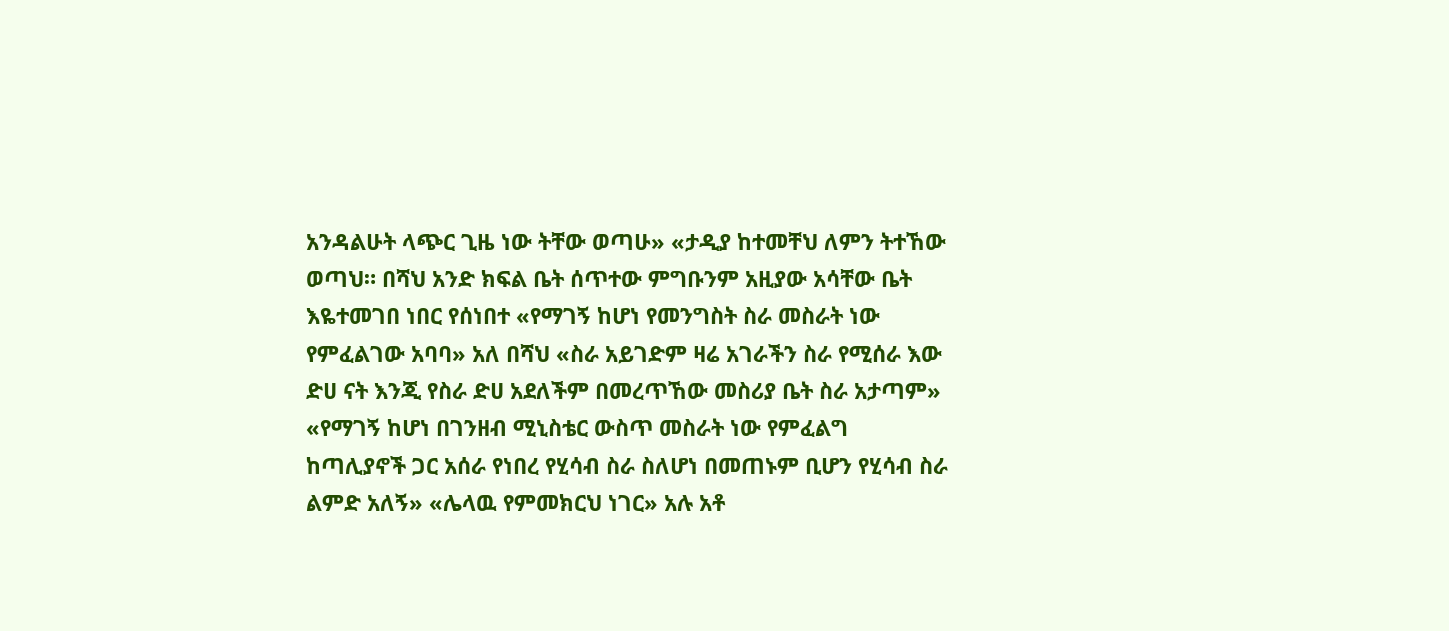አንዳልሁት ላጭር ጊዜ ነው ትቸው ወጣሁ» «ታዲያ ከተመቸህ ለምን ትተኸው ወጣህ። በሻህ አንድ ክፍል ቤት ሰጥተው ምግቡንም አዚያው አሳቸው ቤት እዬተመገበ ነበር የሰነበተ «የማገኝ ከሆነ የመንግስት ስራ መስራት ነው የምፈልገው አባባ» አለ በሻህ «ስራ አይገድም ዛሬ አገራችን ስራ የሚሰራ እው ድሀ ናት እንጂ የስራ ድሀ አደለችም በመረጥኸው መስሪያ ቤት ስራ አታጣም» «የማገኝ ከሆነ በገንዘብ ሚኒስቴር ውስጥ መስራት ነው የምፈልግ ከጣሊያኖች ጋር አሰራ የነበረ የሂሳብ ስራ ስለሆነ በመጠኑም ቢሆን የሂሳብ ስራ ልምድ አለኝ» «ሌላዉ የምመክርህ ነገር» አሉ አቶ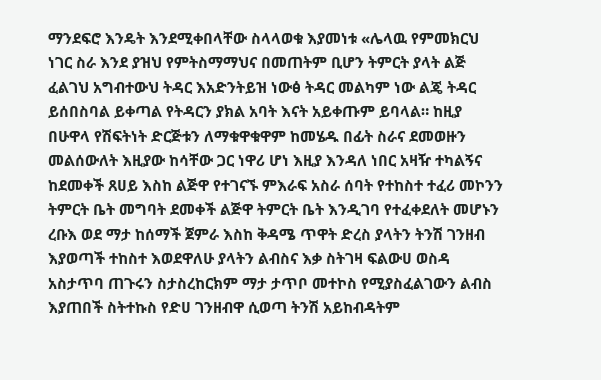ማንደፍሮ እንዴት እንደሚቀበላቸው ስላላወቁ እያመነቱ «ሌላዉ የምመክርህ ነገር ስራ እንደ ያዝህ የምትስማማህና በመጠትም ቢሆን ትምርት ያላት ልጅ ፈልገህ አግብተውህ ትዳር እአድንትይዝ ነውፅ ትዳር መልካም ነው ልጄ ትዳር ይሰበስባል ይቀጣል የትዳርን ያክል አባት እናት አይቀጡም ይባላል። ከዚያ በሁዋላ የሽፍትነት ድርጅቱን ለማቁዋቁዋም ከመሄዱ በፊት ስራና ደመወዙን መልሰውለት እዚያው ከሳቸው ጋር ነዋሪ ሆነ እዚያ እንዳለ ነበር አዛዥ ተካልኝና ከደመቀች ጸሀይ እስከ ልጅዋ የተገናኙ ምእራፍ አስራ ሰባት የተከስተ ተፈሪ መኮንን ትምርት ቤት መግባት ደመቀች ልጅዋ ትምርት ቤት እንዲገባ የተፈቀደለት መሆኑን ረቡእ ወደ ማታ ከሰማች ጀምራ እስከ ቅዳሜ ጥዋት ድረስ ያላትን ትንሽ ገንዘብ እያወጣች ተከስተ እወደዋለሁ ያላትን ልብስና እቃ ስትገዛ ፍልውሀ ወስዳ አስታጥባ ጠጉሩን ስታስረከርክም ማታ ታጥቦ መተኮስ የሚያስፈልገውን ልብስ እያጠበች ስትተኩስ የድሀ ገንዘብዋ ሲወጣ ትንሽ አይከብዳትም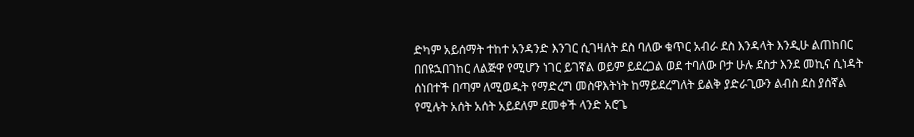ድካም አይሰማት ተከተ አንዳንድ እንገር ሲገዛለት ደስ ባለው ቁጥር አብራ ደስ እንዳላት እንዲሁ ልጠከበር በበዩኋበገከር ለልጅዋ የሚሆን ነገር ይገኛል ወይም ይደረጋል ወደ ተባለው ቦታ ሁሉ ደስታ እንደ መኪና ሲነዳት ሰነበተች በጣም ለሚወዱት የማድረግ መስዋእትነት ከማይደረግለት ይልቅ ያድራጊውን ልብስ ደስ ያሰኛል የሚሉት አሰት አሰት አይደለም ደመቀች ላንድ አሮጌ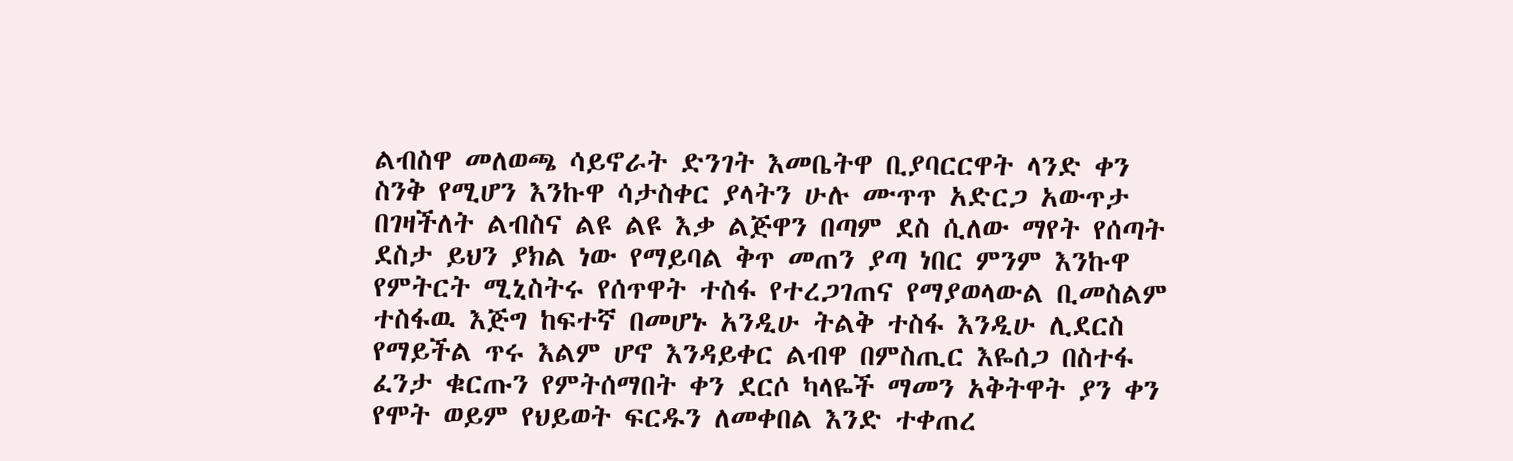ልብስዋ መለወጫ ሳይኖራት ድንገት እመቤትዋ ቢያባርርዋት ላንድ ቀን ስንቅ የሚሆን እንኩዋ ሳታስቀር ያላትን ሁሉ ሙጥጥ አድርጋ አውጥታ በገዛችለት ልብስና ልዩ ልዩ እቃ ልጅዋን በጣም ደስ ሲለው ማየት የሰጣት ደስታ ይህን ያክል ነው የማይባል ቅጥ መጠን ያጣ ነበር ምንም እንኩዋ የምትርት ሚኒስትሩ የሰጥዋት ተስፋ የተረጋገጠና የማያወላውል ቢመስልም ተስፋዉ እጅግ ከፍተኛ በመሆኑ አንዲሁ ትልቅ ተስፋ እንዲሁ ሊደርስ የማይችል ጥሩ እልም ሆኖ እንዳይቀር ልብዋ በምስጢር እዬሰጋ በስተፋ ፈንታ ቁርጡን የምትሰማበት ቀን ደርሶ ካላዬች ማመን አቅትዋት ያን ቀን የሞት ወይም የህይወት ፍርዱን ለመቀበል እንድ ተቀጠረ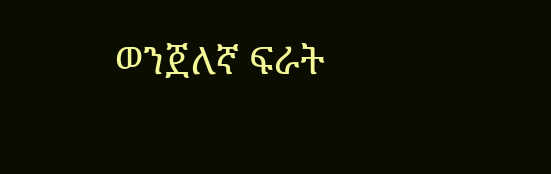ወንጀለኛ ፍራት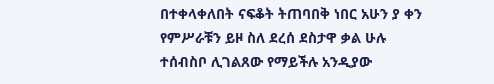በተቀላቀለበት ናፍቆት ትጠባበቅ ነበር አሁን ያ ቀን የምሥራቹን ይዞ ስለ ደረሰ ደስታዋ ቃል ሁሉ ተሰብስቦ ሊገልጸው የማይችሉ አንዲያው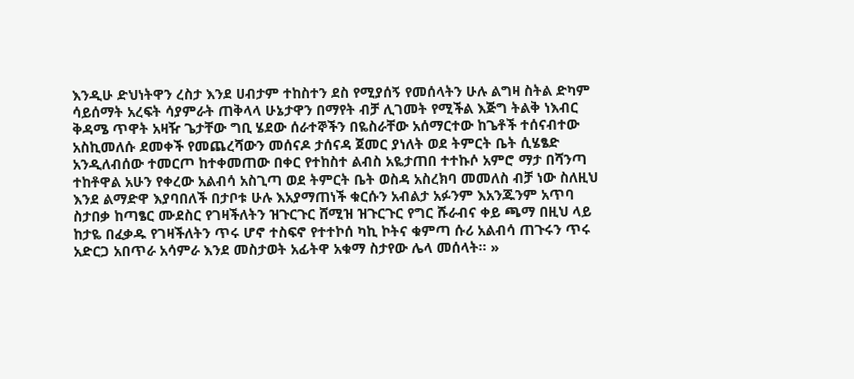እንዲሁ ድህነትዋን ረስታ እንደ ሀብታም ተከስተን ደስ የሚያሰኝ የመሰላትን ሁሉ ልግዛ ስትል ድካም ሳይሰማት አረፍት ሳያምራት ጠቅላላ ሁኔታዋን በማየት ብቻ ሊገመት የሚችል እጅግ ትልቅ ነእብር ቅዳሜ ጥዋት አዛዥ ጌታቸው ግቢ ሄደው ሰራተኞችን በዬስራቸው አሰማርተው ከጌቶች ተሰናብተው አስኪመለሱ ደመቀች የመጨረሻውን መሰናዶ ታሰናዳ ጀመር ያነለት ወደ ትምርት ቤት ሲሄፄድ አንዲለብሰው ተመርጦ ከተቀመጠው በቀር የተከስተ ልብስ አዬታጠበ ተተኩሶ አምሮ ማታ በሻንጣ ተከቶዋል አሁን የቀረው አልብሳ አስጊጣ ወደ ትምርት ቤት ወስዳ አስረክባ መመለስ ብቻ ነው ስለዚህ እንደ ልማድዋ እያባበለች በታቦቱ ሁሉ እአያማጠነች ቁርሱን አብልታ አፉንም እአንጁንም አጥባ ስታበቃ ከጣፄር ሙደስር የገዛችለትን ዝጉርጉር ሸሚዝ ዝጉርጉር የግር ሹራብና ቀይ ጫማ በዚህ ላይ ከታዬ በፈቃዱ የገዛችለትን ጥሩ ሆኖ ተስፍኖ የተተኮሰ ካኪ ኮትና ቁምጣ ሱሪ አልብሳ ጠጉሩን ጥሩ አድርጋ አበጥራ አሳምራ እንደ መስታወት አፊትዋ አቁማ ስታየው ሌላ መሰላት። »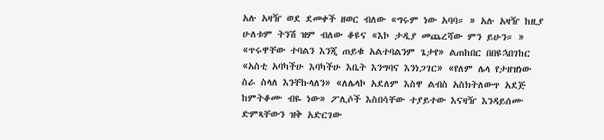አሉ አዛዥ ወደ ደመቀች ዘወር ብለው «ግሩም ነው አባባ። » አሉ አዛዥ ከዚያ ሁለቱም ትንሽ ዝም ብለው ቆዩና «እኮ ታዲያ መጨረሻው ምን ይሁን። » «ጥሩዋቸው ተባልን እንጂ ጠይቁ አልተባልንም ጌታየ» ልጠከበር በበዩኋበገከር «አስቲ አባካችሁ እባካችሁ እቤት እንግባና እንነጋገር» «የለም ሌላ የታዘዝነው ስራ ስላለ እንቸኩላለን» «ለሌላኮ አደለም እስዋ ልብስ አስክትለውጥ አደጅ ከምትቆሙ ብዬ ነው» ፖሊሶች እስበሳቸው ተያይተው እናዛዥ እንዳይሰሙ ድምጻቸውን ዝቅ አድርገው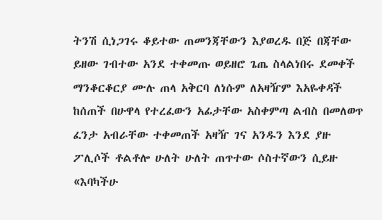ትንሽ ሲነጋገሩ ቆይተው ጠመንጃቸውን እያወረዱ በጅ በጃቸው ይዘው ገብተው አንደ ተቀመጡ ወይዘሮ ጌጤ ስላልነበሩ ደመቀች ማንቆርቆርያ ሙሉ ጠላ አቅርባ ለነሱም ለአዛዥም እአዬቀዳች ከሰጠች በሁዋላ የተረፈውን አፊታቸው አስቀምጣ ልብስ በመለወጥ ፈንታ አብራቸው ተቀመጠች አዛዥ ገና አንዱን እንደ ያዙ ፖሊሶች ቶልቶሎ ሁለት ሁለት ጠጥተው ሶስተኛውን ሲይዙ «እባካችሁ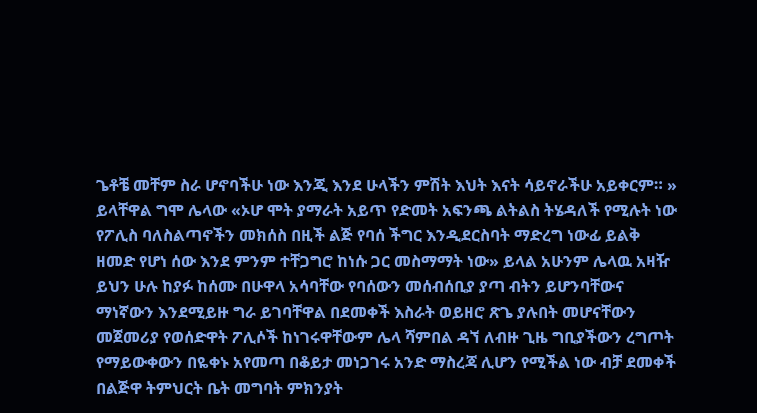ጌቶቼ መቸም ስራ ሆኖባችሁ ነው እንጂ እንደ ሁላችን ምሽት እህት እናት ሳይኖራችሁ አይቀርም። » ይላቸዋል ግሞ ሌላው «ኦሆ ሞት ያማራት አይጥ የድመት አፍንጫ ልትልስ ትሄዳለች የሚሉት ነው የፖሊስ ባለስልጣኖችን መክሰስ በዚች ልጅ የባሰ ችግር እንዲደርስባት ማድረግ ነውፊ ይልቅ ዘመድ የሆነ ሰው እንደ ምንም ተቸጋግሮ ከነሱ ጋር መስማማት ነው» ይላል አሁንም ሌላዉ አዛዥ ይህን ሁሉ ከያፉ ከሰሙ በሁዋላ አሳባቸው የባሰውን መሰብሰቢያ ያጣ ብትን ይሆንባቸውና ማነኛውን እንደሚይዙ ግራ ይገባቸዋል በደመቀች እስራት ወይዘሮ ጽጌ ያሉበት መሆናቸውን መጀመሪያ የወሰድዋት ፖሊሶች ከነገሩዋቸውም ሌላ ሻምበል ዳኘ ለብዙ ጊዜ ግቢያችውን ረግጦት የማይውቀውን በዬቀኑ አየመጣ በቆይታ መነጋገሩ አንድ ማስረጃ ሊሆን የሚችል ነው ብቻ ደመቀች በልጅዋ ትምህርት ቤት መግባት ምክንያት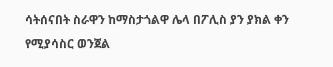ሳትሰናበት ስራዋን ከማስታጎልዋ ሌላ በፖሊስ ያን ያክል ቀን የሚያሳስር ወንጀል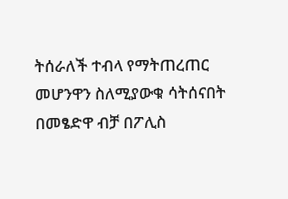ትሰራለች ተብላ የማትጠረጠር መሆንዋን ስለሚያውቁ ሳትሰናበት በመፄድዋ ብቻ በፖሊስ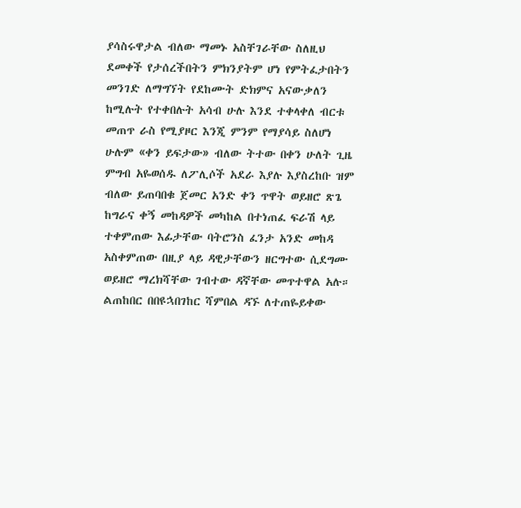ያሳስሩዋታል ብለው ማመኑ አስቸገራቸው ስለዚህ ደመቀች የታሰረችበትን ምክንያትም ሆነ የምትፈታበትን መንገድ ለማግኘት የደከሙት ድክምና አናውቃለን ከሚሉት የተቀበሉት አሳብ ሁሉ እንደ ተቀላቀለ ብርቱ መጠጥ ራስ የሚያዞር እንጂ ምንም የማያሳይ ስለሆነ ሁሉም «ቀን ይፍታው» ብለው ትተው በቀን ሁለት ጊዜ ምግብ አዬወሰዱ ለፖሊሶች አደራ እያሉ እያስረከቡ ዝም ብለው ይጠባበቁ ጀመር አንድ ቀን ጥዋት ወይዘሮ ጽጌ ከግራና ቀኝ መከዳዎች መካከል በተነጠፈ ፍራሽ ላይ ተቀምጠው እፊታቸው ባትሮንስ ፈንታ አንድ መከዳ አስቀምጠው በዚያ ላይ ዳዊታቸውን ዘርግተው ሲደግሙ ወይዘሮ ማረክሻቸው ገብተው ዳኛቸው መጥተዋል አሉ። ልጠከበር በበዩኋበገከር ሻምበል ዳኙ ለተጠዬይቀው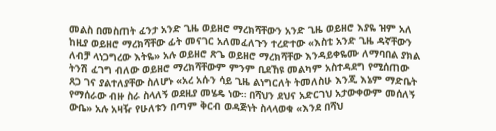መልስ በመስጠት ፈንታ አንድ ጊዜ ወይዘሮ ማረክሻቸውን አንድ ጊዜ ወይዘሮ እያዬ ዝም አለ ከዚያ ወይዘሮ ማረክሻቸው ፊት መናገር አለመፈለጉን ተረድተው «እስቲ አንድ ጊዜ ዳኛቸውን ለብቻ ላነጋግረው እትዬ» አሉ ወይዘሮ ጽጌ ወይዘሮ ማረክሻቸው እንዳይቀዬሙ ለማባበል ያክል ትንሽ ፈገግ ብለው ወይዘሮ ማረክሻቸውም ምንም ቢደኸዩ መልካም አስተዳደግ የሚሰጠው ጸጋ ገና ያልተለያቸው ስለሆኑ «አረ አሱን ሳይ ጊዜ ልነግርለት ትመለስሁ እንጂ እኔም ማድቤት የማሰራው ብዙ ስራ ስላለኝ ወደዚያ መሄዴ ነው። በሻህን ደህና አድርገህ አታውቀውም መሰለኝ ውቤ» አሉ አዛዥ የሁለቱን በጣም ቅርብ ወዳጅነት ስላላወቁ «እንደ በሻህ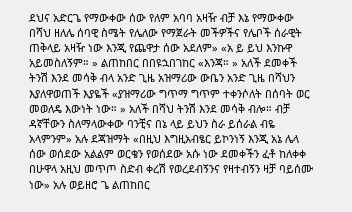ደህና አድርጌ የማውቀው ሰው የለም አባባ አዛዥ ብቻ እኔ የማውቀው በሻህ ዘለሌ ሰባዊ ስሜት የሌለው የማጀራት መችዎችና የሌቦች ሰራዊት ጠቅላይ አዛዥ ነው እንጂ የጨዋታ ሰው አደለም» «አ ይ ይህ እንኩዋ አይመስለኝም። » ልጠከበር በበዩኋበገከር «እንጃ። » አለች ደመቀች ትንሽ እንደ መሳቅ ብላ አንድ ጊዜ አዝማሪው ውቤን አንድ ጊዜ በሻህን እያለዋወጠች እያዬች «ያዝማሪው ግጥማ ግጥም ተቀንሶለት በሰባት ወር መወለዴ እውነት ነው። » አለች በሻህ ትንሽ እንደ መሳቅ ብሎ። ብቻ ዳኛቸውን ስለማላውቀው ባንቺና በኔ ላይ ይህን ስራ ይሰራል ብዬ አላምንም» አሉ ደጃዝማት «በዚህ እግዚአብፄር ይኮንነኝ እንጂ አኔ ሌላ ሰው ወሰደው አልልም ወርቄን የወሰደው አሱ ነው ደመቀችን ፈቶ ከለቀቀ በሁዋላ አዚህ መጥጦ ስድብ ቀረሽ የወረደብኝንና የዛተብኝን ዛቻ ባይሰሙ ነው» አሉ ወይዘሮ ጌ ልጠከበር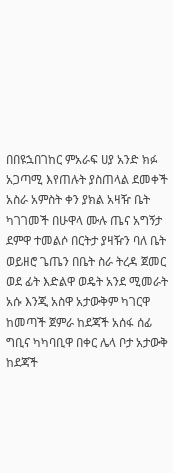በበዩኋበገከር ምአራፍ ሀያ አንድ ክፉ አጋጣሚ እየጠሉት ያስጠላል ደመቀች አስራ አምስት ቀን ያክል አዛዥ ቤት ካገገመች በሁዋላ ሙሉ ጤና አግኝታ ደምዋ ተመልሶ በርትታ ያዛዥን ባለ ቤት ወይዘሮ ጌጤን በቤት ስራ ትረዳ ጀመር ወደ ፊት እድልዋ ወዴት አንደ ሚመራት አሱ እንጂ አስዋ አታውቅም ካገርዋ ከመጣች ጀምራ ከደጃች አሰፋ ሰፊ ግቢና ካካባቢዋ በቀር ሌላ ቦታ አታውቅ ከደጃች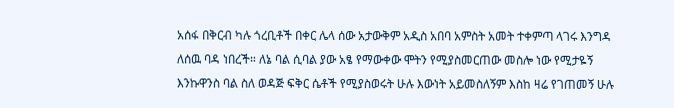አሰፋ በቅርብ ካሉ ጎረቢቶች በቀር ሌላ ሰው አታውቅም አዲስ አበባ አምስት አመት ተቀምጣ ላገሩ እንግዳ ለሰዉ ባዳ ነበረች። ለኔ ባል ሲባል ያው አፄ የማውቀው ሞትን የሚያስመርጠው መስሎ ነው የሚታዬኝ እንኩዋንስ ባል ስለ ወዳጅ ፍቅር ሴቶች የሚያስወሩት ሁሉ እውነት አይመስለኝም እስከ ዛሬ የገጠመኝ ሁሉ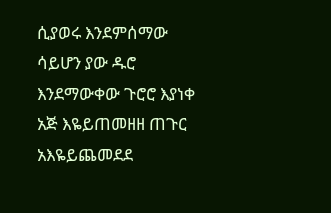ሲያወሩ እንደምሰማው ሳይሆን ያው ዱሮ እንደማውቀው ጉሮሮ እያነቀ አጅ እዬይጠመዘዘ ጠጉር አእዬይጨመደደ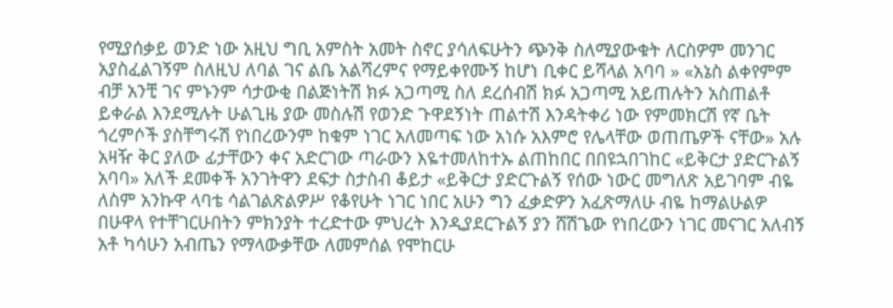የሚያሰቃይ ወንድ ነው አዚህ ግቢ አምስት አመት ስኖር ያሳለፍሁትን ጭንቅ ስለሚያውቁት ለርስዎም መንገር አያስፈልገኝም ስለዚህ ለባል ገና ልቤ አልሻረምና የማይቀየሙኝ ከሆነ ቢቀር ይሻላል አባባ » «አኔስ ልቀየምም ብቻ አንቺ ገና ምኑንም ሳታውቂ በልጅነትሽ ክፉ አጋጣሚ ስለ ደረሰብሽ ክፉ አጋጣሚ አይጠሉትን አስጠልቶ ይቀራል እንደሚሉት ሁልጊዜ ያው መስሉሽ የወንድ ጉዋደኝነት ጠልተሽ እንዳትቀሪ ነው የምመክርሽ የኛ ቤት ጎረምሶች ያስቸግሩሽ የነበረውንም ከቁም ነገር አለመጣፍ ነው አነሱ አእምሮ የሌላቸው ወጠጤዎች ናቸው» አሉ አዛዥ ቅር ያለው ፊታቸውን ቀና አድርገው ጣራውን እዬተመለከተኡ ልጠከበር በበዩኋበገከር «ይቅርታ ያድርጉልኝ አባባ» አለች ደመቀች አንገትዋን ደፍታ ስታስብ ቆይታ «ይቅርታ ያድርጉልኝ የሰው ነውር መግለጽ አይገባም ብዬ ለስም አንኩዋ ላባቴ ሳልገልጽልዎሥ የቆየሁት ነገር ነበር አሁን ግን ፈቃድዎን አፈጽማለሁ ብዬ ከማልሁልዎ በሁዋላ የተቸገርሁበትን ምክንያት ተረድተው ምህረት እንዲያደርጉልኝ ያን ሸሽጌው የነበረውን ነገር መናገር አለብኝ አቶ ካሳሁን አብጤን የማላውቃቸው ለመምሰል የሞከርሁ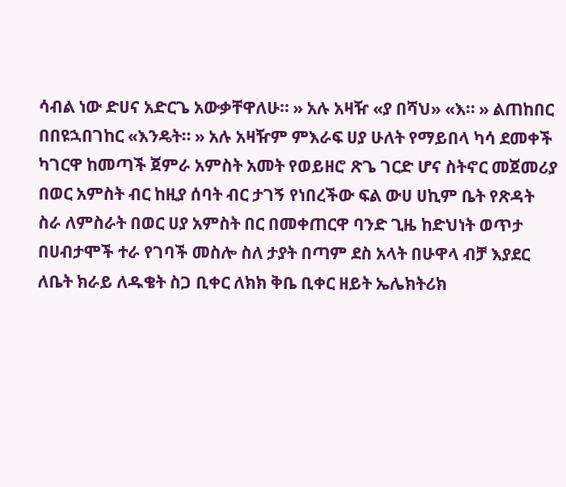ሳብል ነው ድሀና አድርጌ አውቃቸዋለሁ። » አሉ አዛዥ «ያ በሻህ» «እ። » ልጠከበር በበዩኋበገከር «እንዴት። » አሉ አዛዥም ምእራፍ ሀያ ሁለት የማይበላ ካሳ ደመቀች ካገርዋ ከመጣች ጀምራ አምስት አመት የወይዘሮ ጽጌ ገርድ ሆና ስትኖር መጀመሪያ በወር አምስት ብር ከዚያ ሰባት ብር ታገኝ የነበረችው ፍል ውሀ ሀኪም ቤት የጽዳት ስራ ለምስራት በወር ሀያ አምስት በር በመቀጠርዋ ባንድ ጊዜ ከድህነት ወጥታ በሀብታሞች ተራ የገባች መስሎ ስለ ታያት በጣም ደስ አላት በሁዋላ ብቻ እያደር ለቤት ክራይ ለዱቄት ስጋ ቢቀር ለክክ ቅቤ ቢቀር ዘይት ኤሌክትሪክ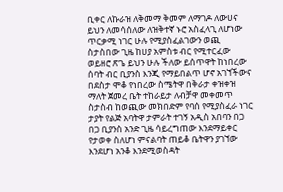ቢቀር ለኩራዝ ለቅመማ ቅመም ለማገዶ ለውሀና ይህን ለመሳሰለው ለዝቅተኛ ኑሮ አስፈላጊ ለሆነው ጥርቃሚ ነገር ሁሉ የሚያስፈልገውን ወጪ ስታስበው ጊዜ ከሀያ አምስቱ ብር የሚተርፈው ወይዘሮ ጽጌ ይህን ሁሉ ችለው ይሰጥዋት ከነበረው ሰባት ብር ቢያንስ እንጂ የማይበልጥ ሆኖ አገኘችውና በደስታ ሞቆ የነበረው ስሜትዋ በቅራታ ቀዝቀዝ ማለት ጀመረ ቤት ተከራይታ ለብቻዋ መቀመጥ ስታስብ ከወጪው መክበድም የባሰ የሚያስፈራ ነገር ታያት የልጅ አባትዋ ታምራት ተገኝ አዲስ አበባን በጋ በጋ ቢያንስ አንድ ጊዜ ሳይረግጠው እንደማይቀር የታወቀ ስለሆነ ምናልባት ጠይቆ ቤትዋን ያገኘው እንደሆነ አንቆ እንደሚወስዳት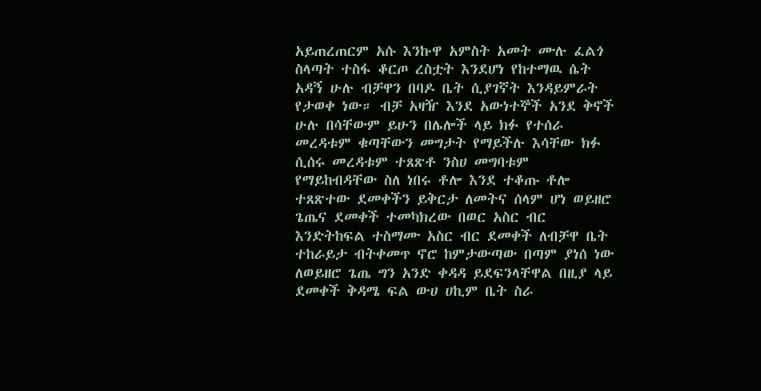አይጠረጠርም አሱ እንኩዋ አምስት አመት ሙሉ ፈልጎ ስላጣት ተስፋ ቆርጦ ረስቷት እንደሆነ የከተማዉ ሴት አዳኝ ሁሉ ብቻዋን በባዶ ቤት ሲያገኛት እንዳይምራት የታወቀ ነው። ብቻ አዛዥ እንደ አውነተኞች አንደ ቅኖች ሁሉ በሳቸውም ይሁን በሌሎች ላይ ክፉ የተሰራ መረዳቱም ቁጣቸውን መግታት የማይችሉ እሳቸው ክፉ ሲሰሩ መረዳቱም ተጸጽቶ ንስሀ መግባቱም የማይከብዳቸው ስለ ነበሩ ቶሎ እንደ ተቆጡ ቶሎ ተጸጽተው ደመቀችን ይቅርታ ለመትና ሰላም ሆነ ወይዘሮ ጌጤና ደመቀች ተመካክረው በወር አስር ብር እንድትከፍል ተስማሙ አስር ብር ደመቀች ለብቻዋ ቤት ተከራይታ ብትቀመጥ ኖሮ ከምታውጣው በጣም ያነሰ ነው ለወይዘሮ ጌጤ ግን አንድ ቀዳዳ ይደፍንላቸዋል በዚያ ላይ ደመቀች ቅዳሜ ፍል ውሀ ሀኪም ቤት ስራ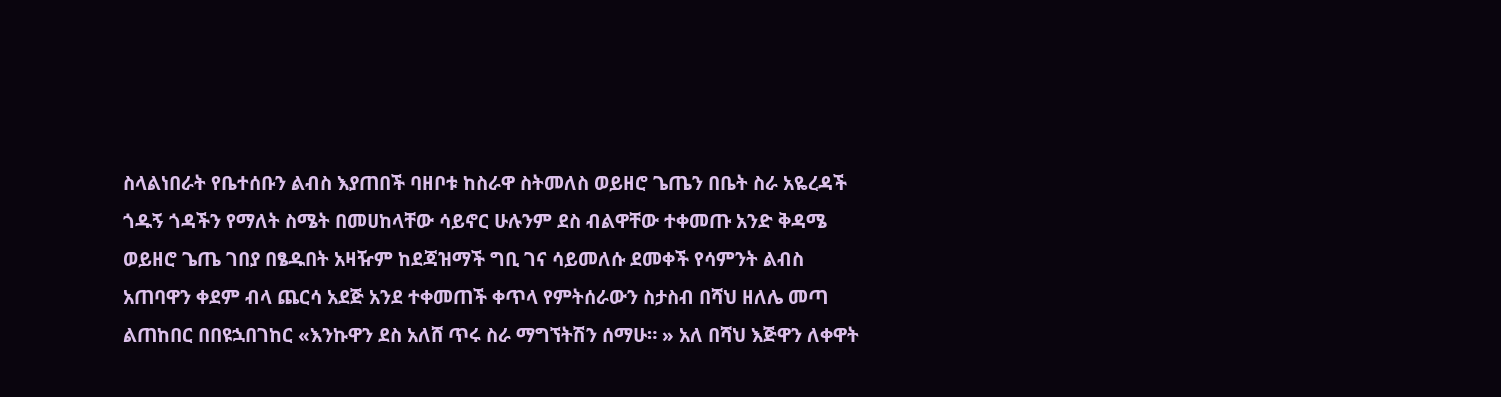ስላልነበራት የቤተሰቡን ልብስ እያጠበች ባዘቦቱ ከስራዋ ስትመለስ ወይዘሮ ጌጤን በቤት ስራ አዬረዳች ጎዱኝ ጎዳችን የማለት ስሜት በመሀከላቸው ሳይኖር ሁሉንም ደስ ብልዋቸው ተቀመጡ አንድ ቅዳሜ ወይዘሮ ጌጤ ገበያ በፄዱበት አዛዥም ከደጃዝማች ግቢ ገና ሳይመለሱ ደመቀች የሳምንት ልብስ አጠባዋን ቀደም ብላ ጨርሳ አደጅ አንደ ተቀመጠች ቀጥላ የምትሰራውን ስታስብ በሻህ ዘለሌ መጣ ልጠከበር በበዩኋበገከር «እንኩዋን ደስ አለሸ ጥሩ ስራ ማግኘትሽን ሰማሁ። » አለ በሻህ እጅዋን ለቀዋት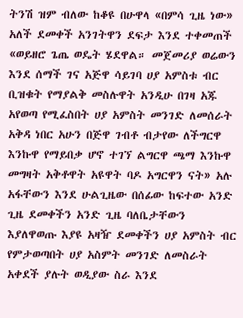ትንሽ ዝም ብለው ከቆዩ በሁዋላ «በምሳ ጊዜ ነው» አለች ደመቀች አንገትዋን ደፍታ እንደ ተቀመጠች «ወይዘሮ ጌጤ ወዴት ሄደዋል። መጀመሪያ ወሬውን እንደ ሰማች ገና አጅዋ ሳይገባ ሀያ አምስቱ ብር ቢዝቁት የማያልቅ መስሉዋት አንዲሁ በገዛ አጁ አየወጣ የሚፈስበት ሀያ አምስት መንገድ ለመሰራት አቅዳ ነበር አሁን በጅዋ ገብቶ ብታየው ለችግርዋ እንኩዋ የማይበቃ ሆኖ ተገኘ ልግርዋ ጫማ እንኩዋ መግዛት አቅቶዋት አዩዋት ባዶ አግርዋን ናት» አሉ አፋቸውን እንደ ሁልጊዜው በሰፊው ከፍተው አንድ ጊዜ ደመቀችን አንድ ጊዜ ባለቤታቸውን እያለዋወጡ እያዩ አዛዥ ደመቀችን ሀያ አምስት ብር የምታወጣበት ሀያ አስምት መንገድ ለመስራት አቀደች ያሉት ወዲያው ስራ እንደ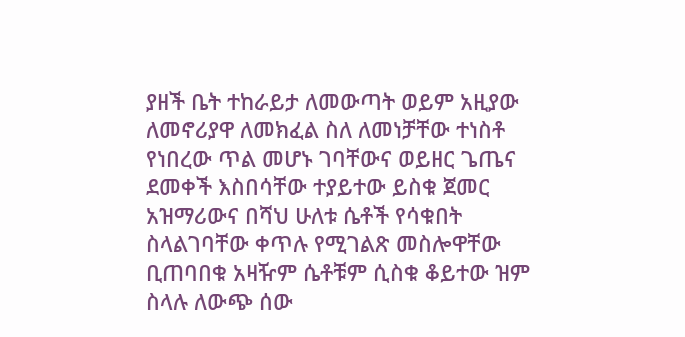ያዘች ቤት ተከራይታ ለመውጣት ወይም አዚያው ለመኖሪያዋ ለመክፈል ስለ ለመነቻቸው ተነስቶ የነበረው ጥል መሆኑ ገባቸውና ወይዘር ጌጤና ደመቀች እስበሳቸው ተያይተው ይስቁ ጀመር አዝማሪውና በሻህ ሁለቱ ሴቶች የሳቁበት ስላልገባቸው ቀጥሉ የሚገልጽ መስሎዋቸው ቢጠባበቁ አዛዥም ሴቶቹም ሲስቁ ቆይተው ዝም ስላሉ ለውጭ ሰው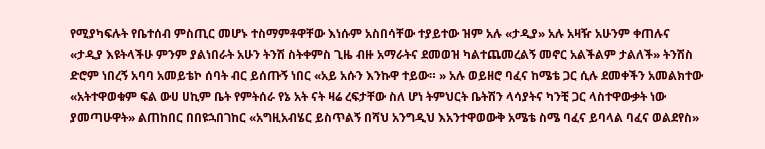የሚያካፍሉት የቤተሰብ ምስጢር መሆኑ ተስማምቶዋቸው እነሱም አስበሳቸው ተያይተው ዝም አሉ «ታዲያ» አሉ አዛዥ አሁንም ቀጠሉና «ታዲያ እዩትላችሁ ምንም ያልነበራት አሁን ትንሽ ስትቀምስ ጊዜ ብዙ አማራትና ደመወዝ ካልተጨመረልኝ መኖር አልችልም ታልለች» ትንሽስ ድሮም ነበረኝ አባባ አመይቴኮ ሰባት ብር ይሰጡኝ ነበር «አይ አሱን እንኩዋ ተይው። » አሉ ወይዘሮ ባፈና ከሜቴ ጋር ሲሉ ደመቀችን አመልክተው «አትተዋወቁም ፍል ውሀ ሀኪም ቤት የምትሰራ የኔ አት ናት ዛሬ ረፍታቸው ስለ ሆነ ትምህርት ቤትሽን ላሳያትና ካንቺ ጋር ላስተዋውቃት ነው ያመጣሁዋት» ልጠከበር በበዩኋበገከር «አግዚአብሄር ይስጥልኝ በሻህ አንግዲህ እአንተዋወውቅ አሜቴ ስሜ ባፈና ይባላል ባፈና ወልደየስ»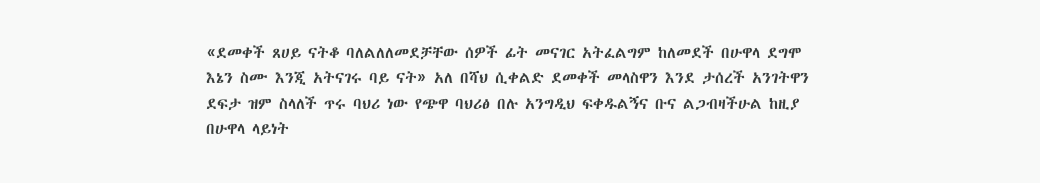«ደመቀች ጸሀይ ናትቆ ባለልለለመደቻቸው ሰዎች ፊት መናገር አትፈልግም ከለመደች በሁዋላ ደግሞ እኔን ስሙ እንጂ አትናገሩ ባይ ናት» አለ በሻህ ሲቀልድ ደመቀች መላስዋን እንደ ታሰረች አንገትዋን ደፍታ ዝም ስላለች ጥሩ ባህሪ ነው የጭዋ ባህሪፅ በሉ አንግዲህ ፍቀዱልኝና ቡና ልጋብዛችሁል ከዚያ በሁዋላ ላይነት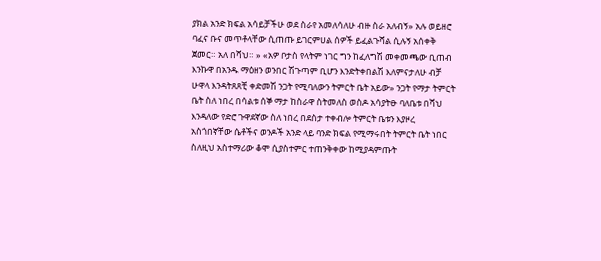ያክል አንድ ክፍል አሳይቻችሁ ወደ ስራየ አመለሳለሁ ብዙ ስራ አለብኝ» አሉ ወይዘሮ ባፈና ቡና መጥቶላቸው ሲጠጡ ይገርምሀል ሰዎች ይፈልጉሻል ሲሉኝ አሰቀቅ ጀመር። አለ በሻህ። » «አዎ ቦታስ የላትም ነገር ግን ከፈለግሽ መቀመጫው ቢጠብ እንኩዋ በአንዱ ማዕዘን ወንበር ሽጉጣም ቢሆን እንድትቀበልሽ እለምናታለሁ ብቻ ሁዋላ እንዳትጸጸቺ ቀድመሽ ንጋት የሚባለውን ትምርት ቤት አይው» ንጋት የማታ ትምርት ቤት ስለ ነበረ በሳልቱ ሰኞ ማታ ከስራዋ ስትመለስ ወስዶ አሳያትፁ ባለቤቱ በሻህ እንዳለው የድሮ ጉዋደኛው ስለ ነበረ በደስታ ተቀብሎ ትምርት ቤቱን እያዞረ አስጎበኛቸው ሴቶችና ወንዶች አንድ ላይ ባንድ ክፍል የሚማሩበት ትምርት ቤት ነበር ስለዚህ አስተማሪው ቆሞ ሲያስተምር ተጠንቅቀው ከሚያዳምጡት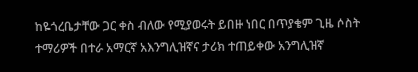ከዬጎረቤታቸው ጋር ቀስ ብለው የሚያወሩት ይበዙ ነበር በጥያቄም ጊዜ ሶስት ተማሪዎች በተራ አማርኛ አእንግሊዝኛና ታሪክ ተጠይቀው አንግሊዝኛ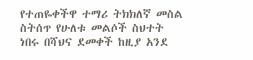የተጠዬቀችዋ ተማሪ ትክክለኛ መስል ስትሰጥ የሁለቱ መልሶች ስህተት ነበሩ በሻህና ደመቀች ከዚያ አንደ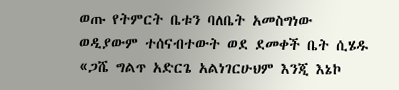ወጡ የትምርት ቤቱን ባለቤት አመስግነው ወዲያውም ተሰናብተውት ወደ ደመቀች ቤት ሲሄዱ «ጋሼ ግልጥ አድርጌ አልነገርሁህም እንጂ እኔኮ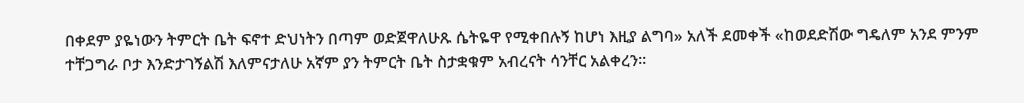በቀደም ያዬነውን ትምርት ቤት ፍኖተ ድህነትን በጣም ወድጀዋለሁጹ ሴትዬዋ የሚቀበሉኝ ከሆነ እዚያ ልግባ» አለች ደመቀች «ከወደድሽው ግዴለም አንደ ምንም ተቸጋግራ ቦታ እንድታገኝልሽ እለምናታለሁ አኛም ያን ትምርት ቤት ስታቋቁም አብረናት ሳንቸር አልቀረን።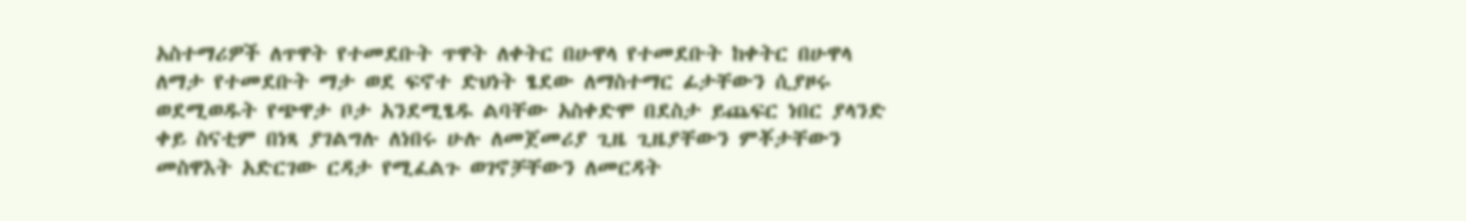አስተማሪዎች ለጥዋት የተመደቡት ጥዋት ለቀትር በሁዋላ የተመደቡት ከቀትር በሁዋላ ለማታ የተመደቡት ማታ ወደ ፍኖተ ድህነት ፄደው ለማስተማር ፊታቸውን ሲያዞሩ ወደሚወዱት የጭዋታ ቦታ አንደሚፄዱ ልባቸው አስቀድሞ በደስታ ይጨፍር ነበር ያላንድ ቀይ ስናቲም በነጻ ያገልግሉ ለነበሩ ሁሉ ለመጀመሪያ ጊዜ ጊዜያቸውን ምቾታቸውን መስዋእት አድርገው ርዳታ የሚፈልጉ ወገኖቻቸውን ለመርዳት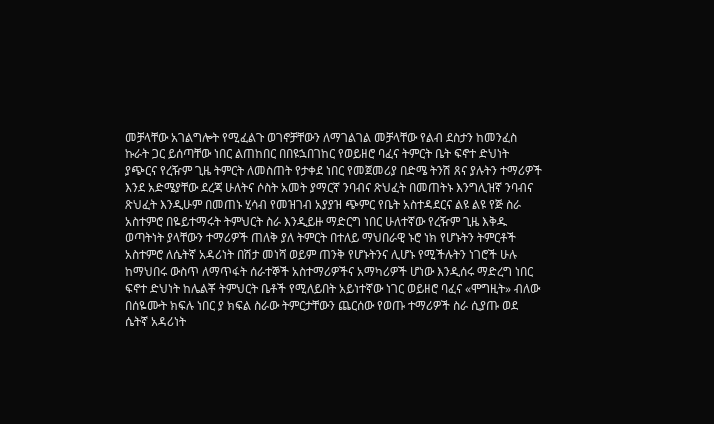መቻላቸው አገልግሎት የሚፈልጉ ወገኖቻቸውን ለማገልገል መቻላቸው የልብ ደስታን ከመንፈስ ኩራት ጋር ይሰጣቸው ነበር ልጠከበር በበዩኋበገከር የወይዘሮ ባፈና ትምርት ቤት ፍኖተ ድህነት ያጭርና የረዥም ጊዜ ትምርት ለመስጠት የታቀደ ነበር የመጀመሪያ በድሜ ትንሽ ጸና ያሉትን ተማሪዎች እንደ አድሜያቸው ደረጃ ሁለትና ሶስት አመት ያማርኛ ንባብና ጽህፈት በመጠትኑ እንግሊዝኛ ንባብና ጽህፈት እንዲሁም በመጠኑ ሂሳብ የመዝገብ አያያዝ ጭምር የቤት አስተዳደርና ልዩ ልዩ የጅ ስራ አስተምሮ በዬይተማሩት ትምህርት ስራ እንዲይዙ ማድርግ ነበር ሁለተኛው የረዥም ጊዜ እቅዱ ወጣትነት ያላቸውን ተማሪዎች ጠለቅ ያለ ትምርት በተለይ ማህበራዊ ኑሮ ነክ የሆኑትን ትምርቶች አስተምሮ ለሴትኛ አዳሪነት በሽታ መነሻ ወይም ጠንቅ የሆኑትንና ሊሆኑ የሚችሉትን ነገሮች ሁሉ ከማህበሩ ውስጥ ለማጥፋት ሰራተኞች አስተማሪዎችና አማካሪዎች ሆነው እንዲሰሩ ማድረግ ነበር ፍኖተ ድህነት ከሌልቾ ትምህርት ቤቶች የሚለይበት አይነተኛው ነገር ወይዘሮ ባፈና «ሞግዚት» ብለው በሰዬሙት ክፍሉ ነበር ያ ክፍል ስራው ትምርታቸውን ጨርሰው የወጡ ተማሪዎች ስራ ሲያጡ ወደ ሴትኛ አዳሪነት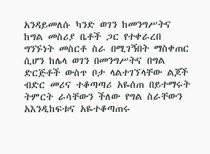አንዳይመለሱ ካንድ ወገን ከመንግሥትና ከግል መስሪያ ቤቶች ጋር የተቀራረበ ግንኙነት መስርቶ ስራ በሚገኝበት ማስቀጠር ሲሆን ከሌላ ወገን በመንግሥትና በግል ድርጅቶች ውስጥ ቦታ ላልተገኘላቸው ልጆች ብድር መሪና ተቆጣጣሪ አዬሰጠ በይተማሩት ትምርት ራሳቸውን ችለው የግል ስራቸውን አእንዲከፍቱና አዬተቆጣጠሩ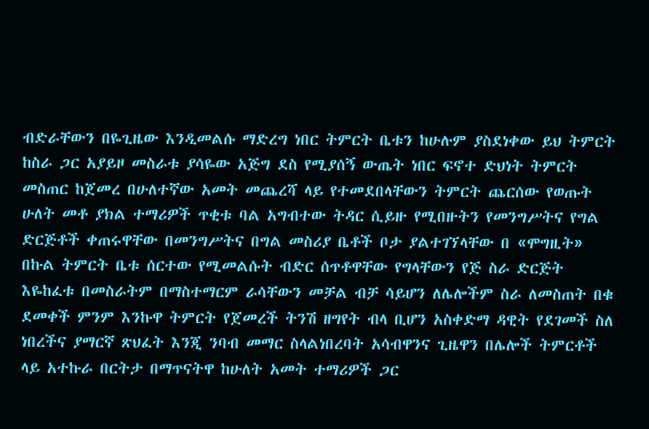ብድራቸውን በዬጊዜው እንዲመልሱ ማድረግ ነበር ትምርት ቤቱን ከሁሉም ያስደነቀው ይህ ትምርት ከስራ ጋር አያይዞ መስራቱ ያሳዬው አጅግ ደስ የሚያሰኝ ውጤት ነበር ፍኖተ ድህነት ትምርት መስጠር ከጀመረ በሁለተኛው አመት መጨረሻ ላይ የተመደበላቸውን ትምርት ጨርሰው የወጡት ሁለት መቶ ያክል ተማሪዎች ጥቂቱ ባል አግብተው ትዳር ሲይዙ የሚበዙትን የመንግሥትና የግል ድርጅቶች ቀጠሩዋቸው በመንግሥትና በግል መስሪያ ቤቶች ቦታ ያልተገኘላቸው በ «ሞግዚት» በኩል ትምርት ቤቱ ሰርተው የሚመልሱት ብድር ሰጥቶዋቸው የግላቸውን የጅ ስራ ድርጅት እዬከፈቱ በመስራትም በማስተማርም ራሳቸውን መቻል ብቻ ሳይሆን ለሌሎችም ስራ ለመስጠት በቁ ደመቀች ምንም እንኩዋ ትምርት የጀመረች ትንሽ ዘግየት ብላ ቢሆን አስቀድማ ዳዊት የደገመች ስለ ነበረችና ያማርኛ ጽህፈት እንጂ ንባብ መማር ስላልነበረባት አሳብዋንና ጊዜዋን በሌሎች ትምርቶች ላይ አተኩራ በርትታ በማጥናትዋ ከሁለት አመት ተማሪዎች ጋር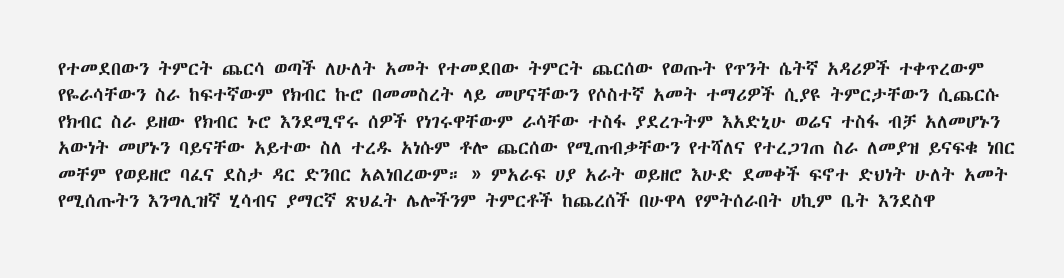የተመደበውን ትምርት ጨርሳ ወጣች ለሁለት አመት የተመደበው ትምርት ጨርሰው የወጡት የጥንት ሴትኛ አዳሪዎች ተቀጥረውም የዬራሳቸውን ስራ ከፍተኛውም የክብር ኩሮ በመመስረት ላይ መሆናቸውን የሶስተኛ አመት ተማሪዎች ሲያዩ ትምርታቸውን ሲጨርሱ የክብር ስራ ይዘው የክብር ኑሮ እንደሚኖሩ ሰዎች የነገሩዋቸውም ራሳቸው ተስፋ ያደረጉትም እአድኒሁ ወሬና ተስፋ ብቻ አለመሆኑን አውነት መሆኑን ባይናቸው አይተው ስለ ተረዱ አነሱም ቶሎ ጨርሰው የሚጠብቃቸውን የተሻለና የተረጋገጠ ስራ ለመያዝ ይናፍቁ ነበር መቸም የወይዘሮ ባፈና ደስታ ዳር ድንበር አልነበረውም። » ምአራፍ ሀያ አራት ወይዘሮ እሁድ ደመቀች ፍኖተ ድህነት ሁለት አመት የሚሰጡትን እንግሊዝኛ ሂሳብና ያማርኛ ጽህፈት ሌሎችንም ትምርቶች ከጨረሰች በሁዋላ የምትሰራበት ሀኪም ቤት እንደስዋ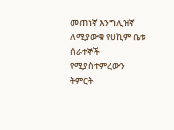መጠነኛ እንግሊዝኛ ለሚያውቁ የሀኪም ቤቱ ሰራተኞች የሚያስተምረውን ትምርት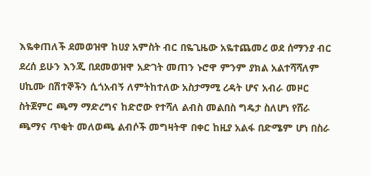እዬቀጠለች ደመወዝዋ ከሀያ አምስት ብር በዬጊዜው አዬተጨመረ ወደ ሰማንያ ብር ደረሰ ይሁን እንጂ በደመወዝዋ አድገት መጠን ኑሮዋ ምንም ያክል አልተሻሻለም ሀኪሙ በሽተኞችን ሲጎአብኝ ለምትከተለው አስታማሚ ረዳት ሆና አብራ መዞር ስትጀምር ጫማ ማድረግና ከድሮው የተሻለ ልብስ መልበስ ግዴታ ስለሆነ የሸራ ጫማና ጥቂት መለወጫ ልብሶች መግዛትዋ በቀር ከዚያ አልፋ በድሜም ሆነ በስራ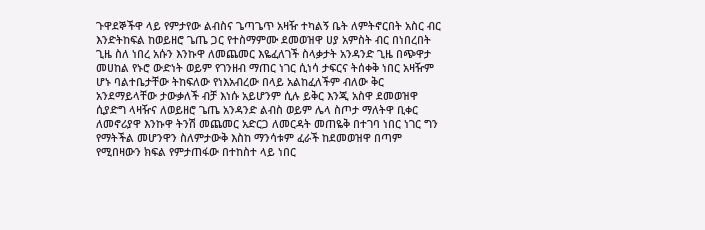ጉዋደኞችዋ ላይ የምታየው ልብስና ጌጣጌጥ አዛዥ ተካልኝ ቤት ለምትኖርበት አስር ብር እንድትከፍል ከወይዘሮ ጌጤ ጋር የተስማምሙ ደመወዝዋ ሀያ አምስት ብር በነበረበት ጊዜ ስለ ነበረ አሱን እንኩዋ ለመጨመር እዬፈለገች ስላቃታት አንዳንድ ጊዜ በጭዋታ መሀከል የኑሮ ውድነት ወይም የገንዘብ ማጠር ነገር ሲነሳ ታፍርና ትሰቀቅ ነበር አዛዥም ሆኑ ባልተቤታቸው ትከፍለው የነእአብረው በላይ አልከፈለችም ብለው ቅር አንደማይላቸው ታውቃለች ብቻ እነሱ አይሆንም ሲሉ ይቅር እንጂ አስዋ ደመወዝዋ ሲያድግ ላዛዥና ለወይዘሮ ጌጤ አንዳንድ ልብስ ወይም ሌላ ስጦታ ማለትዋ ቢቀር ለመኖሪያዋ እንኩዋ ትንሽ መጨመር አድርጋ ለመርዳት መጠዬቅ በተገባ ነበር ነገር ግን የማትችል መሆንዋን ስለምታውቅ እስከ ማንሳቱም ፈራች ከደመወዝዋ በጣም የሚበዛውን ክፍል የምታጠፋው በተከስተ ላይ ነበር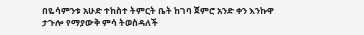በዬሳምንቱ አሁድ ተከስተ ትምርት ቤት ከገባ ጀምሮ አንድ ቀን እንኩዋ ታጉሎ የማያውቅ ምሳ ትወስዳለች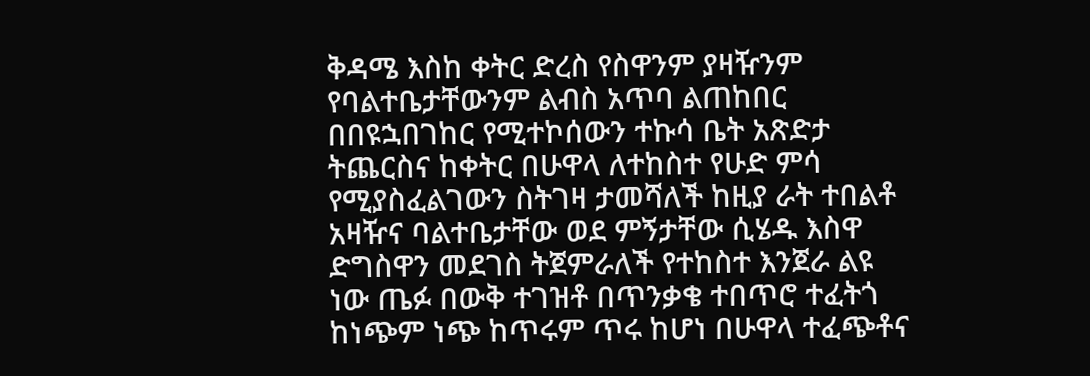ቅዳሜ እስከ ቀትር ድረስ የስዋንም ያዛዥንም የባልተቤታቸውንም ልብስ አጥባ ልጠከበር በበዩኋበገከር የሚተኮሰውን ተኩሳ ቤት አጽድታ ትጨርስና ከቀትር በሁዋላ ለተከስተ የሁድ ምሳ የሚያስፈልገውን ስትገዛ ታመሻለች ከዚያ ራት ተበልቶ አዛዥና ባልተቤታቸው ወደ ምኝታቸው ሲሄዱ እስዋ ድግስዋን መደገስ ትጀምራለች የተከስተ እንጀራ ልዩ ነው ጤፉ በውቅ ተገዝቶ በጥንቃቄ ተበጥሮ ተፈትጎ ከነጭም ነጭ ከጥሩም ጥሩ ከሆነ በሁዋላ ተፈጭቶና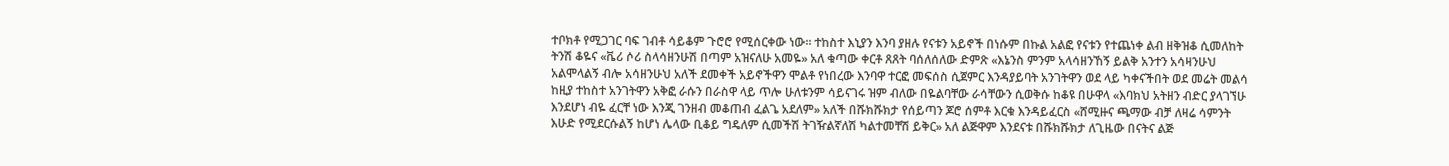ተቦክቶ የሚጋገር ባፍ ገብቶ ሳይቆም ጉሮሮ የሚሰርቀው ነው። ተከስተ እኒያን እንባ ያዘሉ የናቱን አይኖች በነሱም በኩል አልፎ የናቱን የተጨነቀ ልብ ዘቅዝቆ ሲመለከት ትንሽ ቆዬና «ቬሪ ሶሪ ስላሳዘንሁሽ በጣም አዝናለሁ አመዬ» አለ ቁጣው ቀርቶ ጸጸት ባሰለሰለው ድምጽ «እኔንስ ምንም አላሳዘንኸኝ ይልቅ አንተን አሳዛንሁህ አልሞላልኝ ብሎ አሳዘንሁህ አለች ደመቀች አይኖችዋን ሞልቶ የነበረው እንባዋ ተርፎ መፍሰስ ሲጀምር እንዳያይባት አንገትዋን ወደ ላይ ካቀናችበት ወደ መሬት መልሳ ከዚያ ተከስተ አንገትዋን አቅፎ ራሱን በራስዋ ላይ ጥሎ ሁለቱንም ሳይናገሩ ዝም ብለው በዬልባቸው ራሳቸውን ሲወቅሱ ከቆዩ በሁዋላ «እባክህ አትዘን ብድር ያላገኘሁ እንደሆነ ብዬ ፈርቸ ነው እንጂ ገንዘብ መቆጠብ ፈልጌ አደለም» አለች በሹክሹክታ የሰይጣን ጆሮ ሰምቶ እርቁ እንዳይፈርስ «ሸሚዙና ጫማው ብቻ ለዛሬ ሳምንት እሁድ የሚደርሱልኝ ከሆነ ሌላው ቢቆይ ግዴለም ሲመችሽ ትገዥልኛለሽ ካልተመቸሽ ይቅር» አለ ልጅዋም እንደናቱ በሹክሹክታ ለጊዜው በናትና ልጅ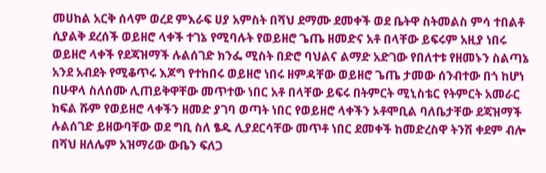መሀከል አርቅ ሰላም ወረደ ምእራፍ ሀያ አምስት በሻህ ደማሙ ደመቀች ወደ ቤትዋ ስትመልስ ምሳ ተበልቶ ሲያልቅ ደረሰች ወይዘሮ ላቀች ተገኔ የሚባሉት የወይዘሮ ጌጤ ዘመድና አቶ በላቸው ይፍሩም አዚያ ነበሩ ወይዘሮ ላቀች የደጃዝማች ሉልሰገድ ክንፌ ሚስት በድሮ ባህልና ልማድ አድገው የበለተቱ የዘመኑን ስልጣኔ አንደ አብደት የሚቆጥሩ እጆግ የተከበሩ ወይዘሮ ነበሩ ዘምዳቸው ወይዘሮ ጌጤ ታመው ሰንብተው በጎ ከሆነ በሁዋላ ስለሰሙ ሊጠይቅዋቸው መጥተው ነበር አቶ በላቸው ይፍሩ በትምርት ሚኒስቴር የትምርት አመራር ክፍል ሹም የወይዘሮ ላቀችን ዘመድ ያገባ ወጣት ነበር የወይዘሮ ላቀችን ኦቶሞቢል ባለቤታቸው ደጃዝማች ሉልሰገድ ይዘውባቸው ወደ ግቢ ስለ ፄዱ ሊያደርሳቸው መጥቶ ነበር ደመቀች ከመድረስዋ ትንሽ ቀደም ብሎ በሻህ ዘለሌም አዝማሪው ውቤን ፍለጋ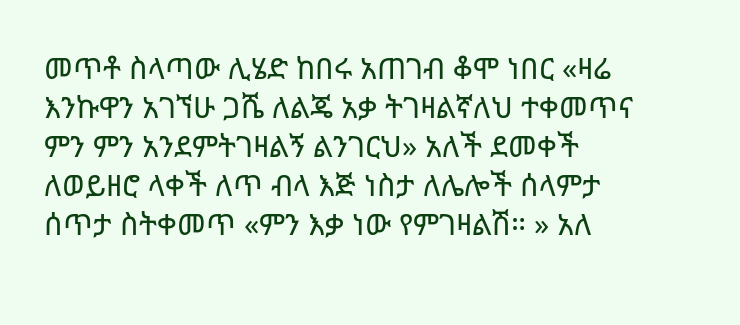መጥቶ ስላጣው ሊሄድ ከበሩ አጠገብ ቆሞ ነበር «ዛሬ እንኩዋን አገኘሁ ጋሼ ለልጄ አቃ ትገዛልኛለህ ተቀመጥና ምን ምን አንደምትገዛልኝ ልንገርህ» አለች ደመቀች ለወይዘሮ ላቀች ለጥ ብላ እጅ ነስታ ለሌሎች ሰላምታ ሰጥታ ስትቀመጥ «ምን እቃ ነው የምገዛልሽ። » አለ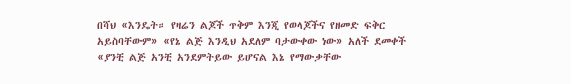በሻህ «እንዴት። የዛሬን ልጆች ጥቅም እንጂ የወላጆችና የዘመድ ፍቅር አይስባቸውም» «የኔ ልጅ እንዲህ አደለም ባታውቀው ነው» አለች ደመቀች «ያንቺ ልጅ አንቺ አንደምትይው ይሆናል እኔ የማውቃቸው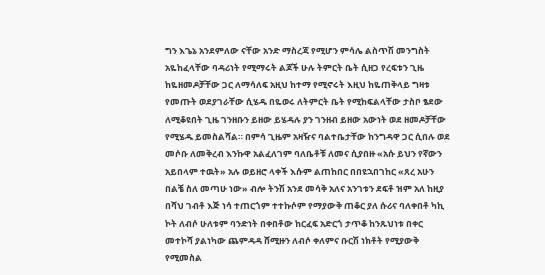ግን እጌኔ አንደምለው ናቸው አንድ ማስረጃ የሚሆን ምሳሌ ልስጥሽ መንግስት አዬከፈላቸው ባዳሪነት የሚማሩት ልጆች ሁሉ ትምርት ቤት ሲዘጋ የረፍቱን ጊዜ ከዬዘመዶቻቸው ጋር ለማሳለፍ አዚህ ከተማ የሚኖሩት እዚህ ከዬጠቅላይ ግዛቱ የመጡት ወደያገራቸው ሲሄዱ በዬወሩ ለትምርት ቤት የሚከፍልላቸው ታስቦ ፄደው ለሚቆዩበት ጊዜ ገንዘቡን ይዘው ይሄዳሉ ያን ገንዘብ ይዘው አውነት ወደ ዘመዶቻቸው የሚሄዱ ይመስልሻል። በምሳ ጊዜም አዛዥና ባልተቤታቸው ከንግዳዋ ጋር ሲበሉ ወደ መሶቡ ለመቅረብ እንኩዋ አልፈለገም ባለቤቶቹ ለመና ሲያበዙ «አሱ ይህን የኛውን አይበላም ተዉት» አሉ ወይዘሮ ላቀች እሱም ልጠከበር በበዩኋበገከር «ጸረ አሁን በልቼ ስለ መጣሁ ነው» ብሎ ትንሽ አንደ መሳቅ አለና አንገቱን ደፍቶ ዝም አለ ከዚያ በሻህ ገብቶ እጅ ነሳ ተጠርጎም ተተኩሶም የማያውቅ ጠቆር ያለ ሱሪና ባለቀበቶ ካኪ ኮት ለብሶ ሁለቱም ባንድነት በቀበቶው ከርፈፍ አድርጎ ታጥቆ ከንጹህነቱ በቀር መተኮሻ ያልነካው ጨምዳዳ ሸሚዙን ለብሶ ቀለምና ቡርሽ ነክቶት የሚያውቅ የሚመስል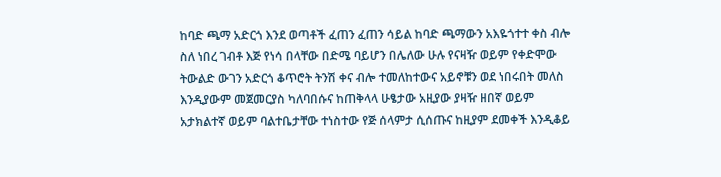ከባድ ጫማ አድርጎ እንደ ወጣቶች ፈጠን ፈጠን ሳይል ከባድ ጫማውን አእዬጎተተ ቀስ ብሎ ስለ ነበረ ገብቶ እጅ የነሳ በላቸው በድሜ ባይሆን በሌለው ሁሉ የናዛዥ ወይም የቀድሞው ትውልድ ውገን አድርጎ ቆጥሮት ትንሽ ቀና ብሎ ተመለከተውና አይኖቹን ወደ ነበሩበት መለስ እንዲያውም መጀመርያስ ካለባበሱና ከጠቅላላ ሁፄታው አዚያው ያዛዥ ዘበኛ ወይም አታክልተኛ ወይም ባልተቤታቸው ተነስተው የጅ ሰላምታ ሲሰጡና ከዚያም ደመቀች እንዲቆይ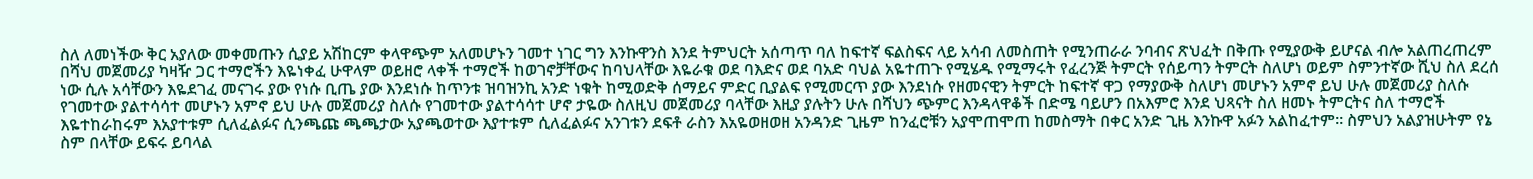ስለ ለመነችው ቅር አያለው መቀመጡን ሲያይ አሽከርም ቀላዋጭም አለመሆኑን ገመተ ነገር ግን እንኩዋንስ እንደ ትምህርት አሰጣጥ ባለ ከፍተኛ ፍልስፍና ላይ አሳብ ለመስጠት የሚንጠራራ ንባብና ጽህፈት በቅጡ የሚያውቅ ይሆናል ብሎ አልጠረጠረም በሻህ መጀመሪያ ካዛዥ ጋር ተማሮችን እዬነቀፈ ሁዋላም ወይዘሮ ላቀች ተማሮች ከወገኖቻቸውና ከባህላቸው እዬራቁ ወደ ባእድና ወደ ባአድ ባህል አዬተጠጉ የሚሄዱ የሚማሩት የፈረንጅ ትምርት የሰይጣን ትምርት ስለሆነ ወይም ስምንተኛው ሺህ ስለ ደረሰ ነው ሲሉ አሳቸውን እዬደገፈ መናገሩ ያው የነሱ ቢጤ ያው እንደነሱ ከጥንቱ ዝባዝንኪ አንድ ነቁት ከሚወድቅ ሰማይና ምድር ቢያልፍ የሚመርጥ ያው እንደነሱ የዘመናዊን ትምርት ከፍተኛ ዋጋ የማያውቅ ስለሆነ መሆኑን አምኖ ይህ ሁሉ መጀመሪያ ስለሱ የገመተው ያልተሳሳተ መሆኑን አምኖ ይህ ሁሉ መጀመሪያ ስለሱ የገመተው ያልተሳሳተ ሆኖ ታዬው ስለዚህ መጀመሪያ ባላቸው እዚያ ያሉትን ሁሉ በሻህን ጭምር እንዳላዋቆች በድሜ ባይሆን በአእምሮ እንደ ህጻናት ስለ ዘመኑ ትምርትና ስለ ተማሮች እዬተከራከሩም እአያተቱም ሲለፈልፉና ሲንጫጩ ጫጫታው አያጫወተው እያተቱም ሲለፈልፉና አንገቱን ደፍቶ ራስን እአዬወዘወዘ አንዳንድ ጊዜም ከንፈሮቹን አያሞጠሞጠ ከመስማት በቀር አንድ ጊዜ እንኩዋ አፉን አልከፈተም። ስምህን አልያዝሁትም የኔ ስም በላቸው ይፍሩ ይባላል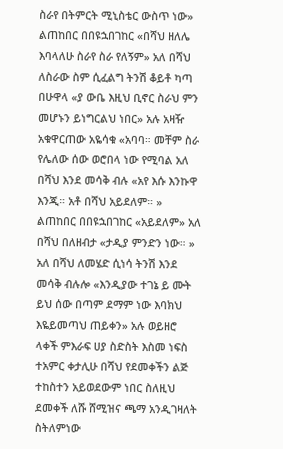ስራየ በትምርት ሚኒስቴር ውስጥ ነው» ልጠከበር በበዩኋበገከር «በሻህ ዘለሌ እባላለሁ ስራየ ስራ የለኝም» አለ በሻህ ለስራው ስም ሲፈልግ ትንሽ ቆይቶ ካጣ በሁዋላ «ያ ውቤ እዚህ ቢኖር ስራህ ምን መሆኑን ይነግርልህ ነበር» አሉ አዛዥ አቁዋርጠው አዬሳቁ «አባባ። መቸም ስራ የሌለው ሰው ወሮበላ ነው የሚባል አለ በሻህ እንደ መሳቅ ብሉ «አየ እሱ እንኩዋ እንጂ። አቶ በሻህ አይደለም። » ልጠከበር በበዩኋበገከር «አይደለም» አለ በሻህ በለዘብታ «ታዲያ ምንድን ነው። » አለ በሻህ ለመሄድ ሲነሳ ትንሽ እንደ መሳቅ ብሉሎ «እንዲያው ተገኔ ይ ሙት ይህ ሰው በጣም ደማም ነው እባክህ እዬይመጣህ ጠይቀን» አሉ ወይዘሮ ላቀች ምእራፍ ሀያ ስድስት እስመ ነፍስ ተአምር ቀታሊሁ በሻህ የደመቀችን ልጅ ተከስተን አይወደውም ነበር ስለዚህ ደመቀች ለሹ ሸሚዝና ጫማ አንዲገዛለት ስትለምነው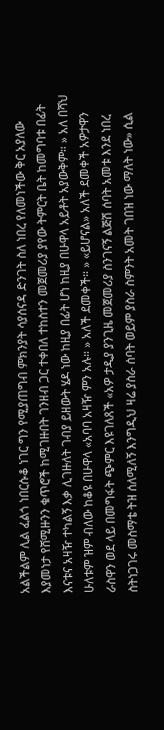አልችልም ሊል ፈልጎ ነበርሱቆ ነገር ግን የሚያጠግብ ምክንያት ሳያሰናዳ ድንገት ስለ ነበረ የለመነችው ቅር አያለው እያመነታ የሸሚዙንን ቁጥሮች ከሚገዙበት ገንዘብ ጋር ተቀበለ ተከስተን መጀመሪያ ያየው ትምርት ቤት ከመግባቱ በፊት እናቱና አዛዥ ተካልኝ እቃ ሊገዙለት ገብያ ይዘውት ሄዶ ነው ከዚያ በፊት ሆነ ከዚያ በሁዋላ አይቶት አያውቅም። » አለ በሻህ ሁለቱም ዝም ብለው ከቆዩ በሁዋላ «አባባ አዛዥ ምን አሉ። » አለች ደመቀች። » «ይሆናል» አለች ደመቀች አዎታዋን ራስዋን ወደ ላይ በመግፋት ጭምር እዩገለጸች «አዎ ታዲያ ያንጊዜ መጀመሪያ ስንገናኝ ልጅሽ ሰባት አመቱ እንደ ነበረ ስትነጋገሩ መስማቴ ትዝ ሰለሚለኝ እንግዲህ ዛሬ ያስራ ሰባት ወይም ያስራ ስምንት አመት ገበዝ ነው ማለት ነው» ሲል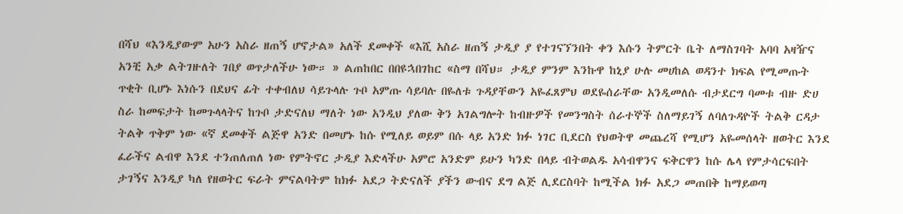በሻህ «እንዲያውም አሁን አስራ ዘጠኝ ሆኖታል» አለች ደመቀች «እሺ አስራ ዘጠኝ ታዲያ ያ የተገናኘንበት ቀን እሱን ትምርት ቤት ለማስገባት አባባ አዛዥና አንቺ አቃ ልትገዙለት ገበያ ወጥታለችሁ ነው። » ልጠከበር በበዩኋበገከር «ስማ በሻህ። ታዲያ ምንም እንኩዋ ከኒያ ሁሉ መሀከል ወዳንተ ክፍል የሚመጡት ጥቂት ቢሆኑ እነሱን በደህና ፊት ተቀብለህ ሳይጉላሉ ጉቦ አምጡ ሳይባሉ በዬለቱ ጉዳያቸውን አዬፈጸምህ ወደዬሰራቸው አንዲመለሱ ብታደርግ ባመቱ ብዙ ድሀ ስራ ከመፍታት ከመጉላላትና ከጉቦ ታድናለህ ማለት ነው አንዲህ ያለው ቅን አገልግሎት ከብዙዎች የመንግስት ሰራተኞች ስለማይገኝ ለባለጉዳዮች ትልቅ ርዳታ ትልቅ ጥቅም ነው «ኛ ደመቀች ልጅዋ አንድ በመሆኑ ከሱ የሚለይ ወይም በሱ ላይ አንድ ክፉ ነገር ቢደርስ የህወትዋ መጨረሻ የሚሆን አዬመሰላት ዘወትር እንደ ፈራችና ልብዋ እንደ ተንጠለጠለ ነው የምትኖር ታዲያ እድላችሁ አምሮ አንድም ይሁን ካንድ በላይ ብትወልዱ አሳብዋንና ፍቅርዋን ከሱ ሌላ የምታሳርፍበት ታገኝና እንዲያ ካለ የዘወትር ፍራት ምናልባትም ከክፉ አደጋ ትድናለች ያችን ውብና ደግ ልጅ ሊደርስባት ከሚችል ክፉ አደጋ መጠበቅ ከማይወጣ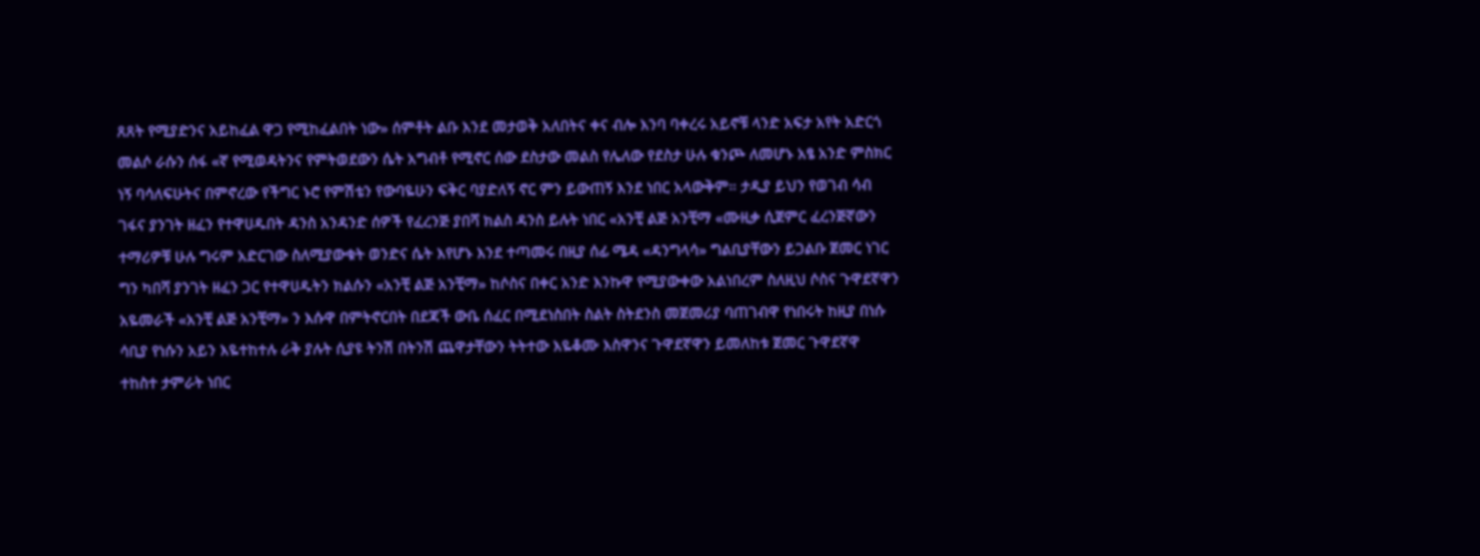ጸጸት የሚያድንና አይከፈል ዋጋ የሚከፈልበት ነው» ሰምቶት ልቡ እንደ መታወቅ አለበትና ቀና ብሎ እንባ ባቀረሩ አይኖቹ ላንድ አፍታ አየት አድርጎ መልሶ ራሱን ሰፋ «ኛ የሚወዳትንና የምትወደውን ሴት አግብቶ የሚኖር ሰው ደስታው መልስ የሌለው የደስታ ሁሉ ቁንጮ ለመሆኑ አፄ አንድ ምስክር ነኝ ባሳለፍሁትና በምኖረው የችግር ኑሮ የምሽቴን የውባዬሁን ፍቅር ባያድለኝ ኖር ምን ይውጠኝ እንደ ነበር አላውቅም። ታዲያ ይህን የወገብ ሳብ ገፋና ያንገት ዘፈን የተዋሀዱበት ዳንስ አንዳንድ ሰዎች የፈረንጅ ያበሻ ክልስ ዳንስ ይሉት ነበር «አንቺ ልጅ አንቺማ «ሙዚቃ ሲጀምር ፈረንጅኛውን ተማሪዎቹ ሁሉ ግሩም አድርገው ስለሚያውቁት ወንድና ሴት እየሆኑ እንደ ተጣመሩ በዚያ ሰፊ ሜዳ «ዳንግላሳ» ግልቢያቸውን ይጋልቡ ጀመር ነገር ግን ካበሻ ያንገት ዘፈን ጋር የተዋሀዱትን ክልሱን «አንቺ ልጅ አንቺማ» ከሶስና በቀር አንድ እንኩዋ የሚያውቀው አልነበረም ስለዚህ ሶስና ጉዋደኛዋን አዬመራች «አንቺ ልጅ አንቺማ» ን እሱዋ በምትኖርበት በደጃች ውቤ ሰፈር በሚደነስበት ስልት ስትደንስ መጀመሪያ ባጠገብዋ የነበሩት ከዚያ በነሱ ሳቢያ የነሱን አይን እዬተከተሉ ራቅ ያሉት ሲያዩ ትንሽ በትንሽ ጨዋታቸውን ትትተው እዬቆሙ እስዋንና ጉዋደኛዋን ይመለከቱ ጀመር ጉዋደኛዋ ተከስተ ታምራት ነበር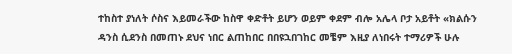ተከስተ ያነለት ሶስና እይመራችው ከስዋ ቀድቶት ይሆን ወይም ቀደም ብሎ አሌላ ቦታ አይቶት «ክልሱን ዳንስ ሲደንስ በመጠኑ ደህና ነበር ልጠከበር በበዩኋበገከር መቼም እዚያ ለነበሩት ተማሪዎች ሁሉ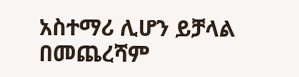አስተማሪ ሊሆን ይቻላል በመጨረሻም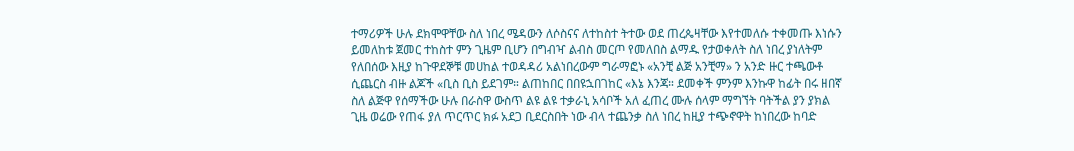ተማሪዎች ሁሉ ደክሞዋቸው ስለ ነበረ ሜዳውን ለሶስናና ለተከስተ ትተው ወደ ጠረጴዛቸው እየተመለሱ ተቀመጡ እነሱን ይመለከቱ ጀመር ተከስተ ምን ጊዜም ቢሆን በግብዣ ልብስ መርጦ የመለበስ ልማዱ የታወቀለት ስለ ነበረ ያነለትም የለበሰው እዚያ ከጉዋደኞቹ መሀከል ተወዳዳሪ አልነበረውም ግራማፎኑ «አንቺ ልጅ አንቺማ» ን አንድ ዙር ተጫውቶ ሲጨርስ ብዙ ልጆች «ቢስ ቢስ ይደገም። ልጠከበር በበዩኋበገከር «እኔ እንጃ። ደመቀች ምንም እንኩዋ ከፊት በሩ ዘበኛ ስለ ልጅዋ የሰማችው ሁሉ በራስዋ ውስጥ ልዩ ልዩ ተቃራኒ አሳቦች አለ ፈጠረ ሙሉ ሰላም ማግኘት ባትችል ያን ያክል ጊዜ ወሬው የጠፋ ያለ ጥርጥር ክፉ አደጋ ቢደርስበት ነው ብላ ተጨንቃ ስለ ነበረ ከዚያ ተጭኖዋት ከነበረው ከባድ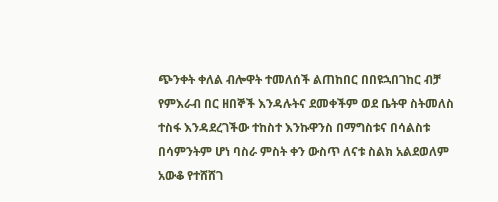ጭንቀት ቀለል ብሎዋት ተመለሰች ልጠከበር በበዩኋበገከር ብቻ የምእራብ በር ዘበኞች እንዳሉትና ደመቀችም ወደ ቤትዋ ስትመለስ ተስፋ እንዳደረገችው ተከስተ እንኩዋንስ በማግስቱና በሳልስቱ በሳምንትም ሆነ ባስራ ምስት ቀን ውስጥ ለናቱ ስልክ አልደወለም አውቆ የተሸሸገ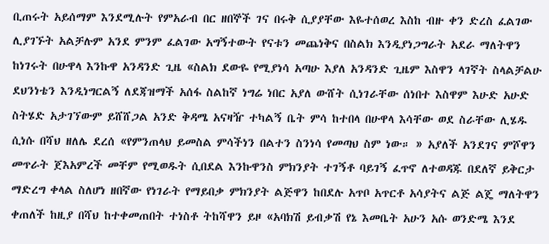ቢጠሩት አይሰማም እንደሚሉት የምአራብ በር ዘበኞች ገና በሩቅ ሲያያቸው እዬተሰወረ እስከ ብዙ ቀን ድረስ ፈልገው ሊያገኙት አልቻሉም አንደ ምንም ፈልገው አግኝተውት የናቱን መጨነቅና በስልክ እንዲያነጋግራት አደራ ማለትዋን ከነገሩት በሁዋላ እንኩዋ አንዳንድ ጊዜ «ስልክ ደውዬ የሚያነሳ አጣሁ እያለ አንዳንድ ጊዜም እስዋን ላገኛት ስላልቻልሁ ደህንነቴን እንዲነግርልኝ ለደጃዝማች አሰፋ ስልከኛ ነግሬ ነበር አያለ ውሸት ሲነገራቸው ሰነበተ እስዋም እሁድ አሁድ ስትሄድ አታገኘውም ይሸሸጋል አንድ ቅዳሜ አናዛዥ ተካልኝ ቤት ምሳ ከተበላ በሁዋላ እሳቸው ወደ ስራቸው ሊሄዱ ሲነሱ በሻህ ዘለሌ ደረሰ «የምንጠላህ ይመስል ምሳችነን በልተን ስንነሳ የመጣህ ስም ነው። » አያለች አንደገና ምሾዋን መጥራት ጀእአምረች መቸም የሚወዱት ሲበደል እንኩዋንስ ምክንያት ተገኝቶ ባይገኝ ፈጥኖ ለተወዳጁ በደለኛ ይቅርታ ማድረግ ቀላል ስለሆነ ዘበኛው የነገራት የማይበቃ ምክንያት ልጅዋን ከበደሉ አጥቦ አጥርቶ አሳያትና ልጅ ልጄ ማለትዋን ቀጠለች ከዚያ በሻህ ከተቀመጠበት ተነስቶ ትከሻዋን ይዞ «አባክሽ ይብቃሽ የኔ እመቤት አሁን አሱ ወንድሜ እንደ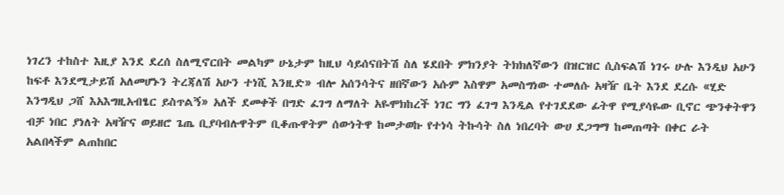ነገረን ተከስተ እዚያ እንደ ደረሰ ስለሚኖርበት መልካም ሁኔታም ከዚህ ሳይሰናበትሽ ስለ ሄደበት ምክንያት ትክክለኛውን በዝርዝር ሲስፍልሽ ነገሩ ሁሉ እንዲህ አሁን ከፍቶ እንደሚታይሽ አለመሆኑን ትረጃለሽ አሁን ተነሺ እንዚድ» ብሎ አሰንሳትና ዘበኛውን አሱም እስዋም አመስግነው ተመለሱ አዛዥ ቤት እንደ ደረሱ «ሂድ እንግዲህ ጋሸ እአእግዚአብፄር ይስጥልኝ» አለች ደመቀች በግድ ፈገግ ለማለት አዬሞክከረች ነገር ግን ፈገግ እንዲል የተገደደው ፊትዋ የሚያሳዬው ቢኖር ጭንቀትዋን ብቻ ነበር ያነለት አዛዥና ወይዘሮ ጌጤ ቢያባብሉዋትም ቢቆጡዋትም ሰውነትዋ ከመታወኩ የተነሳ ትኩሳት ስለ ነበረባት ውሀ ደጋግማ ከመጠጣት በቀር ራት አልበላችም ልጠከበር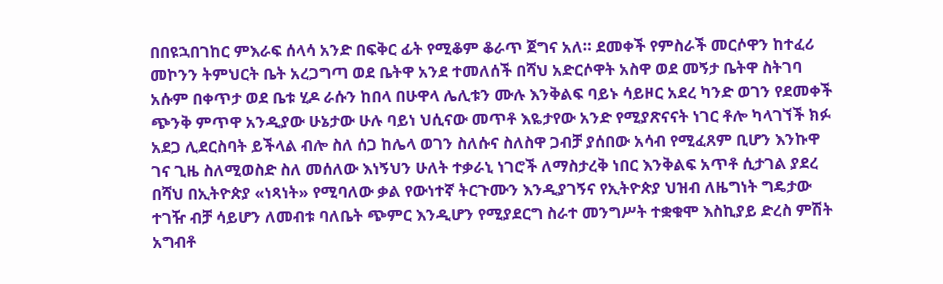በበዩኋበገከር ምእራፍ ሰላሳ አንድ በፍቅር ፊት የሚቆም ቆራጥ ጀግና አለ። ደመቀች የምስራች መርሶዋን ከተፈሪ መኮንን ትምህርት ቤት አረጋግጣ ወደ ቤትዋ አንደ ተመለሰች በሻህ አድርሶዋት አስዋ ወደ መኝታ ቤትዋ ስትገባ አሱም በቀጥታ ወደ ቤቱ ሂዶ ራሱን ከበላ በሁዋላ ሌሊቱን ሙሉ እንቅልፍ ባይኑ ሳይዞር አደረ ካንድ ወገን የደመቀች ጭንቅ ምጥዋ አንዲያው ሁኔታው ሁሉ ባይነ ህሲናው መጥቶ እዬታየው አንድ የሚያጽናናት ነገር ቶሎ ካላገኘች ክፉ አደጋ ሊደርስባት ይችላል ብሎ ስለ ሰጋ ከሌላ ወገን ስለሱና ስለስዋ ጋብቻ ያሰበው አሳብ የሚፈጸም ቢሆን እንኩዋ ገና ጊዜ ስለሚወስድ ስለ መሰለው እነኝህን ሁለት ተቃራኒ ነገሮች ለማስታረቅ ነበር እንቅልፍ አጥቶ ሲታገል ያደረ በሻህ በኢትዮጵያ «ነጻነት» የሚባለው ቃል የውነተኛ ትርጉሙን እንዲያገኝና የኢትዮጵያ ህዝብ ለዜግነት ግዴታው ተገዥ ብቻ ሳይሆን ለመብቱ ባለቤት ጭምር እንዲሆን የሚያደርግ ስራተ መንግሥት ተቋቁሞ እስኪያይ ድረስ ምሽት አግብቶ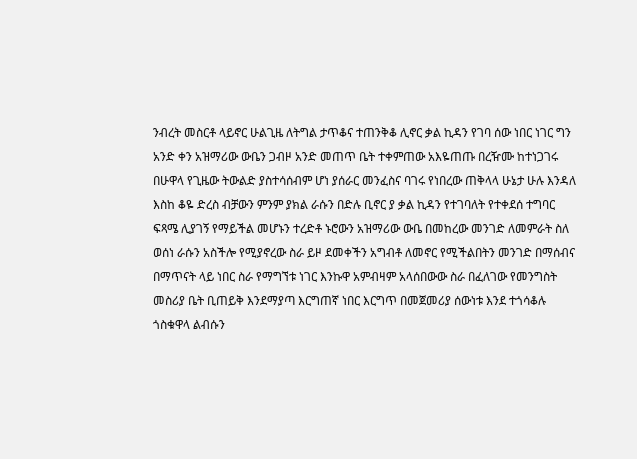ንብረት መስርቶ ላይኖር ሁልጊዜ ለትግል ታጥቆና ተጠንቅቆ ሊኖር ቃል ኪዳን የገባ ሰው ነበር ነገር ግን አንድ ቀን አዝማሪው ውቤን ጋብዞ አንድ መጠጥ ቤት ተቀምጠው አእዬጠጡ በረዥሙ ከተነጋገሩ በሁዋላ የጊዜው ትውልድ ያስተሳሰብም ሆነ ያሰራር መንፈስና ባገሩ የነበረው ጠቅላላ ሁኔታ ሁሉ እንዳለ እስከ ቆዬ ድረስ ብቻውን ምንም ያክል ራሱን በድሉ ቢኖር ያ ቃል ኪዳን የተገባለት የተቀደሰ ተግባር ፍጻሜ ሊያገኝ የማይችል መሆኑን ተረድቶ ኑሮውን አዝማሪው ውቤ በመከረው መንገድ ለመምራት ስለ ወሰነ ራሱን አስችሎ የሚያኖረው ስራ ይዞ ደመቀችን አግብቶ ለመኖር የሚችልበትን መንገድ በማሰብና በማጥናት ላይ ነበር ስራ የማግኘቱ ነገር እንኩዋ አምብዛም አላሰበውው ስራ በፈለገው የመንግስት መስሪያ ቤት ቢጠይቅ እንደማያጣ እርግጠኛ ነበር እርግጥ በመጀመሪያ ሰውነቱ እንደ ተጎሳቆሉ ጎስቁዋላ ልብሱን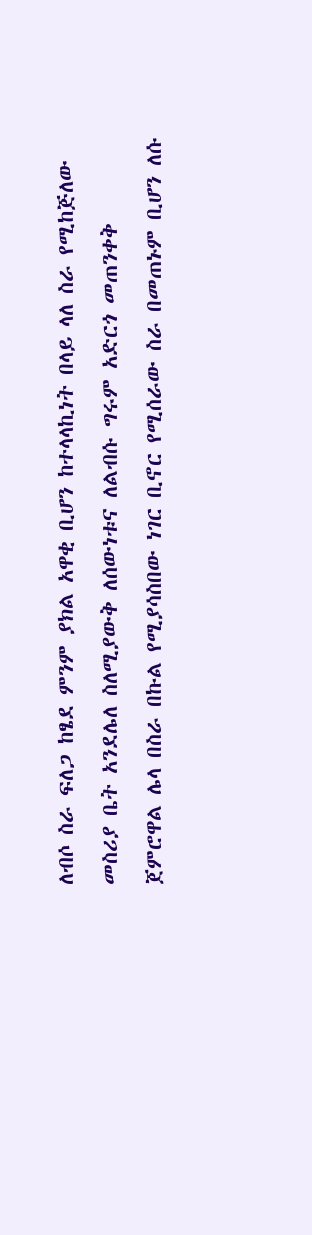ለብሶ ስራ ፍለጋ ከፄደ ምንም ያክል አዋቂ ቢሆን ከተላላኪነት በላይ ላለ ስራ የሚከጅለው መስሪያ ቤት አንደሌለ ስለሚያውቅ ለሰውነቱና ለልብሱ ግሩም አድርጎ መጠንቀቅ ጀምሮዋል ሌላ በስራ በኩል የሚያሳስበው ነገር ቢኖር የሚሰራው ስራ በመጠኑም ቢሆን ለሱ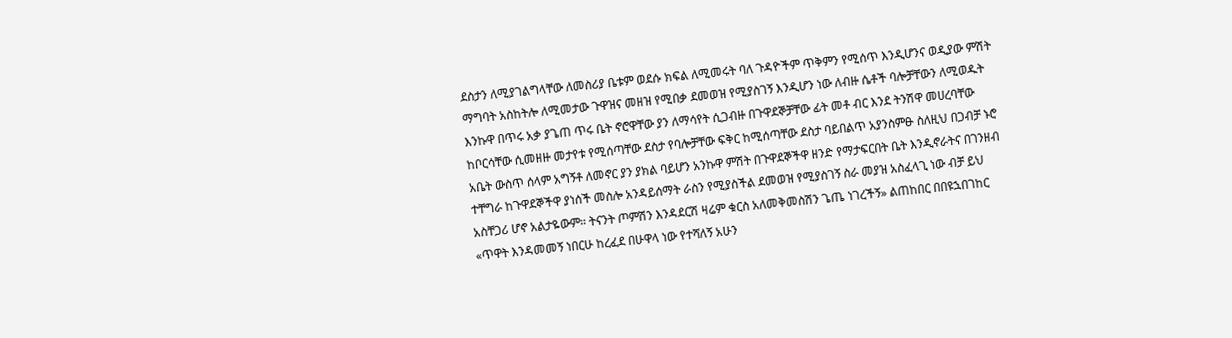ደስታን ለሚያገልግላቸው ለመስሪያ ቤቱም ወደሱ ክፍል ለሚመሩት ባለ ጉዳዮችም ጥቅምን የሚሰጥ እንዲሆንና ወዲያው ምሽት ማግባት አስከትሎ ለሚመታው ጉዋዝና መዘዝ የሚበቃ ደመወዝ የሚያስገኝ እንዲሆን ነው ለብዙ ሴቶች ባሎቻቸውን ለሚወዱት እንኩዋ በጥሩ አቃ ያጌጠ ጥሩ ቤት ኖሮዋቸው ያን ለማሳየት ሲጋብዙ በጉዋደኞቻቸው ፊት መቶ ብር እንደ ትንሽዋ መሀረባቸው ከቦርሳቸው ሲመዘዙ መታየቱ የሚሰጣቸው ደስታ የባሎቻቸው ፍቅር ከሚሰጣቸው ደስታ ባይበልጥ አያንስምፁ ስለዚህ በጋብቻ ኑሮ አቤት ውስጥ ሰላም አግኝቶ ለመኖር ያን ያክል ባይሆን አንኩዋ ምሽት በጉዋደኞችዋ ዘንድ የማታፍርበት ቤት እንዲኖራትና በገንዘብ ተቸግራ ከጉዋደኞችዋ ያነሰች መስሎ አንዳይሰማት ራስን የሚያስችል ደመወዝ የሚያስገኝ ስራ መያዝ አስፈላጊ ነው ብቻ ይህ አስቸጋሪ ሆኖ አልታዬውም። ትናንት ጦምሽን እንዳደርሽ ዛሬም ቁርስ አለመቅመስሽን ጌጤ ነገረችኝ» ልጠከበር በበዩኋበገከር «ጥዋት እንዳመመኝ ነበርሁ ከረፈደ በሁዋላ ነው የተሻለኝ አሁን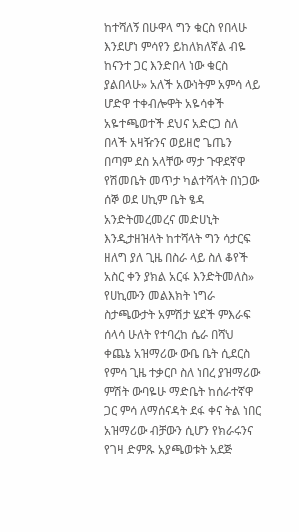ከተሻለኝ በሁዋላ ግን ቁርስ የበላሁ እንደሆነ ምሳየን ይከለክለኛል ብዬ ከናንተ ጋር እንድበላ ነው ቁርስ ያልበላሁ» አለች አውነትም አምሳ ላይ ሆድዋ ተቀብሎዋት አዬሳቀች አዬተጫወተች ደህና አድርጋ ስለ በላች አዛዥንና ወይዘሮ ጌጤን በጣም ደስ አላቸው ማታ ጉዋደኛዋ የሽመቤት መጥታ ካልተሻላት በነጋው ሰኞ ወደ ሀኪም ቤት ፄዳ አንድትመረመረና መድሀኒት እንዲታዘዝላት ከተሻላት ግን ሳታርፍ ዘለግ ያለ ጊዜ በስራ ላይ ስለ ቆየች አስር ቀን ያክል አርፋ እንድትመለስ» የሀኪሙን መልእክት ነግራ ስታጫውታት አምሽታ ሄደች ምእራፍ ሰላሳ ሁለት የተባረከ ሴራ በሻህ ቀጨኔ አዝማሪው ውቤ ቤት ሲደርስ የምሳ ጊዜ ተቃርቦ ስለ ነበረ ያዝማሪው ምሽት ውባዬሁ ማድቤት ከሰራተኛዋ ጋር ምሳ ለማሰናዳት ደፋ ቀና ትል ነበር አዝማሪው ብቻውን ሲሆን የክራሩንና የገዛ ድምጹ አያጫወቱት አደጅ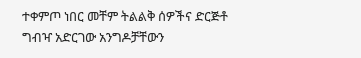ተቀምጦ ነበር መቸም ትልልቅ ሰዎችና ድርጅቶ ግብዣ አድርገው አንግዶቻቸውን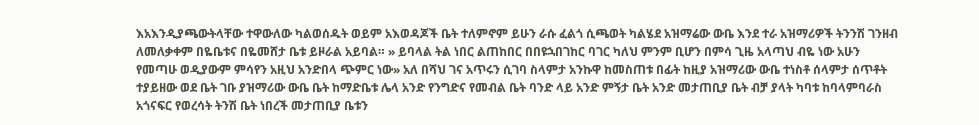እአእንዲያጫውትላቸው ተዋውለው ካልወሰዱት ወይም አእወዳጆች ቤት ተለምኖም ይሁን ራሱ ፈልጎ ሲጫወት ካልሄደ አዝማሬው ውቤ እንደ ተራ አዝማሪዎች ትንንሽ ገንዘብ ለመለቃቀም በዬቤቱና በዬመሸታ ቤቱ ይዞራል አይባል። » ይባላል ትል ነበር ልጠከበር በበዩኋበገከር ባገር ካለህ ምንም ቢሆን በምሳ ጊዜ አላጣህ ብዬ ነው አሁን የመጣሁ ወዲያውም ምሳየን አዚህ አንድበላ ጭምር ነው» አለ በሻህ ገና አጥሩን ሲገባ ስላምታ አንኩዋ ከመስጠቱ በፊት ከዚያ አዝማሪው ውቤ ተነስቶ ሰላምታ ሰጥቶት ተያይዘው ወደ ቤት ገቡ ያዝማሪው ውቤ ቤት ከማድቤቱ ሌላ አንድ የንግድና የመብል ቤት ባንድ ላይ አንድ ምኝታ ቤት አንድ መታጠቢያ ቤት ብቻ ያላት ካባቱ ከባላምባራስ አጎናፍር የወረሳት ትንሽ ቤት ነበረች መታጠቢያ ቤቱን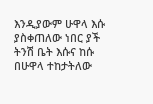እንዲያውም ሁዋላ እሱ ያስቀጠለው ነበር ያች ትንሽ ቤት እሱና ከሱ በሁዋላ ተከታትለው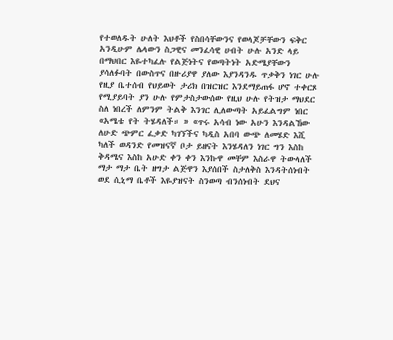የተወለዱት ሁለት እህቶች የስበሳቸውንና የወላጆቻቸውን ፍቅር አንዲሁም ሌላውን ስጋዊና መንፈሳዊ ሀብት ሁሉ አንድ ላይ በማህበር እዬተካፈሉ የልጅነትና የወጣትነት አድሜያቸውን ያሳለፉባት በውስጥና በዙሪያዋ ያለው እያንዳንዱ ጥቃቅን ነገር ሁሉ የዚያ ቤተሰብ የህይወት ታሪክ በዝርዝር እንደማይጠፋ ሆኖ ተቀርጾ የሚያይባት ያን ሁሉ የምታስታውሰው የዚህ ሁሉ የትዝታ ማህደር ስለ ነበረች ለምንም ትልቅ እንገር ሊለውጣት አይፈልግም ነበር «አሜቴ የት ትሄዳለች። » «ጥሩ አሳብ ነው አሁን እንዳልኸው ለሁድ ጭምር ፈቃድ ካገኘችና ካዲስ አበባ ውጭ ለመሄድ እሺ ካለች ወዳንድ የመዝናኛ ቦታ ይዘናት እንሄዳለን ነገር ግን እስከ ቅዳሜና እስከ አሁድ ቀን ቀን እንኩዋ መቸም እስራዋ ትውላለች ማታ ማታ ቤት ዘግታ ልጅዋን እያሰበች ስታለቅስ እንዳትሰነብት ወደ ሲኒማ ቤቶች እዬያዝናት ስንወጣ ብንሰነብት ደህና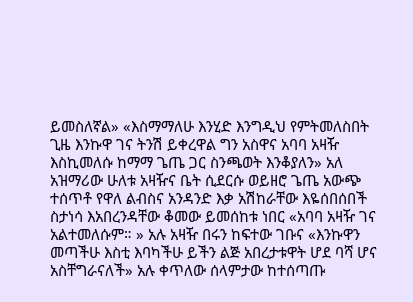ይመስለኛል» «እስማማለሁ እንሂድ እንግዲህ የምትመለስበት ጊዜ እንኩዋ ገና ትንሽ ይቀረዋል ግን አስዋና አባባ አዛዥ እስኪመለሱ ከማማ ጌጤ ጋር ስንጫወት እንቆያለን» አለ አዝማሪው ሁለቱ አዛዥና ቤት ሲደርሱ ወይዘሮ ጌጤ አውጭ ተሰጥቶ የዋለ ልብስና አንዳንድ እቃ አሽከራቸው እዬሰበሰበች ስታነሳ እአበረንዳቸው ቆመው ይመሰከቱ ነበር «አባባ አዛዥ ገና አልተመለሱም። » አሉ አዛዥ በሩን ከፍተው ገቡና «እንኩዋን መጣችሁ እስቲ እባካችሁ ይችን ልጅ አበረታቱዋት ሆደ ባሻ ሆና አስቸግራናለች» አሉ ቀጥለው ሰላምታው ከተሰጣጡ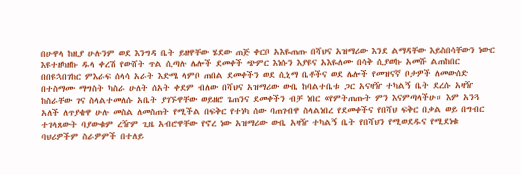በሁዋላ ከዚያ ሁሉንም ወደ እንግዳ ቤት ይዘዋቸው ሄደው ጠጅ ቀርቦ አእዬጠጡ በሻህና አዝማሪው እንደ ልማዳቸው እይስበሳቸውን ነውር እዩተዘካዘኩ ዱላ ቀረሽ የውሸት ጥል ሲጣሉ ሌሎች ደመቀች ጭምር እነሱን እያዩና አእዬለሙ በሳቅ ሲያወኩ አመሹ ልጠከበር በበዩኋበገከር ምእራፍ ሰላሳ አራት እድሜ ላምቦ ጠበል ደመቀችን ወደ ሲኒማ ቤቶችና ወደ ሌሎች የመዝናኛ ቦታዎች ለመውሰድ በተስማሙ ማግስት ካስራ ሁለት ሰአት ቀደም ብለው በሻህና አዝማሪው ውቤ ከባልተቤቱ ጋር አናዛዥ ተካልኝ ቤት ደረሱ አዛዥ ከስራቸው ገና ስላልተመለሱ አቤት ያገኙዋቸው ወይዘሮ ጌጠንና ደመቀችን ብቻ ነበር «የምትጠጡት ምን እናምጣላችሁ። እም አንጓ አለች ለጥያቄዋ ሁሉ መስል ለመስጠት የሚችል በፍቅር የተነካ ሰው ባጠገብዋ ስላልነበረ የደመቀችና የበሻህ ፍቅር በቃል ወይ በግብር ተገላጸውት ባያውቁም ረዥም ጊዜ አብሮዋቸው የኖረ ነው አዝማሪው ውቤ አዛዥ ተካልኝ ቤት የበሻህን የሚወደዱና የሚደነቁ ባህሪዎችም ስራዎምች በተለይ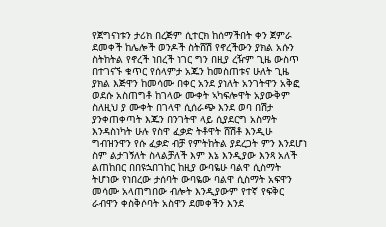የጀግናነቱን ታሪክ በረጅም ሲተርክ ከሰማችበት ቀን ጀምራ ደመቀች ከሌሎች ወንዶች ስትሸሽ የኖረችውን ያክል አሱን ስትከትል የኖረች ነበረች ነገር ግን በዚያ ረዥም ጊዜ ውስጥ በተገናኙ ቁጥር የሰላምታ አጁን ከመስጠቱና ሁለት ጊዜ ያክል እጅዋን ከመሳሙ በቀር አንደ ያነለት አንገትዋን አቅፎ ወደሱ አስጠግቶ ከገላው ሙቀት ኣካፍሎዋት አያውቅም ስለዚህ ያ ሙቀት በገላዋ ሲሰራጭ እንደ ወባ በሽታ ያንቀጠቀጣት እጁን በንገትዋ ላይ ሲያደርግ አስማት እንዳስነካት ሁሉ የስዋ ፈቃድ ትቶዋት ሸሽቶ እንዲሁ ግብዝንዋን የሱ ፈቃድ ብቻ የምትከትል ያደረጋት ምን እንደሆነ ስም ልታገኝለት ስላልቻለች እም እኔ እንዲያው እንጻ አለች ልጠከበር በበዩኋበገከር ከዚያ ውባዬሁ ባልዋ ሲስማት ትሆነው የነበረው ታሰባት ውባዬው ባልዋ ሲስማት አፍዋን መሳሙ አላጠግበው ብሎት እንዲያውም የተኛ የፍቅር ራብዋን ቀስቅሶባት አስዋን ደመቀችን እንደ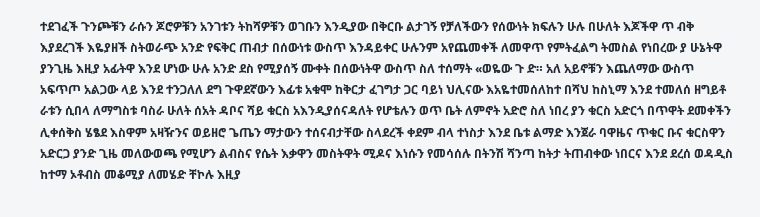ተደገፈች ጉንጮቹን ራሱን ጆሮዎቹን አንገቱን ትከሻዎቹን ወገቡን እንዲያው በቅርቡ ልታገኝ የቻለችውን የሰውነት ክፍሉን ሁሉ በሁለት እጆችዋ ጥ ብቅ እያደረገች እዬያዘች ስትወራጭ አንድ የፍቅር ጠብታ በሰውነቱ ውስጥ እንዳይቀር ሁሉንም አየጨመቀች ለመዋጥ የምትፈልግ ትመስል የነበረው ያ ሁኔትዋ ያንጊዜ እዚያ አፊትዋ እንደ ሆነው ሁሉ አንድ ደስ የሚያሰኝ ሙቀት በሰውነትዋ ውስጥ ስለ ተሰማት «ወዬው ጉ ድ። አለ አይኖቹን እጨለማው ውስጥ አፍጥጦ አልጋው ላይ እንደ ተንጋለለ ደግ ጉዋደኛውን እፊቱ አቁሞ ከቅርታ ፈገግታ ጋር ባይነ ህሊናው እአዬተመሰለከተ በሻህ ከስኒማ እንደ ተመለሰ ዘግይቶ ራቱን ሲበላ ለማግስቱ ባስራ ሁለት ሰአት ዳቦና ሻይ ቁርስ አእንዲያሰናዳለት የሆቴሉን ወጥ ቤት ለምኖት አድሮ ስለ ነበረ ያን ቁርስ አድርጎ በጥዋት ደመቀችን ሊቀሰቅስ ሄፄደ እስዋም አዛዥንና ወይዘሮ ጌጤን ማታውን ተሰናብታቸው ስላደረች ቀደም ብላ ተነስታ እንደ ቤቱ ልማድ እንጀራ ባዋዜና ጥቁር ቡና ቁርስዋን አድርጋ ያንድ ጊዜ መለውወጫ የሚሆን ልብስና የሴት እቃዋን መስትዋት ሚዶና እነሱን የመሳሰሉ በትንሽ ሻንጣ ከትታ ትጠብቀው ነበርና እንደ ደረሰ ወዳዲስ ከተማ ኦቶብስ መቆሚያ ለመሄድ ቸኮሉ እዚያ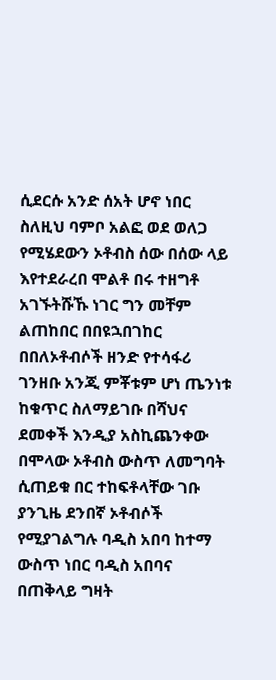ሲደርሱ አንድ ሰአት ሆኖ ነበር ስለዚህ ባምቦ አልፎ ወደ ወለጋ የሚሄደውን ኦቶብስ ሰው በሰው ላይ እየተደራረበ ሞልቶ በሩ ተዘግቶ አገኙትሹኹ ነገር ግን መቸም ልጠከበር በበዩኋበገከር በበለኦቶብሶች ዘንድ የተሳፋሪ ገንዘቡ አንጂ ምቾቱም ሆነ ጤንነቱ ከቁጥር ስለማይገቡ በሻህና ደመቀች እንዲያ አስኪጨንቀው በሞላው ኦቶብስ ውስጥ ለመግባት ሲጠይቁ በር ተከፍቶላቸው ገቡ ያንጊዜ ደንበኛ ኦቶብሶች የሚያገልግሉ ባዲስ አበባ ከተማ ውስጥ ነበር ባዲስ አበባና በጠቅላይ ግዛት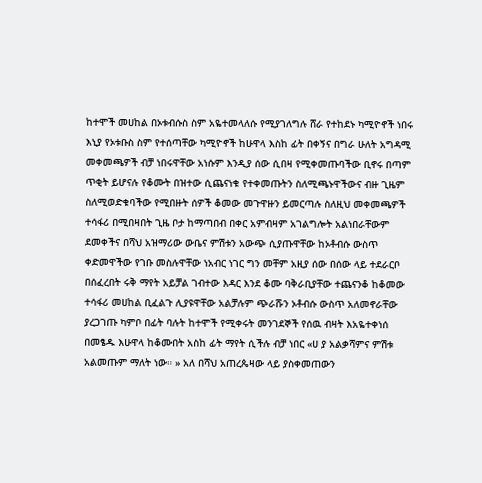ከተሞች መሀከል በኦቱብሱስ ስም አዬተመላለሱ የሚያገለግሉ ሸራ የተከደኑ ካሚዮኖች ነበሩ እኒያ የኦቱቡስ ስም የተሰጣቸው ካሚዮኖች ከሁዋላ እስከ ፊት በቀኝና በግራ ሁለት አግዳሚ መቀመጫዎች ብቻ ነበሩዋቸው አነሱም እንዲያ ሰው ሲበዛ የሚቀመጡባችው ቢኖሩ በጣም ጥቂት ይሆናሉ የቆሙት በዝተው ሲጨናነቁ የተቀመጡትን ስለሚጫኑዋችውና ብዙ ጊዜም ስለሚወድቁባችው የሚበዙት ሰዎች ቆመው መጉዋዙን ይመርጣሉ ስለዚህ መቀመጫዎች ተሳፋሪ በሚበዛበት ጊዜ ቦታ ከማጣበብ በቀር አምብዛም አገልግሎት አልነበራቸውም ደመቀችና በሻህ አዝማሪው ውቤና ምሽቱን አውጭ ሲያጡዋቸው ከኦቶብሱ ውስጥ ቀድመዋችው የገቡ መስሉዋቸው ነአብር ነገር ግን መቸም አዚያ ሰው በሰው ላይ ተደራርቦ በሰፈረበት ሩቅ ማየት አይቻል ገብተው እዳር እንደ ቆሙ ባቅራቢያቸው ተጨናንቆ ከቆመው ተሳፋሪ መሀከል ቢፈልጉ ሊያዩዋቸው አልቻሉም ጭራሹን ኦቶብሱ ውስጥ አለመኖራቸው ያረጋገጡ ካምቦ በፊት ባሉት ከተሞች የሚቀሩት መንገደኞች የሰዉ ብዛት እአዬተቀነሰ በመፄዱ እሁዋላ ከቆሙበት አስከ ፊት ማየት ሲችሉ ብቻ ነበር «ሀ ያ አልቃሻምና ምሽቱ አልመጡም ማለት ነው። » አለ በሻህ አጠረጴዛው ላይ ያስቀመጠውን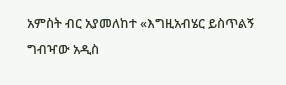አምስት ብር አያመለከተ «እግዚአብሄር ይስጥልኝ ግብዣው አዲስ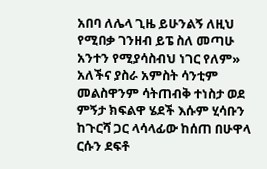አበባ ለሌላ ጊዜ ይሁንልኝ ለዚህ የሚበቃ ገንዘብ ይፔ ስለ መጣሁ አንተን የሚያሳስብህ ነገር የለም» አለችና ያስራ አምስት ሳንቲም መልስዋንም ሳትጠብቅ ተነስታ ወደ ምኝታ ክፍልዋ ሄደች እሱም ሂሳቡን ከጉርሻ ጋር ላሳላፊው ከሰጠ በሁዋላ ርሱን ደፍቶ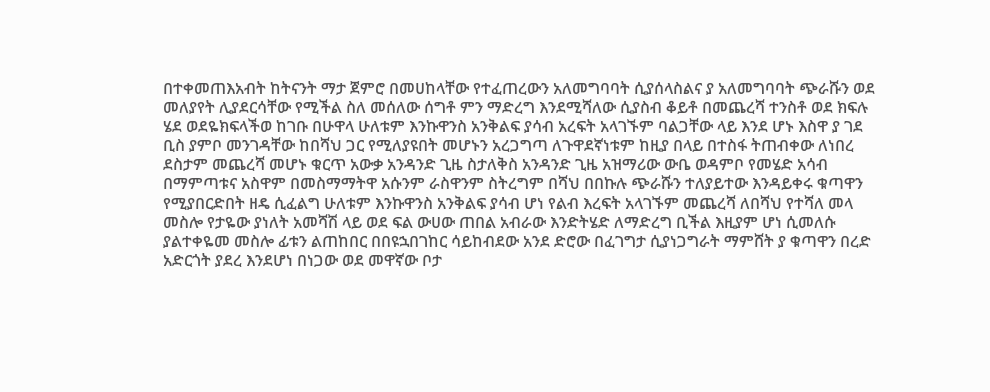በተቀመጠእአብት ከትናንት ማታ ጀምሮ በመሀከላቸው የተፈጠረውን አለመግባባት ሲያሰላስልና ያ አለመግባባት ጭራሹን ወደ መለያየት ሊያደርሳቸው የሚችል ስለ መሰለው ሰግቶ ምን ማድረግ እንደሚሻለው ሲያስብ ቆይቶ በመጨረሻ ተንስቶ ወደ ክፍሉ ሄደ ወደዬክፍላችወ ከገቡ በሁዋላ ሁለቱም እንኩዋንስ አንቅልፍ ያሳብ አረፍት አላገኙም ባልጋቸው ላይ እንደ ሆኑ እስዋ ያ ገደ ቢስ ያምቦ መንገዳቸው ከበሻህ ጋር የሚለያዩበት መሆኑን አረጋግጣ ለጉዋደኛነቱም ከዚያ በላይ በተስፋ ትጠብቀው ለነበረ ደስታም መጨረሻ መሆኑ ቁርጥ አውቃ አንዳንድ ጊዜ ስታለቅስ አንዳንድ ጊዜ አዝማሪው ውቤ ወዳምቦ የመሄድ አሳብ በማምጣቱና አስዋም በመስማማትዋ አሱንም ራስዋንም ስትረግም በሻህ በበኩሉ ጭራሹን ተለያይተው እንዳይቀሩ ቁጣዋን የሚያበርድበት ዘዴ ሲፈልግ ሁለቱም እንኩዋንስ አንቅልፍ ያሳብ ሆነ የልብ እረፍት አላገኙም መጨረሻ ለበሻህ የተሻለ መላ መስሎ የታዬው ያነለት አመሻሽ ላይ ወደ ፍል ውሀው ጠበል አብራው እንድትሄድ ለማድረግ ቢችል እዚያም ሆነ ሲመለሱ ያልተቀዬመ መስሎ ፊቱን ልጠከበር በበዩኋበገከር ሳይከብደው አንደ ድሮው በፈገግታ ሲያነጋግራት ማምሸት ያ ቁጣዋን በረድ አድርጎት ያደረ እንደሆነ በነጋው ወደ መዋኛው ቦታ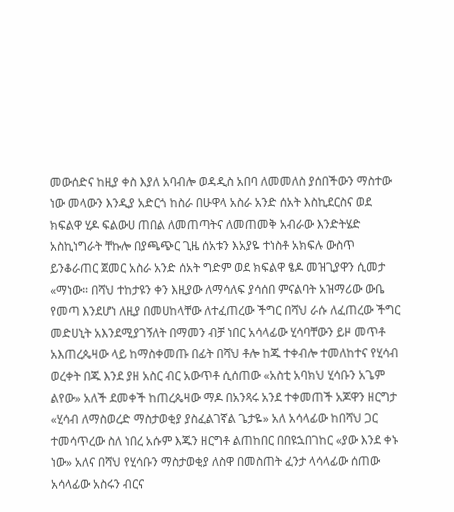መውሰድና ከዚያ ቀስ እያለ አባብሎ ወዳዲስ አበባ ለመመለስ ያሰበችውን ማስተው ነው መላውን እንዲያ አድርጎ ከስራ በሁዋላ አስራ አንድ ሰአት እስኪደርስና ወደ ክፍልዋ ሂዶ ፍልውሀ ጠበል ለመጠጣትና ለመጠመቅ አብራው እንድትሄድ አስኪነግራት ቸኩሎ በያጫጭር ጊዜ ሰአቱን እአያዬ ተነስቶ አክፍሉ ውስጥ ይንቆራጠር ጀመር አስራ አንድ ሰአት ግድም ወደ ክፍልዋ ፄዶ መዝጊያዋን ሲመታ «ማነው። በሻህ ተከታዩን ቀን እዚያው ለማሳለፍ ያሳሰበ ምናልባት አዝማሪው ውቤ የመጣ እንደሆነ ለዚያ በመሀከላቸው ለተፈጠረው ችግር በሻህ ራሱ ለፈጠረው ችግር መድሀኒት አእንደሚያገኝለት በማመን ብቻ ነበር አሳላፊው ሂሳባቸውን ይዞ መጥቶ አእጠረጴዛው ላይ ከማስቀመጡ በፊት በሻህ ቶሎ ከጁ ተቀብሎ ተመለከተና የሂሳብ ወረቀት በጁ እንደ ያዘ አስር ብር አውጥቶ ሲሰጠው «አስቲ አባክህ ሂሳቡን አጌም ልየው» አለች ደመቀች ከጠረጴዛው ማዶ በአንጻሩ አንደ ተቀመጠች አጆዋን ዘርግታ «ሂሳብ ለማስወረድ ማስታወቂያ ያስፈልገኛል ጌታዬ» አለ አሳላፊው ከበሻህ ጋር ተመሳጥረው ስለ ነበረ አሱም እጁን ዘርግቶ ልጠከበር በበዩኋበገከር «ያው እንደ ቀኑ ነው» አለና በሻህ የሂሳቡን ማስታወቂያ ለስዋ በመስጠት ፈንታ ላሳላፊው ሰጠው አሳላፊው አስሩን ብርና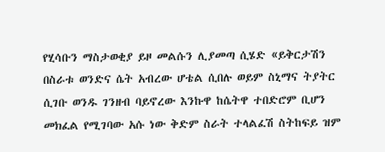የሂሳቡን ማስታወቂያ ይዞ መልሱን ሊያመጣ ሲሄድ «ይቅርታሽን በስራቱ ወንድና ሴት አብረው ሆቴል ሲበሉ ወይም ስኒማና ትያትር ሲገቡ ወንዱ ገንዘብ ባይኖረው እንኩዋ ከሴትዋ ተበድሮም ቢሆን መክፈል የሚገባው አሱ ነው ቅድም ስራት ተላልፈሽ ስትከፍይ ዝም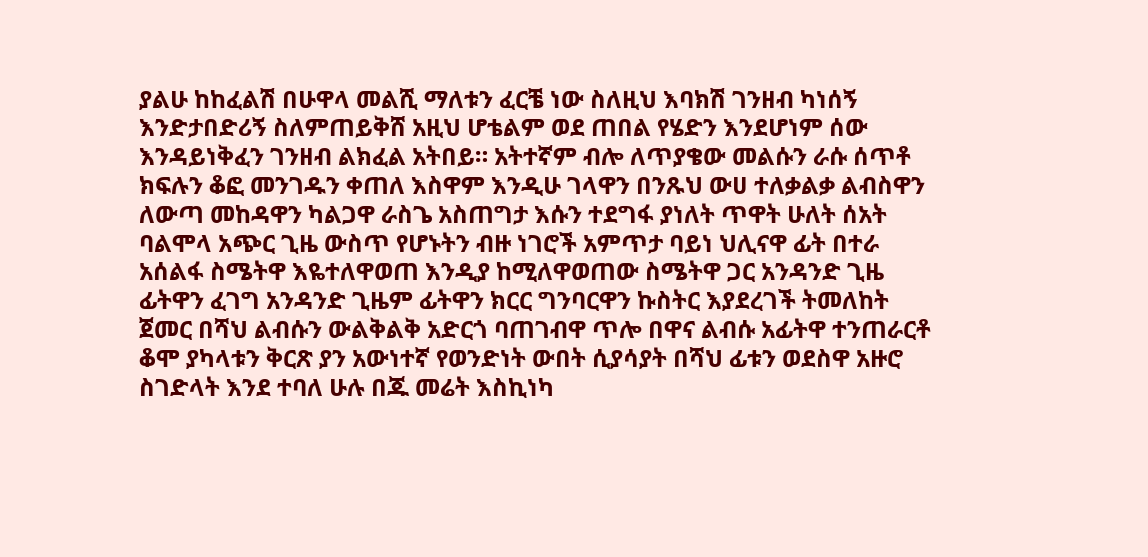ያልሁ ከከፈልሽ በሁዋላ መልሺ ማለቱን ፈርቼ ነው ስለዚህ እባክሽ ገንዘብ ካነሰኝ እንድታበድሪኝ ስለምጠይቅሸ አዚህ ሆቴልም ወደ ጠበል የሄድን እንደሆነም ሰው እንዳይነቅፈን ገንዘብ ልክፈል አትበይ። አትተኛም ብሎ ለጥያቄው መልሱን ራሱ ሰጥቶ ክፍሉን ቆፎ መንገዱን ቀጠለ እስዋም እንዲሁ ገላዋን በንጹህ ውሀ ተለቃልቃ ልብስዋን ለውጣ መከዳዋን ካልጋዋ ራስጌ አስጠግታ እሱን ተደግፋ ያነለት ጥዋት ሁለት ሰአት ባልሞላ አጭር ጊዜ ውስጥ የሆኑትን ብዙ ነገሮች አምጥታ ባይነ ህሊናዋ ፊት በተራ አሰልፋ ስሜትዋ እዬተለዋወጠ እንዲያ ከሚለዋወጠው ስሜትዋ ጋር አንዳንድ ጊዜ ፊትዋን ፈገግ አንዳንድ ጊዜም ፊትዋን ክርር ግንባርዋን ኩስትር እያደረገች ትመለከት ጀመር በሻህ ልብሱን ውልቅልቅ አድርጎ ባጠገብዋ ጥሎ በዋና ልብሱ አፊትዋ ተንጠራርቶ ቆሞ ያካላቱን ቅርጽ ያን አውነተኛ የወንድነት ውበት ሲያሳያት በሻህ ፊቱን ወደስዋ አዙሮ ስገድላት እንደ ተባለ ሁሉ በጁ መሬት እስኪነካ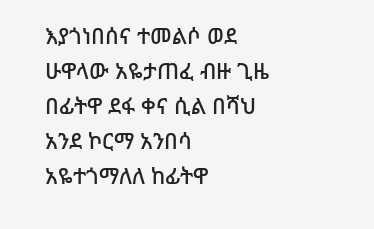እያጎነበሰና ተመልሶ ወደ ሁዋላው አዬታጠፈ ብዙ ጊዜ በፊትዋ ደፋ ቀና ሲል በሻህ አንደ ኮርማ አንበሳ አዬተጎማለለ ከፊትዋ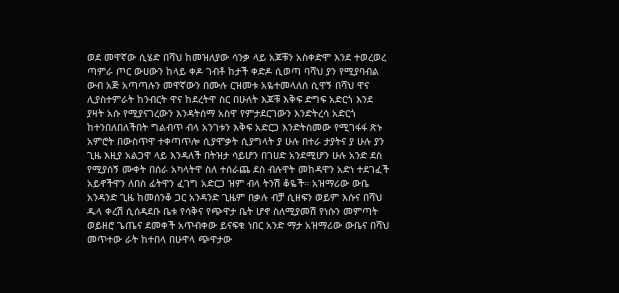ወደ መዋኛው ሲሄድ በሻህ ከመዝለያው ሳንቃ ላይ አጆቹን አስቀድሞ እንደ ተወረወረ ጣምራ ጦር ውሀውን ከላይ ቀዶ ገብቶ ከታች ቀድዶ ሲወጣ ባሻህ ያን የሚያባብል ውብ አጅ አጣጣሉን መዋኛውን በሙሉ ርዝመቱ አዬተመላለሰ ሲዋኝ በሻህ ዋና ሊያስተምራት ከንብርት ዋና ከደረትዋ ስር በሁለት እጆቹ እቅፍ ድግፍ አድርጎ እንደ ያዛት አሱ የሚያናገረውን እንዳትሰማ አስዋ የምታደርገውን እንድትረሳ አድርጎ ከተንበለበለችበት ግልብጥ ብላ አንገቱን እቅፍ አድርጋ እንድትስመው የሚገፋፋ ጽኑ አምሮት በውስጥዋ ተቀጣጥሎ ሲያሞቃት ሲያግላት ያ ሁሉ በተራ ታያትና ያ ሁሉ ያን ጊዜ እዚያ አልጋዋ ላይ እንዳለች በትዝታ ሳይሆን በገሀድ አንደሚሆን ሁሉ አንድ ደስ የሚያሰኝ ሙቀት በሰራ አካላትዋ ስለ ተሰራጨ ደስ ብሉዋት መከዳዋን አድነ ተደገፈች አይኖችዋን ለበስ ፊትዋን ፈገግ አድርጋ ዝም ብላ ትንሽ ቆዬች። አዝማሪው ውቤ አንዳንድ ጊዜ ከመሰንቆ ጋር አንዳንድ ጊዜም በቃሉ ብቻ ሲዘፍን ወይም እሱና በሻህ ዱላ ቀረሽ ሲሰዳደቡ ቤቱ የሳቅና የጭዋታ ቤት ሆኖ ስለሚያመሽ የነሱን መምጣት ወይዘሮ ጌጤና ደመቀች አጥብቀው ይናፍቁ ነበር አንድ ማታ አዝማሪው ውቤና በሻህ መጥተው ራት ከተበላ በሁዋላ ጭዋታው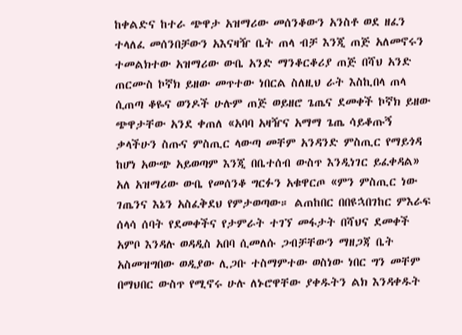ከቀልድና ከተራ ጭዋታ አዝማሪው መሰንቆውን አንስቶ ወደ ዘፈን ተላለፈ መሰንበቻውን አእናዛዥ ቤት ጠላ ብቻ እንጂ ጠጅ አለመኖሩን ተመልክተው አዝማሪው ውቤ አንድ ማንቆርቆሪያ ጠጅ በሻህ አንድ ጠርሙስ ኮኛክ ይዘው መጥተው ነበርል ስለዚህ ራት እስኪበላ ጠላ ሲጠጣ ቆዬና ወንዶች ሁሉም ጠጅ ወይዘሮ ጌጤና ደመቀች ኮኛክ ይዘው ጭዋታቸው አንደ ቀጠለ «አባባ አዛዥና አማማ ጌጤ ሳይቆጡኝ ቃላችሁን ስጡና ምስጢር ላውጣ መቸም አንዳንድ ምስጢር የማይጎዳ ከሆነ አውጭ አይወጣም እንጂ በቤተሰብ ውስጥ እንዲነገር ይፈቀዳል» አለ አዝማሪው ውቤ የመሰንቆ ግርፉን አቁዋርጦ «ምን ምስጢር ነው ገጤንና እኔን አስፈቅደህ የምታወጣው። ልጠከበር በበዩኋበገከር ምእራፍ ሰላሳ ሰባት የደመቀችና የታምራት ተገኘ መፋታት በሻህና ደመቀች አምቦ እንዳሉ ወዳዲስ አበባ ሲመለሱ ጋብቻቸውን ማዘጋጃ ቤት አስመዝግበው ወዲያው ሊጋቡ ተስማምተው ወስነው ነበር ግን መቸም በማህበር ውስጥ የሚኖሩ ሁሉ ለኑሮዋቸው ያቀዱትን ልክ እንዳቀዱት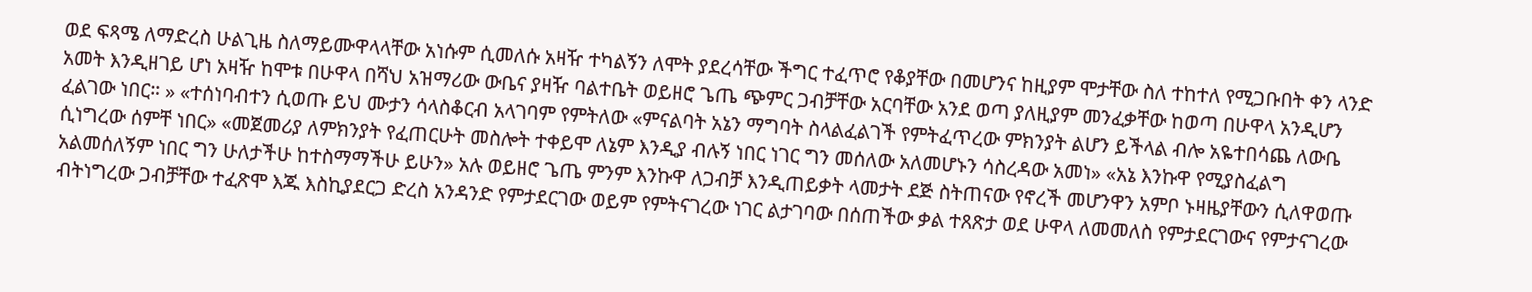ወደ ፍጻሜ ለማድረስ ሁልጊዜ ስለማይሙዋላላቸው አነሱም ሲመለሱ አዛዥ ተካልኝን ለሞት ያደረሳቸው ችግር ተፈጥሮ የቆያቸው በመሆንና ከዚያም ሞታቸው ስለ ተከተለ የሚጋቡበት ቀን ላንድ አመት እንዲዘገይ ሆነ አዛዥ ከሞቱ በሁዋላ በሻህ አዝማሪው ውቤና ያዛዥ ባልተቤት ወይዘሮ ጌጤ ጭምር ጋብቻቸው አርባቸው አንደ ወጣ ያለዚያም መንፈቃቸው ከወጣ በሁዋላ አንዲሆን ፈልገው ነበር። » «ተሰነባብተን ሲወጡ ይህ ሙታን ሳላስቆርብ አላገባም የምትለው «ምናልባት አኔን ማግባት ስላልፈልገች የምትፈጥረው ምክንያት ልሆን ይችላል ብሎ አዬተበሳጨ ለውቤ ሲነግረው ሰምቸ ነበር» «መጀመሪያ ለምክንያት የፈጠርሁት መስሎት ተቀይሞ ለኔም እንዲያ ብሉኝ ነበር ነገር ግን መሰለው አለመሆኑን ሳስረዳው አመነ» «አኔ እንኩዋ የሚያስፈልግ አልመሰለኝም ነበር ግን ሁለታችሁ ከተስማማችሁ ይሁን» አሉ ወይዘሮ ጌጤ ምንም እንኩዋ ለጋብቻ እንዲጠይቃት ላመታት ደጅ ስትጠናው የኖረች መሆንዋን አምቦ ኑዛዜያቸውን ሲለዋወጡ ብትነግረው ጋብቻቸው ተፈጽሞ እጁ እስኪያደርጋ ድረስ አንዳንድ የምታደርገው ወይም የምትናገረው ነገር ልታገባው በሰጠችው ቃል ተጸጽታ ወደ ሁዋላ ለመመለስ የምታደርገውና የምታናገረው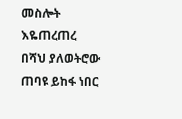መስሎት እዬጠረጠረ በሻህ ያለወትሮው ጠባዩ ይከፋ ነበር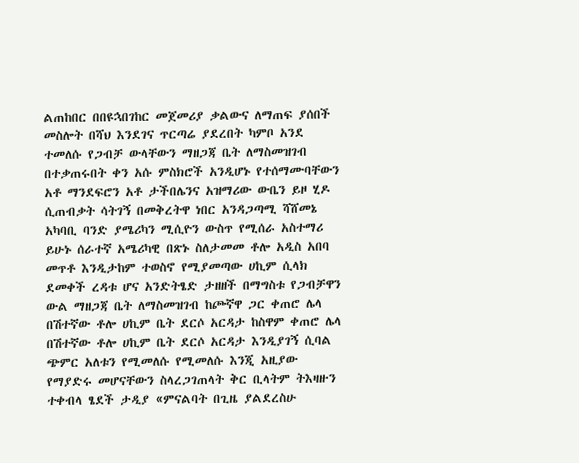ልጠከበር በበዩኋበገከር መጀመሪያ ቃልውና ለማጠፍ ያሰበች መስሎት በሻህ እንደገና ጥርጣሬ ያደረበት ካምቦ አንደ ተመለሱ የጋብቻ ውላቸውን ማዘጋጃ ቤት ለማስመዝገብ በተቃጠሩበት ቀን አሱ ምስክሮች አንዲሆኑ የተሰማሙባቸውን አቶ ማንደፍሮን አቶ ታችበሌንና አዝማሪው ውቤን ይዞ ሂዶ ሲጠብቃት ሳትገኝ በመቅረትዋ ነበር አንዳጋጣሚ ሻሸመኔ አካባቢ ባንድ ያሜሪካን ሚሲዮን ውስጥ የሚሰራ አስተማሪ ይሁኑ ሰራተኛ አሜሪካዊ በጽኑ ስለታመመ ቶሎ አዲስ አበባ መጥቶ እንዲታከም ተወስኖ የሚያመጣው ሀኪም ሲላክ ደመቀች ረዳቱ ሆና አንድትፄድ ታዘዘች በማግስቱ የጋብቻዋን ውል ማዘጋጃ ቤት ለማስመዝገብ ከጮኛዋ ጋር ቀጠሮ ሌላ በሽተኛው ቶሎ ሀኪም ቤት ደርሶ አርዳታ ከስዋም ቀጠሮ ሌላ በሽተኛው ቶሎ ሀኪም ቤት ደርሶ አርዳታ እንዲያገኝ ሲባል ጭምር አለቱን የሚመለሱ የሚመለሱ እንጂ አዚያው የማያድሩ መሆናቸውን ስላረጋገጠላት ቅር ቢላትም ትእዛዙን ተቀብላ ፄደች ታዲያ «ምናልባት በጊዜ ያልደረስሁ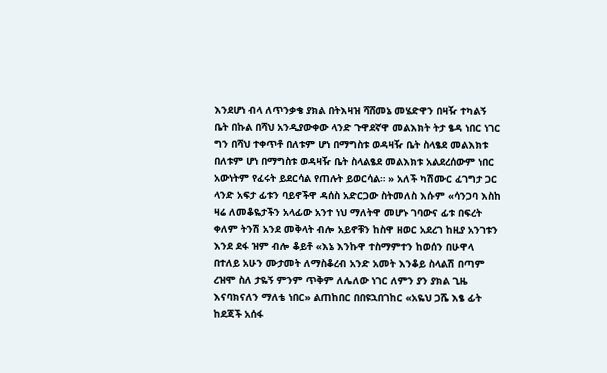እንደሆነ ብላ ለጥንቃቄ ያክል በትእዛዝ ሻሸመኔ መሄድዋን በዛዥ ተካልኝ ቤት በኩል በሻህ አንዲያውቀው ላንድ ጉዋደኛዋ መልእክት ትታ ፄዳ ነበር ነገር ግን በሻህ ተቀጥቶ በለቱም ሆነ በማግስቱ ወዳዛዥ ቤት ስላፄደ መልእክቱ በለቱም ሆነ በማግስቱ ወዳዛዥ ቤት ስላልፄደ መልእክቱ አልደረሰውም ነበር አውነትም የፈሩት ይደርሳል የጠሉት ይወርሳል። » አለች ካሽሙር ፈገግታ ጋር ላንድ አፍታ ፊቱን ባይኖችዋ ዳሰስ አድርጋው ስትመለስ እሱም «ሳንጋባ እስከ ዛሬ ለመቆዬታችን አላፊው አንተ ነህ ማለትዋ መሆኑ ገባውና ፊቱ በፍረት ቀለም ትንሽ አንደ መቅላት ብሎ አይኖቹን ከስዋ ዘወር አደረገ ከዚያ አንገቱን እንደ ደፋ ዝም ብሎ ቆይቶ «እኔ እንኩዋ ተስማምተን ከወሰን በሁዋላ በተለይ አሁን ሙታመት ለማስቆረብ አንድ አመት እንቆይ ስላልሽ በጣም ረዝሞ ስለ ታዬኝ ምንም ጥቅም ለሌለው ነገር ለምን ያን ያክል ጊዜ እናባክናለን ማለቴ ነበር» ልጠከበር በበዩኋበገከር «አዬህ ጋሼ እፄ ፊት ከደጃች አሰፋ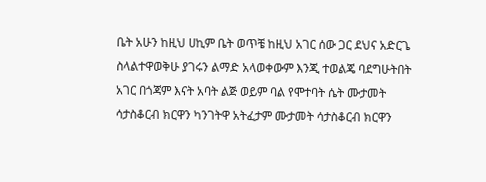ቤት አሁን ከዚህ ሀኪም ቤት ወጥቼ ከዚህ አገር ሰው ጋር ደህና አድርጌ ስላልተዋወቅሁ ያገሩን ልማድ አላወቀውም እንጂ ተወልጄ ባደግሁትበት አገር በጎጃም እናት አባት ልጅ ወይም ባል የሞተባት ሴት ሙታመት ሳታስቆርብ ክርዋን ካንገትዋ አትፈታም ሙታመት ሳታስቆርብ ክርዋን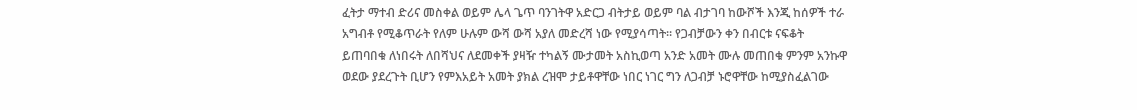ፈትታ ማተብ ድሪና መስቀል ወይም ሌላ ጌጥ ባንገትዋ አድርጋ ብትታይ ወይም ባል ብታገባ ከውሾች እንጂ ከሰዎች ተራ አግብቶ የሚቆጥራት የለም ሁሉም ውሻ ውሻ አያለ መድረሻ ነው የሚያሳጣት። የጋብቻውን ቀን በብርቱ ናፍቆት ይጠባበቁ ለነበሩት ለበሻህና ለደመቀች ያዛዥ ተካልኝ ሙታመት አስኪወጣ አንድ አመት ሙሉ መጠበቁ ምንም አንኩዋ ወደው ያደረጉት ቢሆን የምእአይት አመት ያክል ረዝሞ ታይቶዋቸው ነበር ነገር ግን ለጋብቻ ኑሮዋቸው ከሚያስፈልገው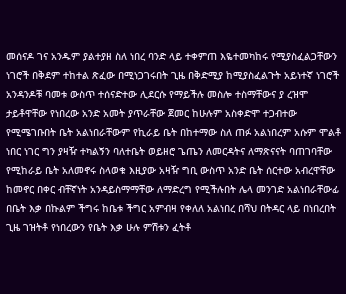መሰናዶ ገና አንዱም ያልተያዘ ስለ ነበረ ባንድ ላይ ተቀምጠ እዬተመካከሩ የሚያስፈልጋቸውን ነገሮች በቅደም ተከተል ጽፈው በሚነጋገሩበት ጊዜ በቅድሚያ ከሚያስፈልጉት አይነተኛ ነገሮች አንዳንዶቹ ባመቱ ውስጥ ተሰናድተው ሊደርሱ የማይችሉ መስሎ ተስማቸውና ያ ረዝሞ ታይቶዋቸው የነበረው አንድ አመት ያጥራቸው ጀመር ከሁሉም አስቀድሞ ተጋብተው የሚሜገቡበት ቤት አልነበራቸውም የኪራይ ቤት በከተማው ስለ ጠፉ አልነበረም አሱም ሞልቶ ነበር ነገር ግን ያዛዥ ተካልኝን ባለተቤት ወይዘሮ ጌጤን ለመርዳትና ለማጽናናት ባጠገባቸው የሚከራይ ቤት አለመኖሩ ስላወቁ እዚያው አዛዥ ግቢ ውስጥ አንድ ቤት ሰርተው አብረዋቸው ከመኖር በቀር ብቸኛነት አንዳይስማማቸው ለማድረግ የሚችሉበት ሌላ መንገድ አልነበራቸውፊ በቤት እቃ በኩልም ችግሩ ከቤቱ ችግር አምብዛ የቀለለ አልነበረ በሻህ በትዳር ላይ በነበረበት ጊዜ ገዝትቶ የነበረውን የቤት እቃ ሁሉ ምሽቱን ፈትቶ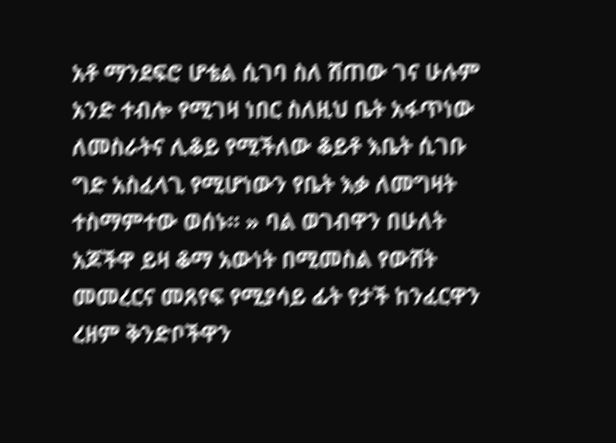አቶ ማንደፍሮ ሆቴል ሲገባ ስለ ሸጠው ገና ሁሉም አንድ ተብሎ የሚገዛ ነበር ስለዚህ ቤት አፋጥነው ለመስራትና ሊቆይ የሚችለው ቆይቶ እቤት ሲገቡ ግድ አስፈላጊ የሚሆነውን የቤት እቃ ለመግዛት ተስማምተው ወሰኑ። » ባል ወገብዋን በሁለት አጆችዋ ይዛ ቆማ አውነት በሚመስል የውሸት መመረርና መጸየፍ የሚያሳይ ፊት የታች ከንፈርዋን ረዘም ቅንድቦችዋን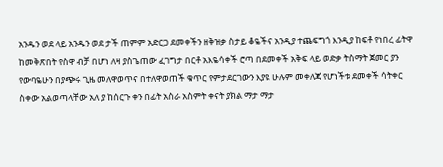አንዱን ወደ ላይ አንዱን ወደ ታች ጠምም አድርጋ ደመቀችን ዘቅዝቃ ስታይ ቆዬችና አንዲያ ተጨፍግጎ እንዲያ ከፍቶ የነበረ ፊትዋ ከመቅጽበት የስዋ ብቻ በሆነ ለዛ ያስጌጠው ፈገግታ በርቶ አእዬሳቀች ሮጣ በደመቀች አቅፍ ላይ ወድቃ ትስማት ጀመር ያን የውባዬሁን በያጭሩ ጊዜ መለዋወጥና በተለዋወጠች ቁጥር የምታደርገውን እያዩ ሁሉም መቀለጃ የሆነችቱ ደመቀች ሳትቀር ስቀው አልወጣላቸው አለ ያ ከሰርጉ ቀን በፊት አስራ አስምት ቀናት ያክል ማታ ማታ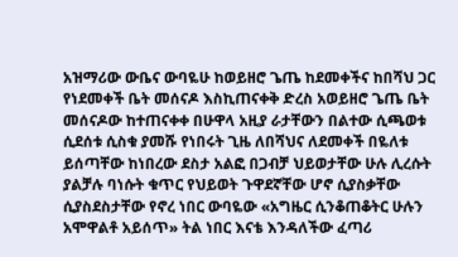አዝማሪው ውቤና ውባዬሁ ከወይዘሮ ጌጤ ከደመቀችና ከበሻህ ጋር የነደመቀች ቤት መሰናዶ እስኪጠናቀቅ ድረስ አወይዘሮ ጌጤ ቤት መሰናዶው ከተጠናቀቀ በሁዋላ አዚያ ራታቸውን በልተው ሲጫወቱ ሲደሰቱ ሲስቁ ያመሹ የነበሩት ጊዜ ለበሻህና ለደመቀች በዬለቱ ይሰጣቸው ከነበረው ደስታ አልፎ በጋብቻ ህይወታቸው ሁሉ ሊረሱት ያልቻሉ ባነሱት ቁጥር የህይወት ጉዋደኛቸው ሆኖ ሲያስቃቸው ሲያስደስታቸው የኖረ ነበር ውባዬው «አግዜር ሲንቆጠቆትር ሁሉን አሞዋልቶ አይሰጥ» ትል ነበር እናቴ እንዳለችው ፈጣሪ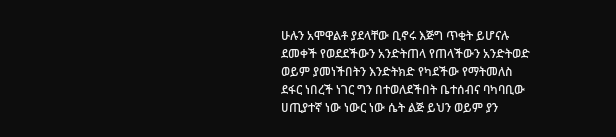ሁሉን አሞዋልቶ ያደላቸው ቢኖሩ እጅግ ጥቂት ይሆናሉ ደመቀች የወደደችውን አንድትጠላ የጠላችውን አንድትወድ ወይም ያመነችበትን እንድትክድ የካደችው የማትመለስ ደፋር ነበረች ነገር ግን በተወለደችበት ቤተሰብና ባካባቢው ሀጢያተኛ ነው ነውር ነው ሴት ልጅ ይህን ወይም ያን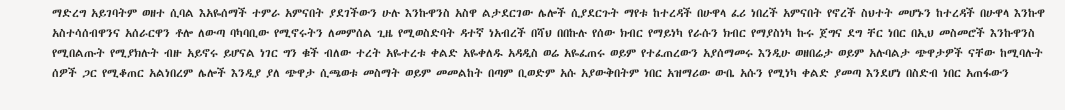ማድረግ አይገባትም ወዘተ ሲባል እአዬሰማች ተምራ አምናበት ያደገችውን ሁሉ እንኩዋንስ አስዋ ልታደርገው ሌሎች ሲያደርጉት ማየቱ ከተረዳች በሁዋላ ፈሪ ነበረች አምናበት የኖረች ስህተት መሆኑን ከተረዳች በሁዋላ እንኩዋ አስተሳሰብዋንና አሰራርዋን ቶሎ ለውጣ ባካባቢው የሚኖሩትን ለመምሰል ጊዜ የሚወስድባት ዳተኛ ነአብረች በሻህ በበኩሉ የሰው ክብር የማይነካ የራሱን ክብር የማያስነካ ኩሩ ጀግና ደግ ቸር ነበር በኢህ መስመሮች እንኩዋንስ የሚበልጡት የሚያክሉት ብዙ አይኖሩ ይሆናል ነገር ግን ቁች ብለው ተረት አዬተረቱ ቀልድ አዬቀለዱ አዳዲስ ወሬ አዬፈጠሩ ወይም የተፈጠረውን አያሰማመሩ እንዲሁ ወዘበሬታ ወይም አሉባልታ ጭዋታዎች ናቸው ከሚባሉት ሰዎች ጋር የሚቆጠር አልነበረም ሌሎች እንዲያ ያለ ጭዋታ ሲጫወቱ መስማት ወይም መመልከት በጣም ቢወድም አሱ አያውቅበትም ነበር አዝማሪው ውቤ አሱን የሚነካ ቀልድ ያመጣ እንደሆነ በስድብ ነበር አጠፋውን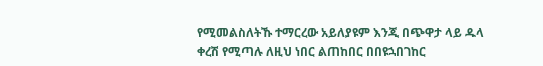የሚመልስለትኹ ተማርረው አይለያዩም እንጂ በጭዋታ ላይ ዱላ ቀረሽ የሚጣሉ ለዚህ ነበር ልጠከበር በበዩኋበገከር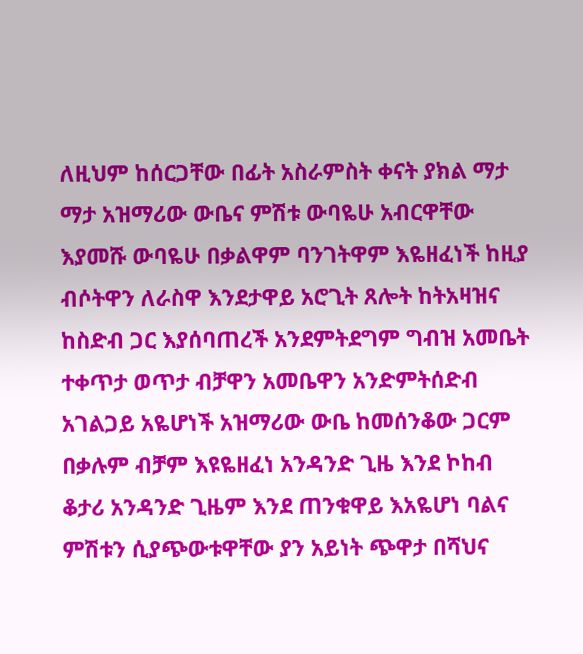ለዚህም ከሰርጋቸው በፊት አስራምስት ቀናት ያክል ማታ ማታ አዝማሪው ውቤና ምሽቱ ውባዬሁ አብርዋቸው እያመሹ ውባዬሁ በቃልዋም ባንገትዋም እዬዘፈነች ከዚያ ብሶትዋን ለራስዋ እንደታዋይ አሮጊት ጸሎት ከትአዛዝና ከስድብ ጋር እያሰባጠረች አንደምትደግም ግብዝ አመቤት ተቀጥታ ወጥታ ብቻዋን አመቤዋን አንድምትሰድብ አገልጋይ አዬሆነች አዝማሪው ውቤ ከመሰንቆው ጋርም በቃሉም ብቻም እዩዬዘፈነ አንዳንድ ጊዜ እንደ ኮከብ ቆታሪ አንዳንድ ጊዜም እንደ ጠንቁዋይ እአዬሆነ ባልና ምሽቱን ሲያጭውቱዋቸው ያን አይነት ጭዋታ በሻህና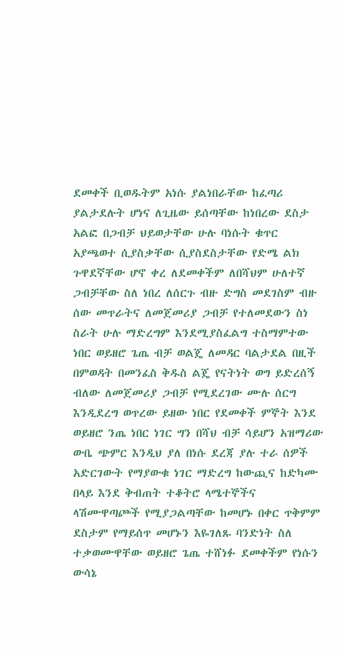ደመቀች ቢወዱትም አነሱ ያልነበራቸው ከፈጣሪ ያልታደሉት ሆነና ለጊዜው ይሰጣቸው ከነበረው ደስታ አልፎ በጋብቻ ህይወታቸው ሁሉ ባነሱት ቁጥር አያጫወተ ሲያስቃቸው ሲያስደስታቸው የድሜ ልክ ጉዋደኛቸው ሆኖ ቀረ ለደመቀችም ለበሻህም ሁለተኛ ጋብቻቸው ስለ ነበረ ለሰርጉ ብዙ ድግስ መደገስም ብዙ ሰው መጥራትና ለመጀመሪያ ጋብቻ የተለመደውን ስነ ስራት ሁሉ ማድረግም እንደሚያስፈልግ ተስማምተው ነበር ወይዘሮ ጌጤ ብቻ ወልጄ ለመዳር ባልታደል በዚች በምወዳት በመንፈስ ቅዱስ ልጄ የናትነት ወግ ይድረሰኝ ብለው ለመጀመሪያ ጋብቻ የሚደረገው ሙሉ ሰርግ እንዲደረግ ወጥረው ይዘው ነበር የደመቀች ምኞት እንደ ወይዘሮ ንጤ ነበር ነገር ግን በሻህ ብቻ ሳይሆን አዝማሪው ውቤ ጭምር እንዲህ ያለ በነሱ ደረጃ ያሉ ተራ ሰዎች አድርገውት የማያውቁ ነገር ማድረግ ከውጪና ከድካሙ በላይ እንደ ቅብጠት ተቆትሮ ላሜተኞችና ላሽሙዋጣጮች የሚያጋልጣቸው ከመሆኑ በቀር ጥቅምም ደስታም የማይሰጥ መሆኑን እዬገለጹ ባንድነት ስለ ተቃወሙዋቸው ወይዘሮ ጌጤ ተሸነፉ ደመቀችም የነሱን ውሳኔ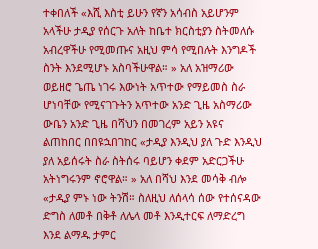ተቀበለች «እሺ እስቲ ይሁን የኛን አሳብስ አይሆንም አላችሁ ታዲያ የሰርጉ አለት ከቤተ ክርስቲያን ስትመለሱ አብረዋችሁ የሚመጡና አዚህ ምሳ የሚበሉት እንግዶች ስንት እንደሚሆኑ አስባችሁዋል። » አለ አዝማሪው ወይዘሮ ጌጤ ነገሩ እውነት አጥተው የማይመስ ስራ ሆነባቸው የሚናገጉትን አጥተው አንድ ጊዜ አስማሪው ውቤን አንድ ጊዜ በሻህን በመገረም አይን አዩና ልጠከበር በበዩኋበገከር «ታዲያ እንዲህ ያለ ጉድ እንዲህ ያለ አይሰሩት ስራ ስትሰሩ ባይሆን ቀደም አድርጋችሁ አትነግሩንም ኖሮዋል። » አለ በሻህ እንደ መሳቅ ብሎ «ታዲያ ምኑ ነው ትንሽ። ስለዚህ ለሰላሳ ሰው የተሰናዳው ድግስ ለመቶ በቅቶ ለሌላ መቶ እንዲተርፍ ለማድረግ እንደ ልማዱ ታምር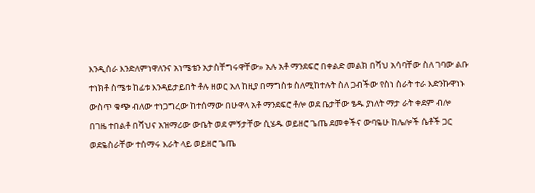እንዲሰራ እንድለምነዋለንና አነሜቴን አታስቸግሩዋቸው» አሉ አቶ ማንደፍሮ በቀልድ መልክ በሻህ አሳባቸው ስለ ገባው ልቡ ተነክቶ ስሜቱ ከፊቱ እንዳይታይበት ቶሉ ዘወር አለ ከዚያ በማግስቱ ስለሚከተሉት ስለ ጋብችው የስነ ስራት ተራ እድንኩዋነኑ ውስጥ ቁጭ ብለው ተነጋግረው ከተሰማው በሁዋላ አቶ ማንደፍሮ ቶሎ ወደ ቤታቸው ፄዱ ያነለት ማታ ራት ቀደም ብሎ በገዜ ተበልቶ በሻህና አዝማሪው ውቤት ወደ ምኝታቸው ሲሄዱ ወይዘሮ ጌጤ ደመቀችና ውባዬሁ ከሌሎች ሴቶች ጋር ወደዬስራቸው ተሰማሩ እራት ላይ ወይዘሮ ጌጤ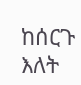ከሰርጉ እለት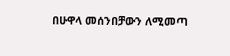በሁዋላ መሰንበቻውን ለሚመጣ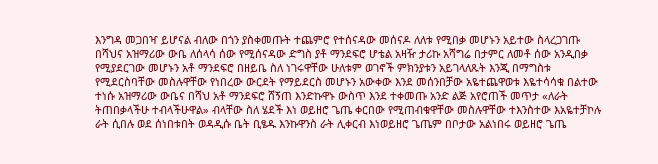እንግዳ መጋበዣ ይሆናል ብለው በጎን ያስቀመጡት ተጨምሮ የተሰናዳው መሰናዶ ለለቱ የሚበቃ መሆኑን አይተው ስላረጋገጡ በሻህና አዝማሪው ውቤ ለሰላሳ ሰው የሚሰናዳው ድግስ ያቶ ማንደፍሮ ሆቴል አዛዥ ታሪኩ አሻግሬ በታምር ለመቶ ሰው አንዲበቃ የሚያደርገው መሆኑን አቶ ማንደፍሮ በዘይቤ ስለ ነገሩዋቸው ሁለቱም ወገኖች ምክንያቱን አይገላለጹት እንጂ በማግስቱ የሚደርስባቸው መስሉዋቸው የነበረው ውርደት የማይደርስ መሆኑን አውቀው እንደ መሰንበቻው አዬተጨዋወቱ እዬተሳሳቁ በልተው ተነሱ አዝማሪው ውቤና በሻህ አቶ ማንደፍሮ ሸኝጠ እንድኩዋኑ ውስጥ እንደ ተቀመጡ አንድ ልጅ አየሮጠች መጥታ «ለራት ትጠበቃላችሁ ተብላችሁዋል» ብላቸው ስለ ሄደች እነ ወይዘሮ ጌጤ ቀርበው የሚጠብቁዋቸው መስሉዋቸው ተእንስተው እአዬተቻኮሉ ራት ሲበሉ ወደ ሰነበቱበት ወዳዲሱ ቤት ቢፄዱ እንኩዋንስ ራት ሊቀርብ እነወይዘሮ ጌጤም በቦታው አልነበሩ ወይዘሮ ጌጤ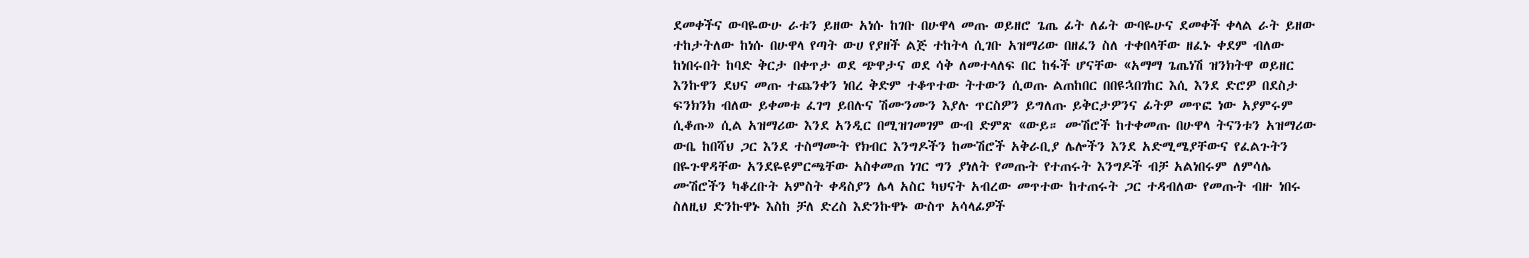ደመቀችና ውባዬውሁ ራቱን ይዘው አነሱ ከገቡ በሁዋላ መጡ ወይዘሮ ጌጤ ፊት ለፊት ውባዬሁና ደመቀች ቀላል ራት ይዘው ተከታትለው ከነሱ በሁዋላ የጣት ውሀ የያዘች ልጅ ተከትላ ሲገቡ አዝማሪው በዘፈን ስለ ተቀበላቸው ዘፈኑ ቀደም ብለው ከነበሩበት ከባድ ቅርታ በቀጥታ ወደ ጭዋታና ወደ ሳቅ ለመተላለፍ በር ከፋች ሆናቸው «አማማ ጌጤነሽ ዝንክትዋ ወይዘር እንኩዋን ደህና መጡ ተጨንቀን ነበረ ቅድም ተቆጥተው ትተውን ሲወጡ ልጠከበር በበዩኋበገከር እሲ እንደ ድሮዎ በደስታ ፍንክንክ ብለው ይቀመቱ ፈገግ ይበሉና ሽሙንሙን እያሉ ጥርስዎን ይግለጡ ይቅርታዎንና ፊትዎ መጥፎ ነው አያምሩም ሲቆጡ» ሲል አዝማሪው እንደ አንዲር በሚዝገመገም ውብ ድምጽ «ውይ። ሙሽሮች ከተቀመጡ በሁዋላ ትናንቱን አዝማሪው ውቤ ከበሻህ ጋር እንደ ተስማሙት የክብር እንግዶችን ከሙሽሮች አቅራቢያ ሌሎችን እንደ አድሚሜያቸውና የፈልጉትን በዬጉዋዳቸው አንደዬዩምርጫቸው አስቀመጠ ነገር ግን ያነለት የመጡት የተጠሩት እንግዶች ብቻ አልነበሩም ለምሳሌ ሙሽሮችን ካቆረቡት አምስት ቀዳስያን ሌላ አስር ካህናት አብረው መጥተው ከተጠሩት ጋር ተዳብለው የመጡት ብዙ ነበሩ ስለዚህ ድንኩዋኑ እስከ ቻለ ድረስ እድንኩዋኑ ውስጥ አሳላፊዎች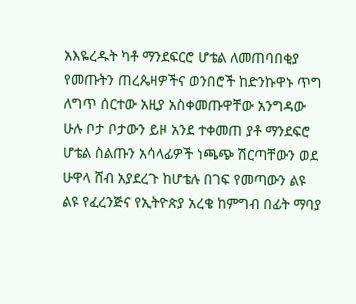አእዬረዱት ካቶ ማንደፍርሮ ሆቴል ለመጠባበቂያ የመጡትን ጠረጴዛዎችና ወንበሮች ከድንኩዋኑ ጥግ ለግጥ ሰርተው አዚያ አስቀመጡዋቸው አንግዳው ሁሉ ቦታ ቦታውን ይዞ አንደ ተቀመጠ ያቶ ማንደፍሮ ሆቴል ስልጡን አሳላፊዎች ነጫጭ ሽርጣቸውን ወደ ሁዋላ ሸብ አያደረጉ ከሆቴሉ በገፍ የመጣውን ልዩ ልዩ የፈረንጅና የኢትዮጵያ አረቄ ከምግብ በፊት ማባያ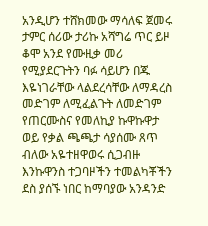አንዲሆን ተሸክመው ማሳለፍ ጀመሩ ታምር ሰሪው ታሪኩ አሻግሬ ጥር ይዞ ቆሞ አንደ የሙዚቃ መሪ የሚያደርጉትን ባፉ ሳይሆን በጁ እዬነገራቸው ላልደረሳቸው ለማዳረስ መድገም ለሚፈልጉት ለመድገም የጠርሙስና የመለኪያ ኩዋኩዋታ ወይ የቃል ጫጫታ ሳያሰሙ ጸጥ ብለው አዬተዘዋወሩ ሲጋብዙ እንኩዋንስ ተጋባዞችን ተመልካቾችን ደስ ያሰኙ ነበር ከማባያው አንዳንድ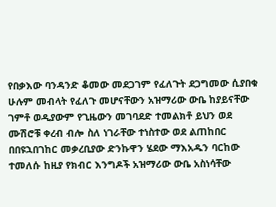የበቃእው ባንዳንድ ቆመው መደጋገም የፈለጉት ደጋግመው ሲያበቁ ሁሉም መብላት የፈለጉ መሆናቸውን አዝማሪው ውቤ ከያይናቸው ገምቶ ወዲያውም የጊዜውን መገባደድ ተመልክቶ ይህን ወደ ሙሽሮቹ ቀረብ ብሎ ስለ ነገራቸው ተነስተው ወደ ልጠከበር በበዩኋበገከር መቃረቢያው ድንኩዋን ሄደው ማእአዱን ባርከው ተመለሱ ከዚያ የክብር እንግዶች አዝማሪው ውቤ አስነሳቸው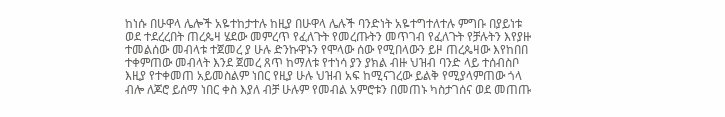ከነሱ በሁዋላ ሌሎች አዬተከታተሉ ከዚያ በሁዋላ ሌሉች ባንድነት አዬተግተለተሉ ምግቡ በያይነቱ ወደ ተደረረበት ጠረጴዛ ሄደው መምረጥ የፈለጉት የመረጡትን መጥገብ የፈለጉት የቻሉትን እየያዙ ተመልሰው መብላቱ ተጀመረ ያ ሁሉ ድንኩዋኑን የሞላው ሰው የሚበላውን ይዞ ጠረጴዛው እየከበበ ተቀምጠው መብላት እንደ ጀመረ ጸጥ ከማለቱ የተነሳ ያን ያክል ብዙ ህዝብ ባንድ ላይ ተሰብስቦ እዚያ የተቀመጠ አይመስልም ነበር የዚያ ሁሉ ህዝብ አፍ ከሚናገረው ይልቅ የሚያላምጠው ጎላ ብሎ ለጆሮ ይሰማ ነበር ቀስ እያለ ብቻ ሁሉም የመብል አምሮቱን በመጠኑ ካስታገሰና ወደ መጠጡ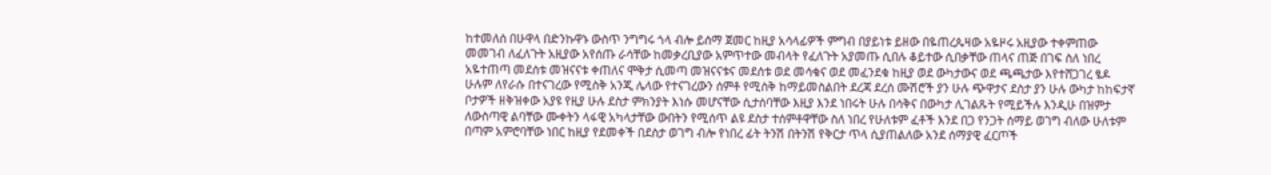ከተመለሰ በሁዋላ በድንኩዋኑ ውስጥ ንግግሩ ጎላ ብሎ ይሰማ ጀመር ከዚያ አሳላፊዎች ምግብ በያይነቱ ይዘው በዬጠረጴዛው አዬዞሩ አዚያው ተቀምጠው መመገብ ለፈለጉት አዚያው አየሰጡ ራሳቸው ከመቃረቢያው አምጥተው መብላት የፈለጉት አያመጡ ሲበሉ ቆይተው ሲበቃቸው ጠላና ጠጅ በገፍ ስለ ነበረ አዬተጠጣ መደሰቱ መዝናናቱ ቀጠለና ሞቅታ ሲመጣ መዝናናቱና መደሰቱ ወደ መሳቁና ወደ መፈንደቁ ከዚያ ወደ ውካታውና ወደ ጫጫታው እየተሸጋገረ ፄዶ ሁሉም ለየራሱ በተናገረው የሚስቅ አንጂ ሌላው የተናገረውን ሰምቶ የሚስቅ ከማይመስልበት ደረጃ ደረሰ ሙሽሮች ያን ሁሉ ጭዋታና ደስታ ያን ሁሉ ውካታ ከከፍታኛ ቦታዎች ዘቅዝቀው አያዩ የዚያ ሁሉ ደስታ ምክንያት እነሱ መሆናቸው ሲታሰባቸው እዚያ እንደ ነበሩት ሁሉ በሳቅና በውካታ ሊገልጹት የሚይችሉ እንዲሁ በዝምታ ለውስጣዊ ልባቸው ሙቀትን ላፋዊ አካላታቸው ውበትን የሚሰጥ ልዩ ደስታ ተሰምቶዋቸው ስለ ነበረ የሁለቱም ፈቶች እንደ በጋ የንጋት ሰማይ ወገግ ብለው ሁለቱም በጣም አምሮባቸው ነበር ከዚያ የደመቀች በደስታ ወገግ ብሎ የነበረ ፊት ትንሽ በትንሽ የቅርታ ጥላ ሲያጠልለው አንደ ሰማያዊ ፈርጦች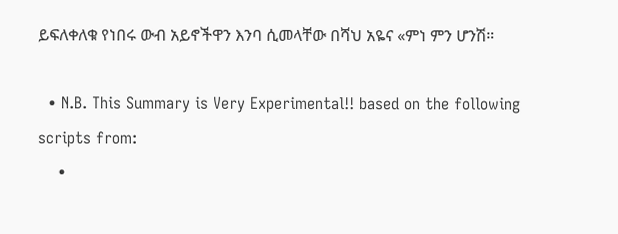ይፍለቀለቁ የነበሩ ውብ አይኖችዋን እንባ ሲመላቸው በሻህ አዬና «ምነ ምን ሆንሽ።

  • N.B. This Summary is Very Experimental!! based on the following scripts from:
    •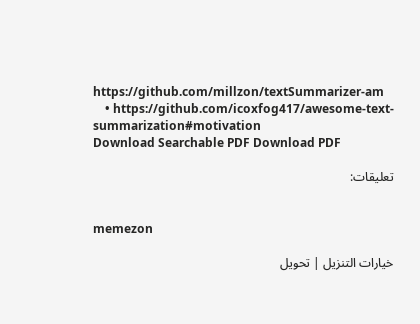https://github.com/millzon/textSummarizer-am
    • https://github.com/icoxfog417/awesome-text-summarization#motivation
Download Searchable PDF Download PDF

تعليقات:


memezon

خيارات التنزيل | تحويل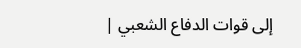إلى قوات الدفاع الشعبي |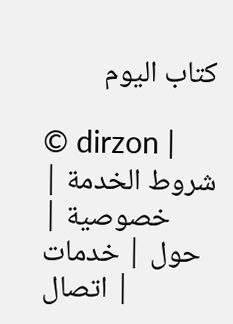كتاب اليوم

© dirzon | شروط الخدمة | خصوصية | حول | خدمات | اتصال